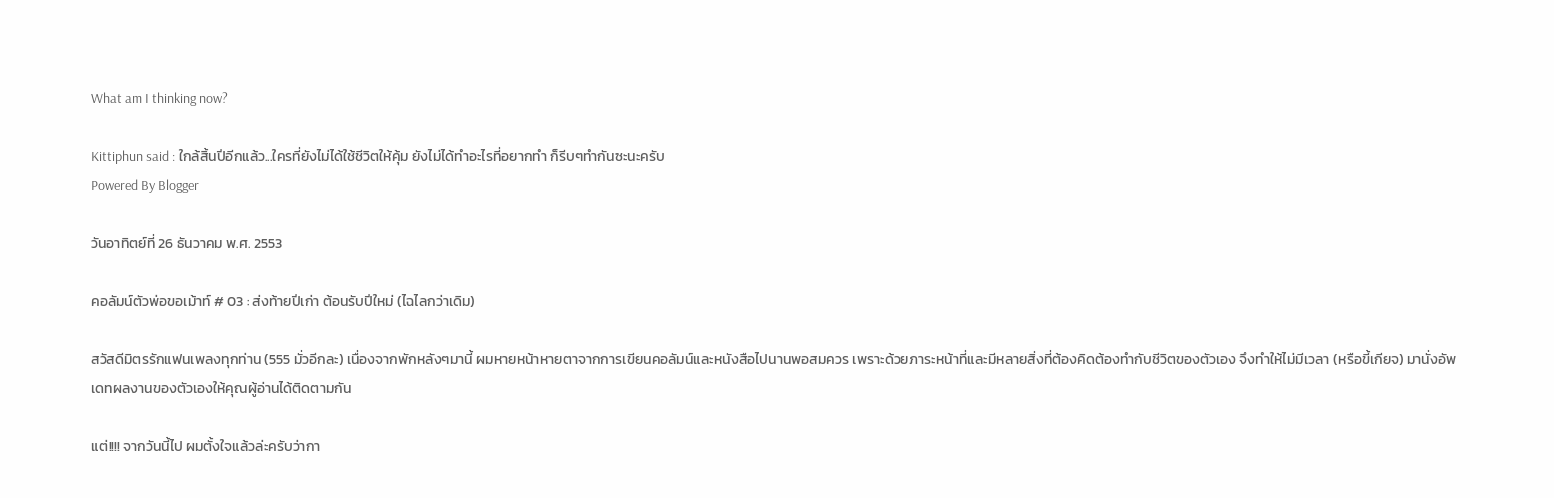What am I thinking now?

Kittiphun said : ใกล้สิ้นปีอีกแล้ว...ใครที่ยังไม่ได้ใช้ชีวิตให้คุ้ม ยังไม่ได้ทำอะไรที่อยากทำ ก็รีบๆทำกันซะนะครับ
Powered By Blogger

วันอาทิตย์ที่ 26 ธันวาคม พ.ศ. 2553

คอลัมน์ตัวพ่อขอเม้าท์ # 03 : ส่งท้ายปีเก่า ต้อนรับปีใหม่ (ไฉไลกว่าเดิม)

สวัสดีมิตรรักแฟนเพลงทุกท่าน (555 มั่วอีกละ) เนื่องจากพักหลังๆมานี้ ผมหายหน้าหายตาจากการเขียนคอลัมน์และหนังสือไปนานพอสมควร เพราะด้วยภาระหน้าที่และมีหลายสิ่งที่ต้องคิดต้องทำกับชีวิตของตัวเอง จึงทำให้ไม่มีเวลา (หรือขี้เกียจ) มานั่งอัพเดทผลงานของตัวเองให้คุณผู้อ่านได้ติดตามกัน

แต่!!!! จากวันนี้ไป ผมตั้งใจแล้วล่ะครับว่ากา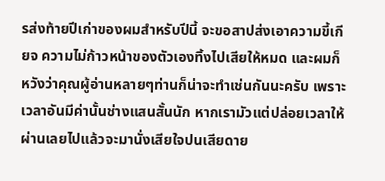รส่งท้ายปีเก่าของผมสำหรับปีนี้ จะขอสาปส่งเอาความขี้เกียจ ความไม่ก้าวหน้าของตัวเองทิ้งไปเสียให้หมด และผมก็หวังว่าคุณผู้อ่านหลายๆท่านก็น่าจะทำเช่นกันนะครับ เพราะเวลาอันมีค่านั้นช่างแสนสั้นนัก หากเรามัวแต่ปล่อยเวลาให้ผ่านเลยไปแล้วจะมานั่งเสียใจปนเสียดาย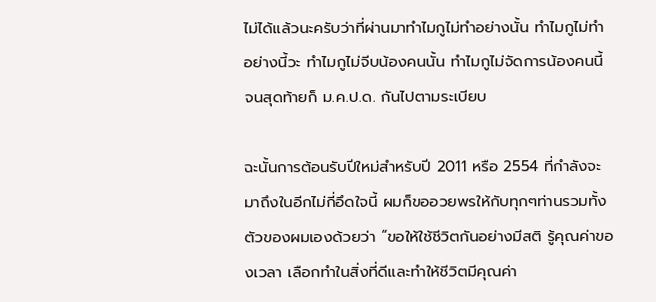ไม่ได้แล้วนะครับว่าที่ผ่านมาทำไมกูไม่ทำอย่างนั้น ทำไมกูไม่ทำอย่างนี้วะ ทำไมกูไม่จีบน้องคนนั้น ทำไมกูไม่จัดการน้องคนนี้ จนสุดท้ายก็ ม.ค.ป.ด. กันไปตามระเบียบ

ฉะนั้นการต้อนรับปีใหม่สำหรับปี 2011 หรือ 2554 ที่กำลังจะมาถึงในอีกไม่กี่อึดใจนี้ ผมก็ขออวยพรให้กับทุกๆท่านรวมทั้งตัวของผมเองด้วยว่า “ขอให้ใช้ชีวิตกันอย่างมีสติ รู้คุณค่าของเวลา เลือกทำในสิ่งที่ดีและทำให้ชีวิตมีคุณค่า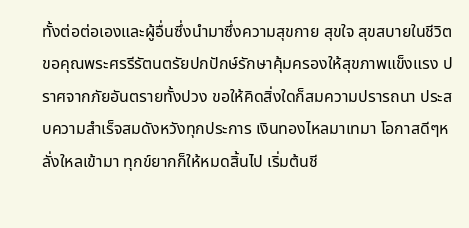ทั้งต่อต่อเองและผู้อื่นซึ่งนำมาซึ่งความสุขกาย สุขใจ สุขสบายในชีวิต ขอคุณพระศรรีรัตนตรัยปกปักษ์รักษาคุ้มครองให้สุขภาพแข็งแรง ปราศจากภัยอันตรายทั้งปวง ขอให้คิดสิ่งใดก็สมความปรารถนา ประสบความสำเร็จสมดังหวังทุกประการ เงินทองไหลมาเทมา โอกาสดีๆหลั่งใหลเข้ามา ทุกข์ยากก็ให้หมดสิ้นไป เริ่มต้นชี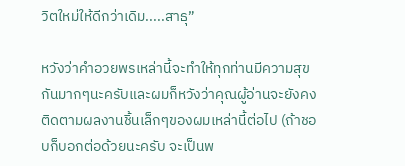วิตใหม่ให้ดีกว่าเดิม.....สาธุ”

หวังว่าคำอวยพรเหล่านี้จะทำให้ทุกท่านมีความสุขกันมากๆนะครับและผมก็หวังว่าคุณผู้อ่านจะยังคงติดตามผลงานชิ้นเล็กๆของผมเหล่านี้ต่อไป (ถ้าชอบก็บอกต่อด้วยนะครับ จะเป็นพ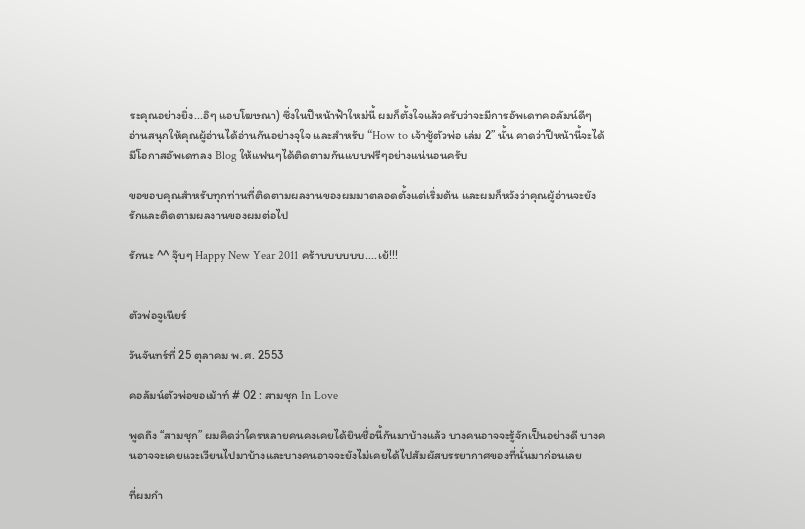ระคุณอย่างยิ่ง...อิๆ แอบโฆษณา) ซึ่งในปีหน้าฟ้าใหม่นี้ ผมก็ตั้งใจแล้วครับว่าจะมีการอัพเดทคอลัมน์ดีๆ อ่านสนุกให้คุณผู้อ่านได้อ่านกันอย่างจุใจ และสำหรับ “How to เจ้าชู้ตัวพ่อ เล่ม 2” นั้น คาดว่าปีหน้านี้จะได้มีโอกาสอัพเดทลง Blog ให้แฟนๆได้ติดตามกันแบบฟรีๆอย่างแน่นอนครับ

ขอขอบคุณสำหรับทุกท่านที่ติดตามผลงานของผมมาตลอดตั้งแต่เริ่มต้น และผมก็หวังว่าคุณผู้อ่านจะยังรักและติดตามผลงานของผมต่อไป

รักนะ ^^ จุ๊บๆ Happy New Year 2011 คร้าบบบบบบ....เย้!!!


ตัวพ่อจูเนียร์

วันจันทร์ที่ 25 ตุลาคม พ.ศ. 2553

คอลัมน์ตัวพ่อขอเม้าท์ # 02 : สามชุก In Love

พูดถึง “สามชุก” ผมคิดว่าใครหลายคนคงเคยได้ยินชื่อนี้กันมาบ้างแล้ว บางคนอาจจะรู้จักเป็นอย่างดี บางคนอาจจะเคยแวะเวียนไปมาบ้างและบางคนอาจจะยังไม่เคยได้ไปสัมผัสบรรยากาศของที่นั่นมาก่อนเลย

ที่ผมกำ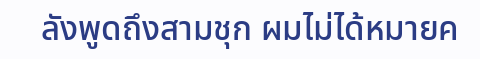ลังพูดถึงสามชุก ผมไม่ได้หมายค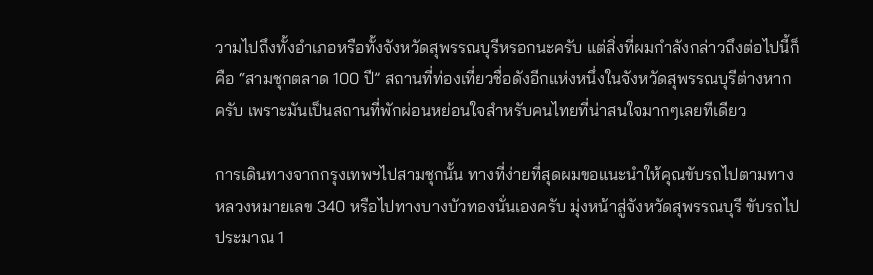วามไปถึงทั้งอำเภอหรือทั้งจังหวัดสุพรรณบุรีหรอกนะครับ แต่สิ่งที่ผมกำลังกล่าวถึงต่อไปนี้ก็คือ “สามชุกตลาด 100 ปี” สถานที่ท่องเที่ยวชื่อดังอีกแห่งหนึ่งในจังหวัดสุพรรณบุรีต่างหากครับ เพราะมันเป็นสถานที่พักผ่อนหย่อนใจสำหรับคนไทยที่น่าสนใจมากๆเลยทีเดียว

การเดินทางจากกรุงเทพฯไปสามชุกนั้น ทางที่ง่ายที่สุดผมขอแนะนำให้คุณขับรถไปตามทางหลวงหมายเลข 340 หรือไปทางบางบัวทองนั่นเองครับ มุ่งหน้าสู่จังหวัดสุพรรณบุรี ขับรถไปประมาณ 1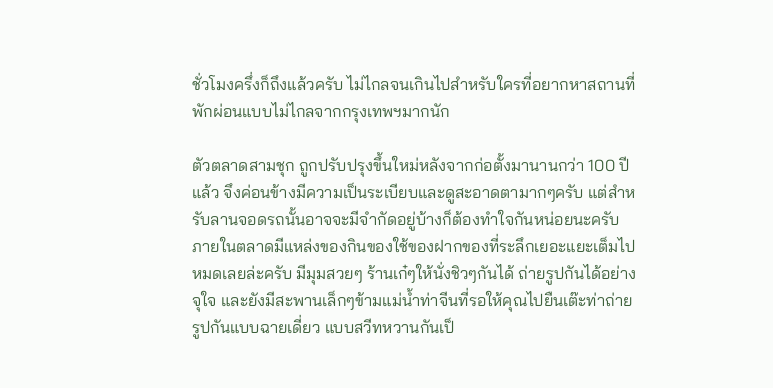ชั่วโมงครึ่งก็ถึงแล้วครับ ไม่ไกลจนเกินไปสำหรับใครที่อยากหาสถานที่พักผ่อนแบบไม่ไกลจากกรุงเทพฯมากนัก

ตัวตลาดสามชุก ถูกปรับปรุงขึ้นใหม่หลังจากก่อตั้งมานานกว่า 100 ปีแล้ว จึงค่อนข้างมีความเป็นระเบียบและดูสะอาดตามากๆครับ แต่สำหรับลานจอดรถนั้นอาจจะมีจำกัดอยู่บ้างก็ต้องทำใจกันหน่อยนะครับ ภายในตลาดมีแหล่งของกินของใช้ของฝากของที่ระลึกเยอะแยะเต็มไปหมดเลยล่ะครับ มีมุมสวยๆ ร้านเก๋ๆให้นั่งชิวๆกันได้ ถ่ายรูปกันได้อย่างจุใจ และยังมีสะพานเล็กๆข้ามแม่น้ำท่าจีนที่รอให้คุณไปยืนเต๊ะท่าถ่ายรูปกันแบบฉายเดี่ยว แบบสวีทหวานกันเป็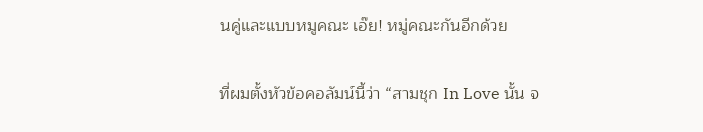นคู่และแบบหมูคณะ เอ๊ย! หมู่คณะกันอีกด้วย

ที่ผมตั้งหัวข้อคอลัมน์นี้ว่า “สามชุก In Love นั้น จ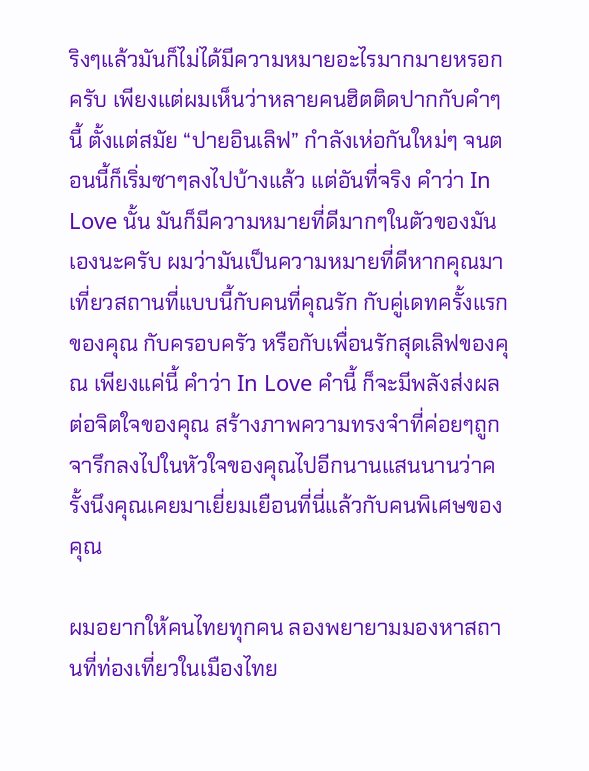ริงๆแล้วมันก็ไม่ได้มีความหมายอะไรมากมายหรอกครับ เพียงแต่ผมเห็นว่าหลายคนฮิตติดปากกับคำๆนี้ ตั้งแต่สมัย “ปายอินเลิฟ” กำลังเห่อกันใหม่ๆ จนตอนนี้ก็เริ่มซาๆลงไปบ้างแล้ว แต่อันที่จริง คำว่า In Love นั้น มันก็มีความหมายที่ดีมากๆในตัวของมันเองนะครับ ผมว่ามันเป็นความหมายที่ดีหากคุณมาเที่ยวสถานที่แบบนี้กับคนที่คุณรัก กับคู่เดทครั้งแรกของคุณ กับครอบครัว หรือกับเพื่อนรักสุดเลิฟของคุณ เพียงแค่นี้ คำว่า In Love คำนี้ ก็จะมีพลังส่งผลต่อจิตใจของคุณ สร้างภาพความทรงจำที่ค่อยๆถูกจารึกลงไปในหัวใจของคุณไปอีกนานแสนนานว่าครั้งนึงคุณเคยมาเยี่ยมเยือนที่นี่แล้วกับคนพิเศษของคุณ

ผมอยากให้คนไทยทุกคน ลองพยายามมองหาสถานที่ท่องเที่ยวในเมืองไทย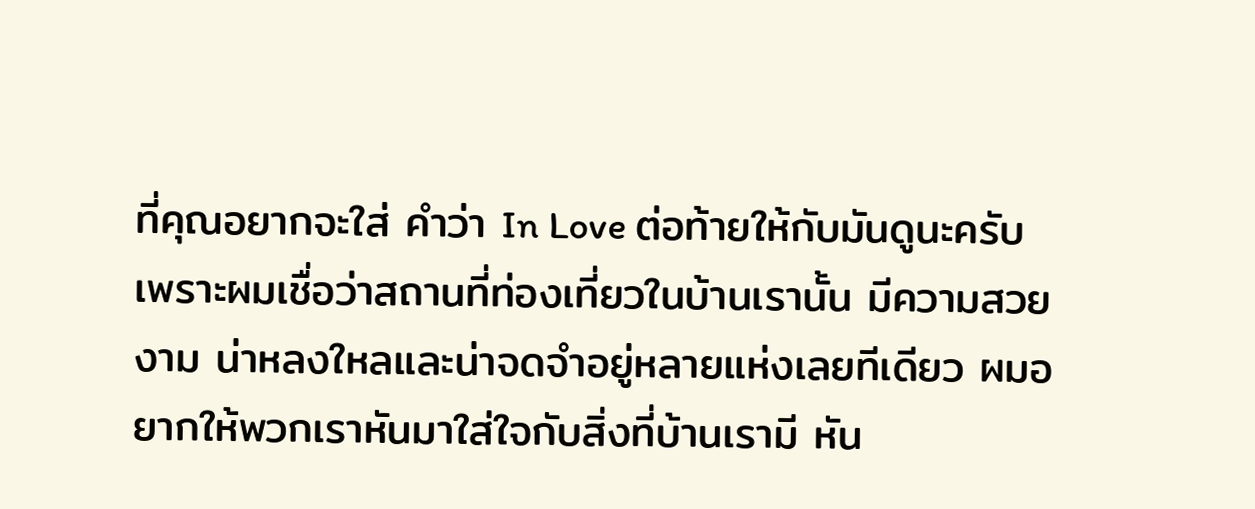ที่คุณอยากจะใส่ คำว่า In Love ต่อท้ายให้กับมันดูนะครับ เพราะผมเชื่อว่าสถานที่ท่องเที่ยวในบ้านเรานั้น มีความสวยงาม น่าหลงใหลและน่าจดจำอยู่หลายแห่งเลยทีเดียว ผมอยากให้พวกเราหันมาใส่ใจกับสิ่งที่บ้านเรามี หัน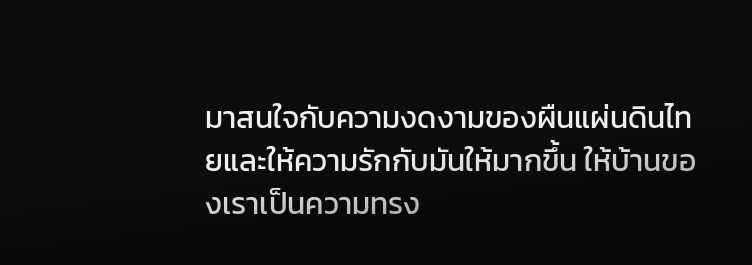มาสนใจกับความงดงามของผืนแผ่นดินไทยและให้ความรักกับมันให้มากขึ้น ให้บ้านของเราเป็นความทรง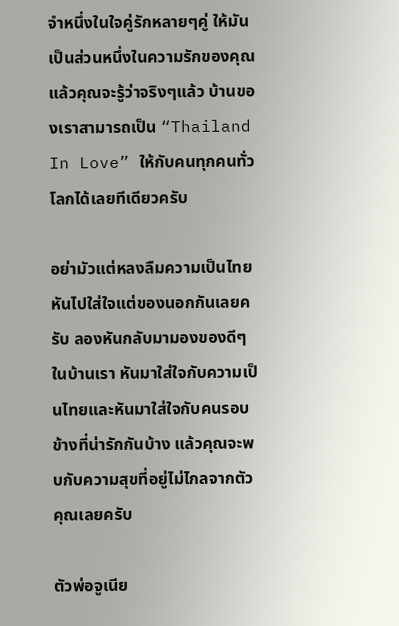จำหนึ่งในใจคู่รักหลายๆคู่ ให้มันเป็นส่วนหนึ่งในความรักของคุณ แล้วคุณจะรู้ว่าจริงๆแล้ว บ้านของเราสามารถเป็น “Thailand In Love” ให้กับคนทุกคนทั่วโลกได้เลยทีเดียวครับ

อย่ามัวแต่หลงลืมความเป็นไทย หันไปใส่ใจแต่ของนอกกันเลยครับ ลองหันกลับมามองของดีๆในบ้านเรา หันมาใส่ใจกับความเป็นไทยและหันมาใส่ใจกับคนรอบข้างที่น่ารักกันบ้าง แล้วคุณจะพบกับความสุขที่อยู่ไม่ไกลจากตัวคุณเลยครับ

ตัวพ่อจูเนีย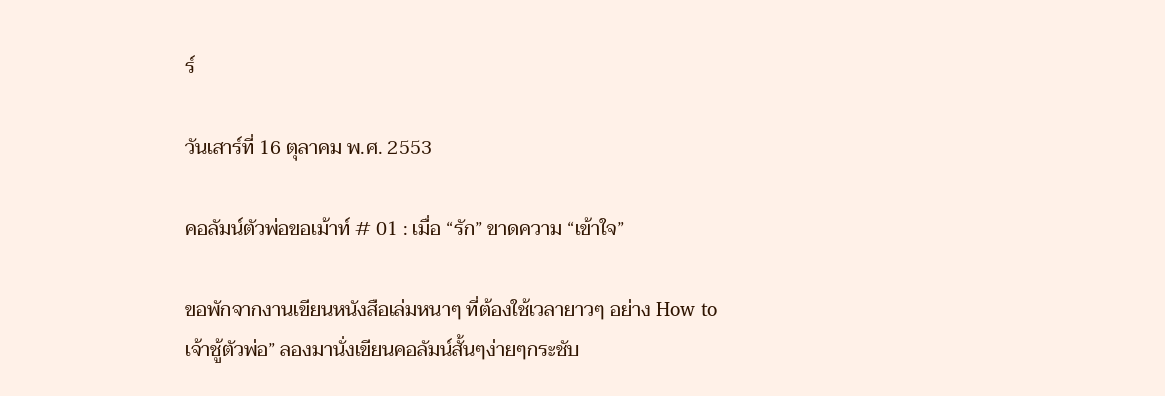ร์

วันเสาร์ที่ 16 ตุลาคม พ.ศ. 2553

คอลัมน์ตัวพ่อขอเม้าท์ # 01 : เมื่อ “รัก” ขาดความ “เข้าใจ”

ขอพักจากงานเขียนหนังสือเล่มหนาๆ ที่ต้องใช้เวลายาวๆ อย่าง How to เจ้าชู้ตัวพ่อ” ลองมานั่งเขียนคอลัมน์สั้นๆง่ายๆกระชับ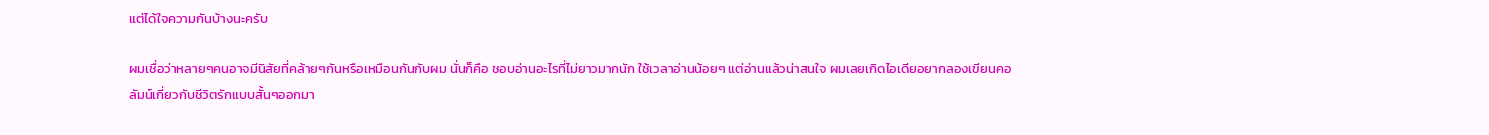แต่ได้ใจความกันบ้างนะครับ

ผมเชื่อว่าหลายๆคนอาจมีนิสัยที่คล้ายๆกันหรือเหมือนกันกับผม นั่นก็คือ ชอบอ่านอะไรที่ไม่ยาวมากนัก ใช้เวลาอ่านน้อยๆ แต่อ่านแล้วน่าสนใจ ผมเลยเกิดไอเดียอยากลองเขียนคอลัมน์เกี่ยวกับชีวิตรักแบบสั้นๆออกมา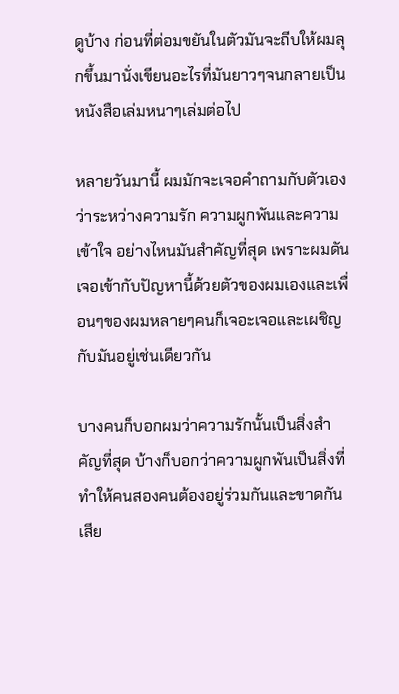ดูบ้าง ก่อนที่ต่อมขยันในตัวมันจะถีบให้ผมลุกขึ้นมานั่งเขียนอะไรที่มันยาวๆจนกลายเป็นหนังสือเล่มหนาๆเล่มต่อไป

หลายวันมานี้ ผมมักจะเจอคำถามกับตัวเองว่าระหว่างความรัก ความผูกพันและความเข้าใจ อย่างไหนมันสำคัญที่สุด เพราะผมดันเจอเข้ากับปัญหานี้ด้วยตัวของผมเองและเพื่อนๆของผมหลายๆคนก็เจอะเจอและเผชิญกับมันอยู่เช่นเดียวกัน

บางคนก็บอกผมว่าความรักนั้นเป็นสิ่งสำคัญที่สุด บ้างก็บอกว่าความผูกพันเป็นสิ่งที่ทำให้คนสองคนต้องอยู่ร่วมกันและขาดกันเสีย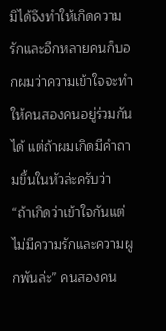มิได้จึงทำให้เกิดความรักและอีกหลายคนก็บอกผมว่าความเข้าใจจะทำให้คนสองคนอยู่ร่วมกันได้ แต่ถ้าผมเกิดมีคำถามขึ้นในหัวล่ะครับว่า “ถ้าเกิดว่าเข้าใจกันแต่ไม่มีความรักและความผูกพันล่ะ” คนสองคน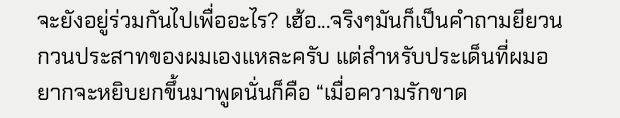จะยังอยู่ร่วมกันไปเพื่ออะไร? เฮ้อ...จริงๆมันก็เป็นคำถามยียวนกวนประสาทของผมเองแหละครับ แต่สำหรับประเด็นที่ผมอยากจะหยิบยกขึ้นมาพูดนั่นก็คือ “เมื่อความรักขาด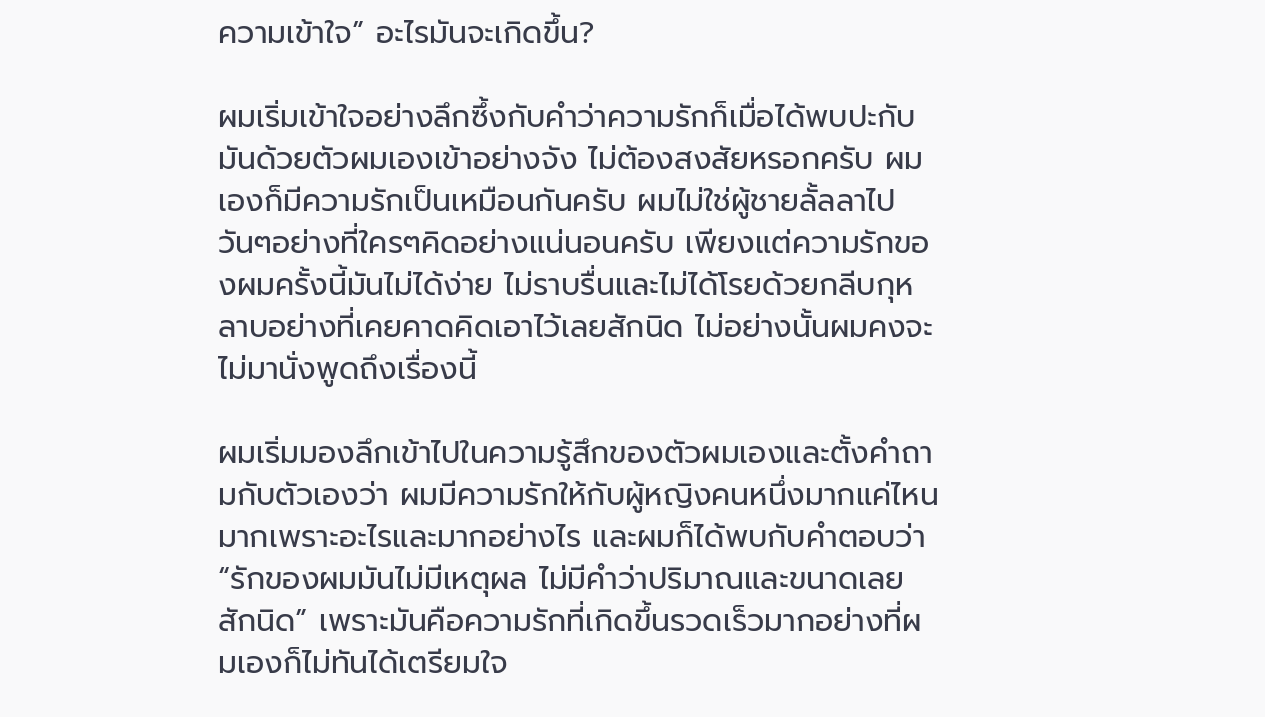ความเข้าใจ” อะไรมันจะเกิดขึ้น?

ผมเริ่มเข้าใจอย่างลึกซึ้งกับคำว่าความรักก็เมื่อได้พบปะกับมันด้วยตัวผมเองเข้าอย่างจัง ไม่ต้องสงสัยหรอกครับ ผมเองก็มีความรักเป็นเหมือนกันครับ ผมไม่ใช่ผู้ชายลั้ลลาไปวันๆอย่างที่ใครๆคิดอย่างแน่นอนครับ เพียงแต่ความรักของผมครั้งนี้มันไม่ได้ง่าย ไม่ราบรื่นและไม่ได้โรยด้วยกลีบกุหลาบอย่างที่เคยคาดคิดเอาไว้เลยสักนิด ไม่อย่างนั้นผมคงจะไม่มานั่งพูดถึงเรื่องนี้

ผมเริ่มมองลึกเข้าไปในความรู้สึกของตัวผมเองและตั้งคำถามกับตัวเองว่า ผมมีความรักให้กับผู้หญิงคนหนึ่งมากแค่ไหน มากเพราะอะไรและมากอย่างไร และผมก็ได้พบกับคำตอบว่า “รักของผมมันไม่มีเหตุผล ไม่มีคำว่าปริมาณและขนาดเลยสักนิด” เพราะมันคือความรักที่เกิดขึ้นรวดเร็วมากอย่างที่ผมเองก็ไม่ทันได้เตรียมใจ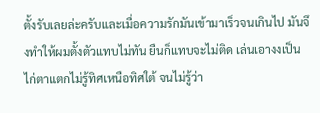ตั้งรับเลยล่ะครับและเมื่อความรักมันเข้ามาเร็วจนเกินไป มันจึงทำให้ผมตั้งตัวแทบไม่ทัน ยืนก็แทบจะไม่ติด เล่นเอางงเป็นไก่ตาแตกไม่รู้ทิศเหนือทิศใต้ จนไม่รู้ว่า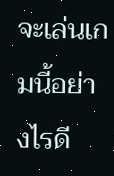จะเล่นเกมนี้อย่างไรดี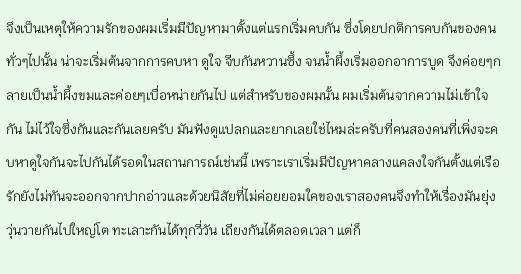จึงเป็นเหตุให้ความรักของผมเริ่มมีปัญหามาตั้งแต่แรกเริ่มคบกัน ซึ่งโดยปกติการคบกันของคนทั่วๆไปนั้น น่าจะเริ่มต้นจากการคบหา ดูใจ จีบกันหวานซึ้ง จนน้ำผึ้งเริ่มออกอาการบูด จึงค่อยๆกลายเป็นน้ำผึ้งขมและค่อยๆเบื่อหน่ายกันไป แต่สำหรับของผมนั้น ผมเริ่มต้นจากความไม่เข้าใจกัน ไม่ไว้ใจซึ่งกันและกันเลยครับ มันฟังดูแปลกและยากเลยใช่ไหมล่ะครับที่คนสองคนที่เพิ่งจะคบหาดูใจกันจะไปกันได้รอดในสถานการณ์เช่นนี้ เพราะเราเริ่มมีปัญหาคลางแคลงใจกันตั้งแต่เรือรักยังไม่ทันจะออกจากปากอ่าวและด้วยนิสัยที่ไม่ค่อยยอมใคของเราสองคนจึงทำให้เรื่องมันยุ่งวุ่นวายกันไปใหญ่โต ทะเลาะกันได้ทุกวี่วัน เถียงกันได้ตลอดเวลา แต่ก็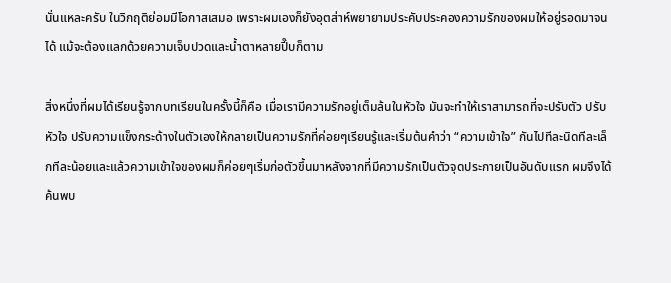นั่นแหละครับ ในวิกฤติย่อมมีโอกาสเสมอ เพราะผมเองก็ยังอุตส่าห์พยายามประคับประคองความรักของผมให้อยู่รอดมาจนได้ แม้จะต้องแลกด้วยความเจ็บปวดและน้ำตาหลายปี๊บก็ตาม

สิ่งหนึ่งที่ผมได้เรียนรู้จากบทเรียนในครั้งนี้ก็คือ เมื่อเรามีความรักอยู่เต็มล้นในหัวใจ มันจะทำให้เราสามารถที่จะปรับตัว ปรับหัวใจ ปรับความแข็งกระด้างในตัวเองให้กลายเป็นความรักที่ค่อยๆเรียนรู้และเริ่มต้นคำว่า “ความเข้าใจ” กันไปทีละนิดทีละเล็กทีละน้อยและแล้วความเข้าใจของผมก็ค่อยๆเริ่มก่อตัวขึ้นมาหลังจากที่มีความรักเป็นตัวจุดประกายเป็นอันดับแรก ผมจึงได้ค้นพบ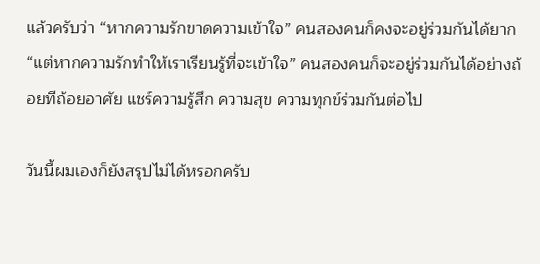แล้วครับว่า “หากความรักขาดความเข้าใจ” คนสองคนก็คงจะอยู่ร่วมกันได้ยาก “แต่หากความรักทำให้เราเรียนรู้ที่จะเข้าใจ” คนสองคนก็จะอยู่ร่วมกันได้อย่างถ้อยทีถ้อยอาศัย แชร์ความรู้สึก ความสุข ความทุกข์ร่วมกันต่อไป

วันนี้ผมเองก็ยังสรุปไม่ได้หรอกครับ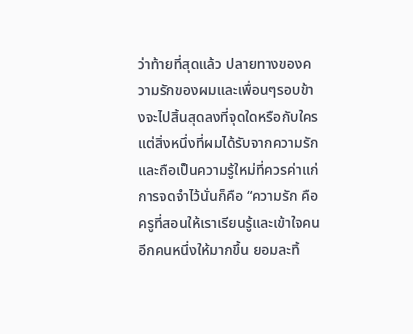ว่าท้ายที่สุดแล้ว ปลายทางของความรักของผมและเพื่อนๆรอบข้างจะไปสิ้นสุดลงที่จุดใดหรือกับใคร แต่สิ่งหนึ่งที่ผมได้รับจากความรักและถือเป็นความรู้ใหม่ที่ควรค่าแก่การจดจำไว้นั่นก็คือ “ความรัก คือ ครูที่สอนให้เราเรียนรู้และเข้าใจคนอีกคนหนึ่งให้มากขึ้น ยอมละทิ้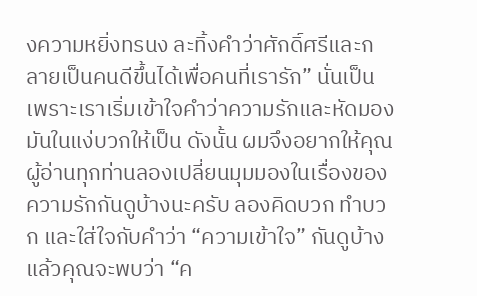งความหยิ่งทรนง ละทิ้งคำว่าศักดิ์ศรีและกลายเป็นคนดีขึ้นได้เพื่อคนที่เรารัก” นั่นเป็นเพราะเราเริ่มเข้าใจคำว่าความรักและหัดมองมันในแง่บวกให้เป็น ดังนั้น ผมจึงอยากให้คุณผู้อ่านทุกท่านลองเปลี่ยนมุมมองในเรื่องของความรักกันดูบ้างนะครับ ลองคิดบวก ทำบวก และใส่ใจกับคำว่า “ความเข้าใจ” กันดูบ้าง แล้วคุณจะพบว่า “ค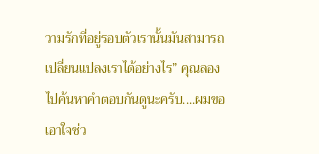วามรักที่อยู่รอบตัวเรานั้นมันสามารถเปลี่ยนแปลงเราได้อย่างไร” คุณลองไปค้นหาคำตอบกันดูนะครับ....ผมขอเอาใจช่ว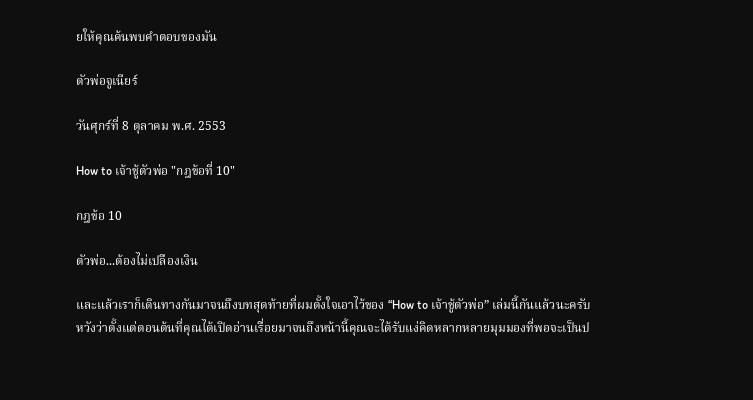ยให้คุณค้นพบคำตอบของมัน

ตัวพ่อจูเนียร์

วันศุกร์ที่ 8 ตุลาคม พ.ศ. 2553

How to เจ้าชู้ตัวพ่อ "กฎข้อที่ 10"

กฎข้อ 10

ตัวพ่อ...ต้องไม่เปลืองเงิน

และแล้วเราก็เดินทางกันมาจนถึงบทสุดท้ายที่ผมตั้งใจเอาไว้ของ “How to เจ้าชู้ตัวพ่อ” เล่มนี้กันแล้วนะครับ หวังว่าตั้งแต่ตอนต้นที่คุณได้เปิดอ่านเรื่อยมาจนถึงหน้านี้คุณจะได้รับแง่คิดหลากหลายมุมมองที่พอจะเป็นป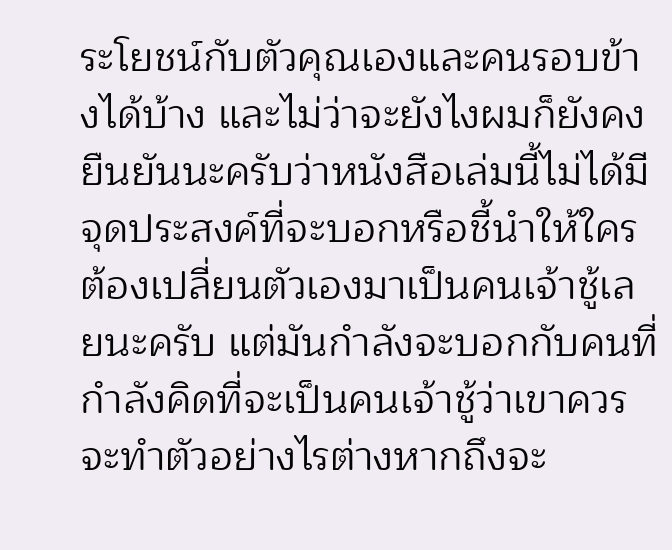ระโยชน์กับตัวคุณเองและคนรอบข้างได้บ้าง และไม่ว่าจะยังไงผมก็ยังคงยืนยันนะครับว่าหนังสือเล่มนี้ไม่ได้มีจุดประสงค์ที่จะบอกหรือชี้นำให้ใครต้องเปลี่ยนตัวเองมาเป็นคนเจ้าชู้เลยนะครับ แต่มันกำลังจะบอกกับคนที่กำลังคิดที่จะเป็นคนเจ้าชู้ว่าเขาควรจะทำตัวอย่างไรต่างหากถึงจะ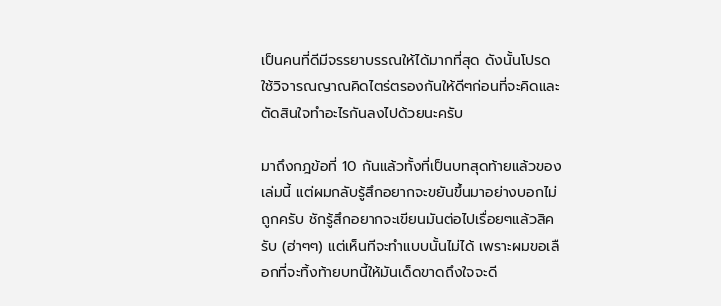เป็นคนที่ดีมีจรรยาบรรณให้ได้มากที่สุด ดังนั้นโปรดใช้วิจารณญาณคิดไตร่ตรองกันให้ดีๆก่อนที่จะคิดและตัดสินใจทำอะไรกันลงไปด้วยนะครับ

มาถึงกฎข้อที่ 10 กันแล้วทั้งที่เป็นบทสุดท้ายแล้วของเล่มนี้ แต่ผมกลับรู้สึกอยากจะขยันขึ้นมาอย่างบอกไม่ถูกครับ ชักรู้สึกอยากจะเขียนมันต่อไปเรื่อยๆแล้วสิครับ (ฮ่าๆๆ) แต่เห็นทีจะทำแบบนั้นไม่ได้ เพราะผมขอเลือกที่จะทิ้งท้ายบทนี้ให้มันเด็ดขาดถึงใจจะดี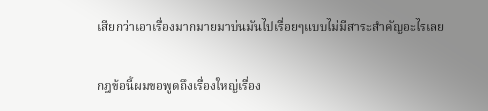เสียกว่าเอาเรื่องมากมายมาบ่นมันไปเรื่อยๆแบบไม่มีสาระสำคัญอะไรเลย

กฎข้อนี้ผมขอพูดถึงเรื่องใหญ่เรื่อง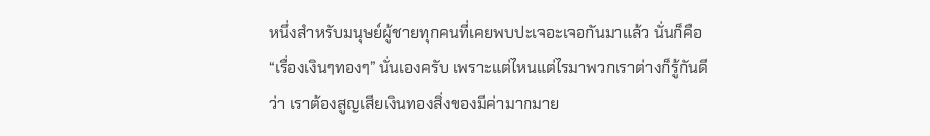หนึ่งสำหรับมนุษย์ผู้ชายทุกคนที่เคยพบปะเจอะเจอกันมาแล้ว นั่นก็คือ “เรื่องเงินๆทองๆ” นั่นเองครับ เพราะแต่ไหนแต่ไรมาพวกเราต่างก็รู้กันดีว่า เราต้องสูญเสียเงินทองสิ่งของมีค่ามากมาย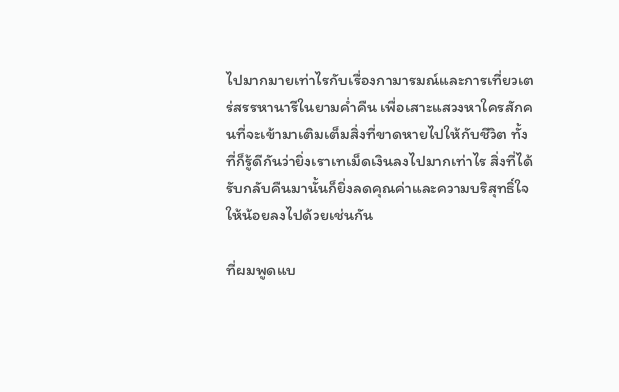ไปมากมายเท่าไรกับเรื่องกามารมณ์และการเที่ยวเตร่สรรหานารีในยามค่ำคืน เพื่อเสาะแสวงหาใครสักคนที่จะเข้ามาเติมเต็มสิ่งที่ขาดหายไปให้กับชีวิต ทั้งที่ก็รู้ดีกันว่ายิ่งเราเทเม็ดเงินลงไปมากเท่าไร สิ่งที่ได้รับกลับคืนมานั้นก็ยิ่งลดคุณค่าและความบริสุทธิ์ใจให้น้อยลงไปด้วยเช่นกัน

ที่ผมพูดแบ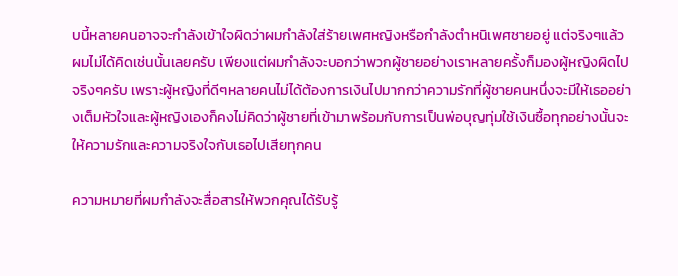บนี้หลายคนอาจจะกำลังเข้าใจผิดว่าผมกำลังใส่ร้ายเพศหญิงหรือกำลังตำหนิเพศชายอยู่ แต่จริงๆแล้วผมไม่ได้คิดเช่นนั้นเลยครับ เพียงแต่ผมกำลังจะบอกว่าพวกผู้ชายอย่างเราหลายครั้งก็มองผู้หญิงผิดไปจริงๆครับ เพราะผู้หญิงที่ดีๆหลายคนไม่ได้ต้องการเงินไปมากกว่าความรักที่ผู้ชายคนหนึ่งจะมีให้เธออย่างเต็มหัวใจและผู้หญิงเองก็คงไม่คิดว่าผู้ชายที่เข้ามาพร้อมกับการเป็นพ่อบุญทุ่มใช้เงินซื้อทุกอย่างนั้นจะให้ความรักและความจริงใจกับเธอไปเสียทุกคน

ความหมายที่ผมกำลังจะสื่อสารให้พวกคุณได้รับรู้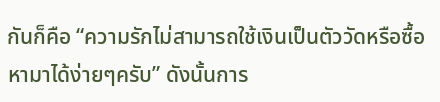กันก็คือ “ความรักไม่สามารถใช้เงินเป็นตัววัดหรือซื้อหามาได้ง่ายๆครับ” ดังนั้นการ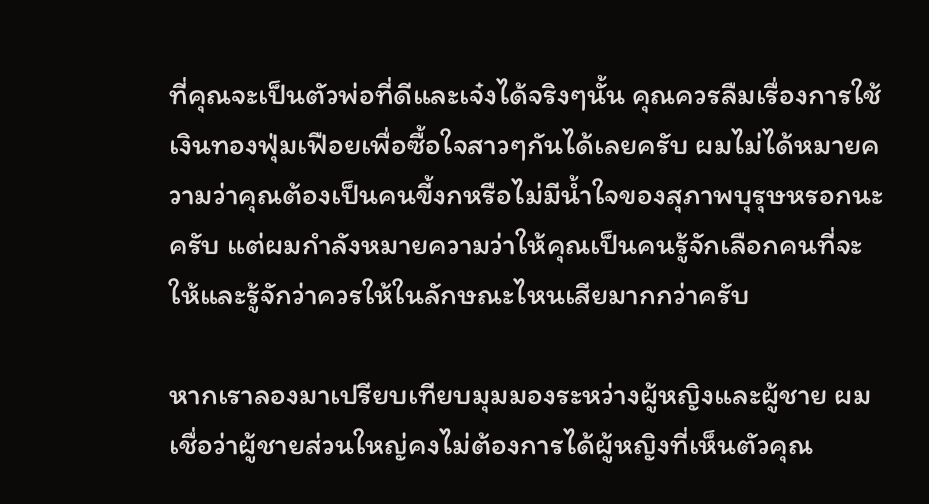ที่คุณจะเป็นตัวพ่อที่ดีและเจ๋งได้จริงๆนั้น คุณควรลืมเรื่องการใช้เงินทองฟุ่มเฟือยเพื่อซื้อใจสาวๆกันได้เลยครับ ผมไม่ได้หมายความว่าคุณต้องเป็นคนขี้งกหรือไม่มีน้ำใจของสุภาพบุรุษหรอกนะครับ แต่ผมกำลังหมายความว่าให้คุณเป็นคนรู้จักเลือกคนที่จะให้และรู้จักว่าควรให้ในลักษณะไหนเสียมากกว่าครับ

หากเราลองมาเปรียบเทียบมุมมองระหว่างผู้หญิงและผู้ชาย ผมเชื่อว่าผู้ชายส่วนใหญ่คงไม่ต้องการได้ผู้หญิงที่เห็นตัวคุณ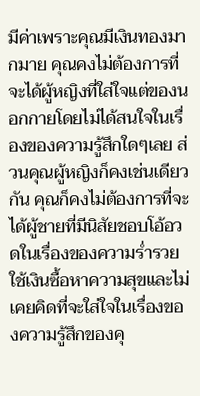มีค่าเพราะคุณมีเงินทองมากมาย คุณคงไม่ต้องการที่จะได้ผู้หญิงที่ใส่ใจแต่ของนอกกายโดยไม่ได้สนใจในเรื่องของความรู้สึกใดๆเลย ส่วนคุณผู้หญิงก็คงเช่นเดียวกัน คุณก็คงไม่ต้องการที่จะได้ผู้ชายที่มีนิสัยชอบโอ้อวดในเรื่องของความร่ำรวย ใช้เงินซื้อหาความสุขและไม่เคยคิดที่จะใส่ใจในเรื่องของความรู้สึกของคุ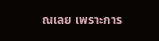ณเลย เพราะการ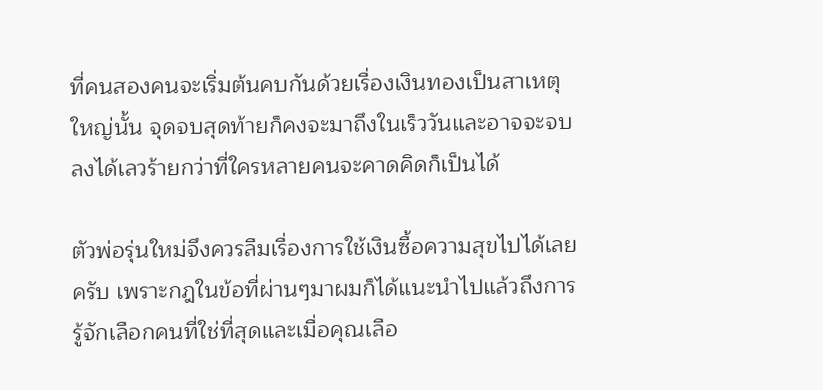ที่คนสองคนจะเริ่มต้นคบกันด้วยเรื่องเงินทองเป็นสาเหตุใหญ่นั้น จุดจบสุดท้ายก็คงจะมาถึงในเร็ววันและอาจจะจบลงได้เลวร้ายกว่าที่ใครหลายคนจะคาดคิดก็เป็นได้

ตัวพ่อรุ่นใหม่จึงควรลืมเรื่องการใช้เงินซื้อความสุขไปได้เลยครับ เพราะกฎในข้อที่ผ่านๆมาผมก็ได้แนะนำไปแล้วถึงการรู้จักเลือกคนที่ใช่ที่สุดและเมื่อคุณเลือ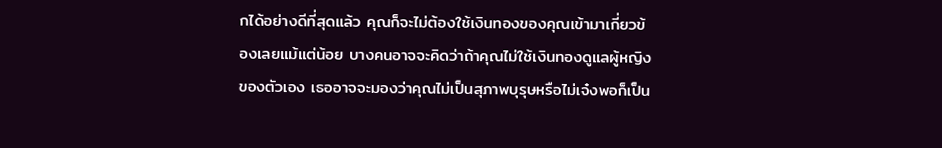กได้อย่างดีที่สุดแล้ว คุณก็จะไม่ต้องใช้เงินทองของคุณเข้ามาเกี่ยวข้องเลยแม้แต่น้อย บางคนอาจจะคิดว่าถ้าคุณไม่ใช้เงินทองดูแลผู้หญิงของตัวเอง เธออาจจะมองว่าคุณไม่เป็นสุภาพบุรุษหรือไม่เจ๋งพอก็เป็น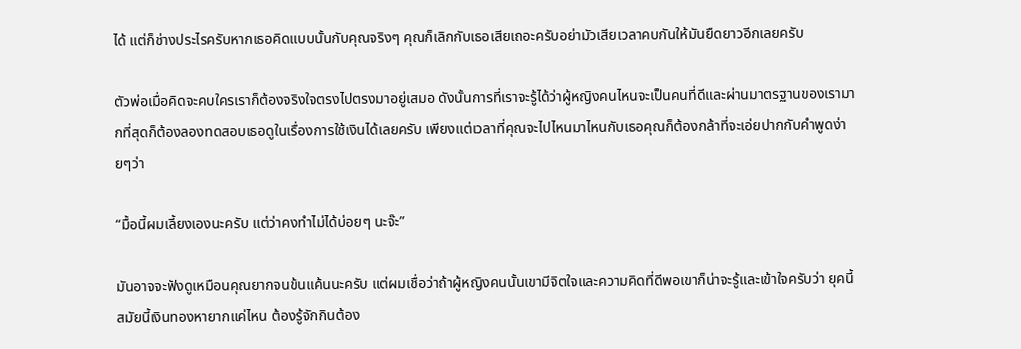ได้ แต่ก็ช่างประไรครับหากเธอคิดแบบนั้นกับคุณจริงๆ คุณก็เลิกกับเธอเสียเถอะครับอย่ามัวเสียเวลาคบกันให้มันยืดยาวอีกเลยครับ

ตัวพ่อเมื่อคิดจะคบใครเราก็ต้องจริงใจตรงไปตรงมาอยู่เสมอ ดังนั้นการที่เราจะรู้ได้ว่าผู้หญิงคนไหนจะเป็นคนที่ดีและผ่านมาตรฐานของเรามากที่สุดก็ต้องลองทดสอบเธอดูในเรื่องการใช้เงินได้เลยครับ เพียงแต่เวลาที่คุณจะไปไหนมาไหนกับเธอคุณก็ต้องกล้าที่จะเอ่ยปากกับคำพูดง่ายๆว่า

“มื้อนี้ผมเลี้ยงเองนะครับ แต่ว่าคงทำไม่ได้บ่อยๆ นะจ๊ะ”

มันอาจจะฟังดูเหมือนคุณยากจนข้นแค้นนะครับ แต่ผมเชื่อว่าถ้าผู้หญิงคนนั้นเขามีจิตใจและความคิดที่ดีพอเขาก็น่าจะรู้และเข้าใจครับว่า ยุคนี้สมัยนี้เงินทองหายากแค่ไหน ต้องรู้จักกินต้อง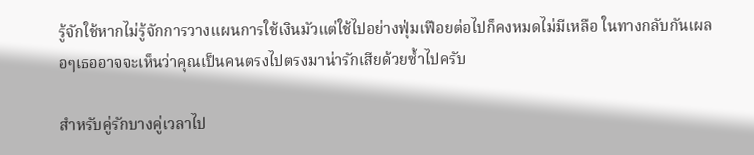รู้จักใช้หากไม่รู้จักการวางแผนการใช้เงินมัวแต่ใช้ไปอย่างฟุ่มเฟือยต่อไปก็คงหมดไม่มีเหลือ ในทางกลับกันเผลอๆเธออาจจะเห็นว่าคุณเป็นคนตรงไปตรงมาน่ารักเสียด้วยซ้ำไปครับ

สำหรับคู่รักบางคู่เวลาไป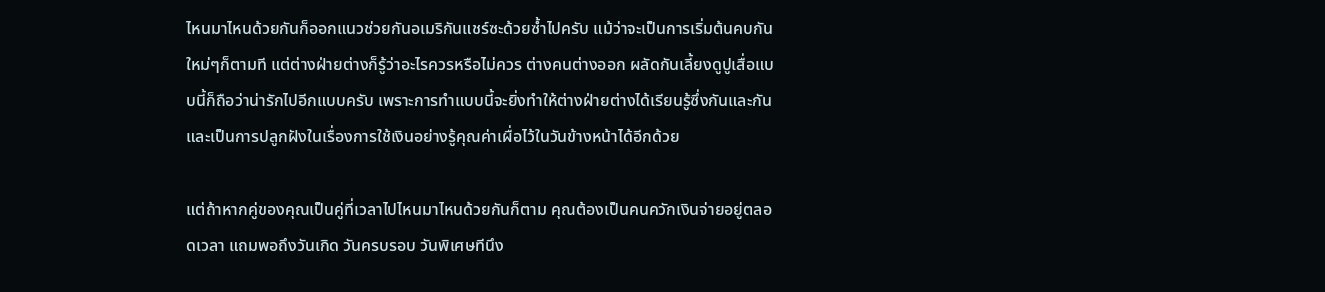ไหนมาไหนด้วยกันก็ออกแนวช่วยกันอเมริกันแชร์ซะด้วยซ้ำไปครับ แม้ว่าจะเป็นการเริ่มต้นคบกันใหม่ๆก็ตามที แต่ต่างฝ่ายต่างก็รู้ว่าอะไรควรหรือไม่ควร ต่างคนต่างออก ผลัดกันเลี้ยงดูปูเสื่อแบบนี้ก็ถือว่าน่ารักไปอีกแบบครับ เพราะการทำแบบนี้จะยิ่งทำให้ต่างฝ่ายต่างได้เรียนรู้ซึ่งกันและกันและเป็นการปลูกฝังในเรื่องการใช้เงินอย่างรู้คุณค่าเผื่อไว้ในวันข้างหน้าได้อีกด้วย

แต่ถ้าหากคู่ของคุณเป็นคู่ที่เวลาไปไหนมาไหนด้วยกันก็ตาม คุณต้องเป็นคนควักเงินจ่ายอยู่ตลอดเวลา แถมพอถึงวันเกิด วันครบรอบ วันพิเศษทีนึง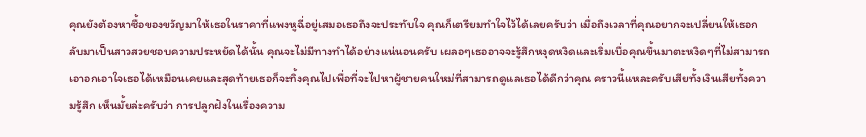คุณยังต้องหาซื้อของขวัญมาให้เธอในราคาที่แพงหูฉี่อยู่เสมอเธอถึงจะประทับใจ คุณก็เตรียมทำใจไว้ได้เลยครับว่า เมื่อถึงเวลาที่คุณอยากจะเปลี่ยนให้เธอกลับมาเป็นสาวสวยชอบความประหยัดได้นั้น คุณจะไม่มีทางทำได้อย่างแน่นอนครับ เผลอๆเธออาจจะรู้สึกหงุดหงิดและเริ่มเบื่อคุณขึ้นมาตะหงิดๆที่ไม่สามารถเอาอกเอาใจเธอได้เหมือนเคยและสุดท้ายเธอก็จะทิ้งคุณไปเพื่อที่จะไปหาผู้ชายคนใหม่ที่สามารถดูแลเธอได้ดีกว่าคุณ คราวนี้แหละครับเสียทั้งเงินเสียทั้งความรู้สึก เห็นมั้ยล่ะครับว่า การปลูกฝังในเรื่องความ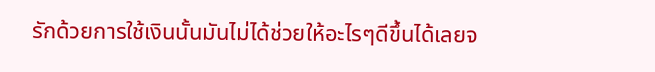รักด้วยการใช้เงินนั้นมันไม่ได้ช่วยให้อะไรๆดีขึ้นได้เลยจ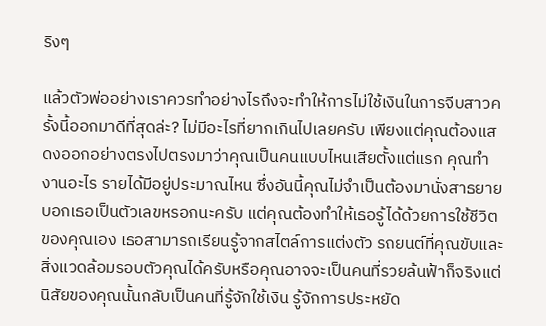ริงๆ

แล้วตัวพ่ออย่างเราควรทำอย่างไรถึงจะทำให้การไม่ใช้เงินในการจีบสาวครั้งนี้ออกมาดีที่สุดล่ะ? ไม่มีอะไรที่ยากเกินไปเลยครับ เพียงแต่คุณต้องแสดงออกอย่างตรงไปตรงมาว่าคุณเป็นคนแบบไหนเสียตั้งแต่แรก คุณทำงานอะไร รายได้มีอยู่ประมาณไหน ซึ่งอันนี้คุณไม่จำเป็นต้องมานั่งสาธยายบอกเธอเป็นตัวเลขหรอกนะครับ แต่คุณต้องทำให้เธอรู้ได้ด้วยการใช้ชีวิตของคุณเอง เธอสามารถเรียนรู้จากสไตล์การแต่งตัว รถยนต์ที่คุณขับและสิ่งแวดล้อมรอบตัวคุณได้ครับหรือคุณอาจจะเป็นคนที่รวยล้นฟ้าก็จริงแต่นิสัยของคุณนั้นกลับเป็นคนที่รู้จักใช้เงิน รู้จักการประหยัด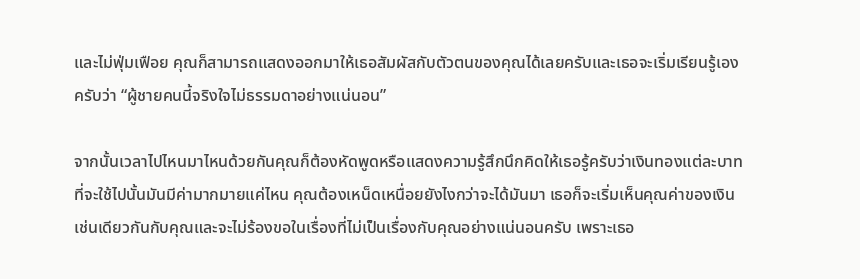และไม่ฟุ่มเฟือย คุณก็สามารถแสดงออกมาให้เธอสัมผัสกับตัวตนของคุณได้เลยครับและเธอจะเริ่มเรียนรู้เองครับว่า “ผู้ชายคนนี้จริงใจไม่ธรรมดาอย่างแน่นอน”

จากนั้นเวลาไปไหนมาไหนด้วยกันคุณก็ต้องหัดพูดหรือแสดงความรู้สึกนึกคิดให้เธอรู้ครับว่าเงินทองแต่ละบาทที่จะใช้ไปนั้นมันมีค่ามากมายแค่ไหน คุณต้องเหน็ดเหนื่อยยังไงกว่าจะได้มันมา เธอก็จะเริ่มเห็นคุณค่าของเงินเช่นเดียวกันกับคุณและจะไม่ร้องขอในเรื่องที่ไม่เป็นเรื่องกับคุณอย่างแน่นอนครับ เพราะเธอ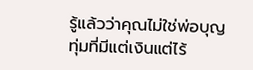รู้แล้วว่าคุณไม่ใช่พ่อบุญทุ่มที่มีแต่เงินแต่ไร้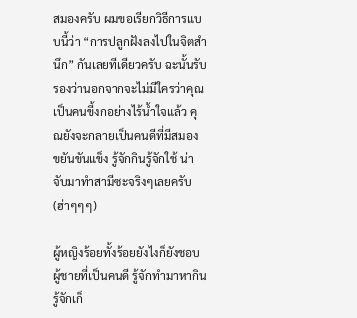สมองครับ ผมขอเรียกวิธีการแบบนี้ว่า “การปลูกฝังลงไปในจิตสำนึก” กันเลยทีเดียวครับ ฉะนั้นรับรองว่านอกจากจะไม่มีใครว่าคุณเป็นคนขี้งกอย่างไร้น้ำใจแล้ว คุณยังจะกลายเป็นคนดีที่มีสมอง ขยันขันแข็ง รู้จักกินรู้จักใช้ น่าจับมาทำสามีซะจริงๆเลยครับ (ฮ่าๆๆๆ)

ผู้หญิงร้อยทั้งร้อยยังไงก็ยังชอบผู้ชายที่เป็นคนดี รู้จักทำมาหากิน รู้จักเก็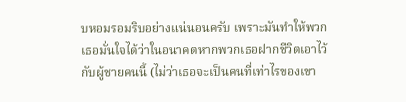บหอมรอมริบอย่างแน่นอนครับ เพราะมันทำให้พวกเธอมั่นใจได้ว่าในอนาคตหากพวกเธอฝากชีวิตเอาไว้กับผู้ชายคนนี้ (ไม่ว่าเธอจะเป็นคนที่เท่าไรของเขา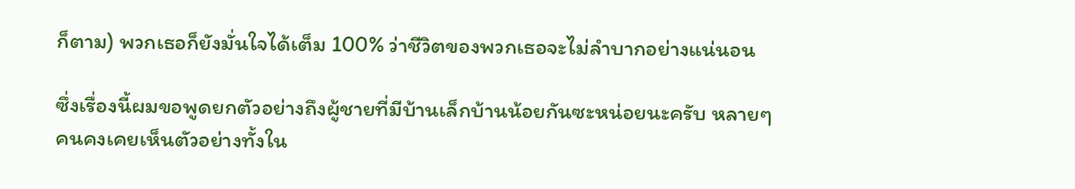ก็ตาม) พวกเธอก็ยังมั่นใจได้เต็ม 100% ว่าชีวิตของพวกเธอจะไม่ลำบากอย่างแน่นอน

ซึ่งเรื่องนี้ผมขอพูดยกตัวอย่างถึงผู้ชายที่มีบ้านเล็กบ้านน้อยกันซะหน่อยนะครับ หลายๆคนคงเคยเห็นตัวอย่างทั้งใน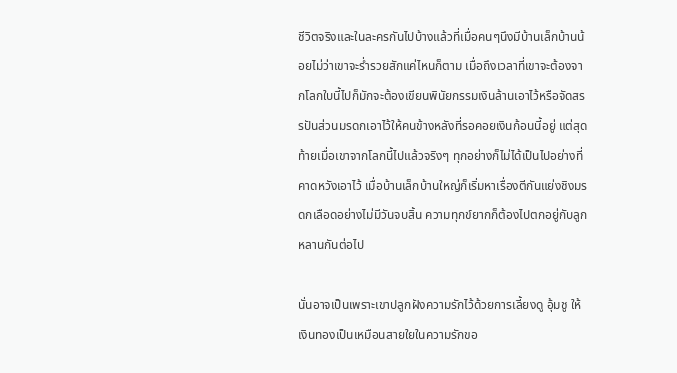ชีวิตจริงและในละครกันไปบ้างแล้วที่เมื่อคนๆนึงมีบ้านเล็กบ้านน้อยไม่ว่าเขาจะร่ำรวยสักแค่ไหนก็ตาม เมื่อถึงเวลาที่เขาจะต้องจากโลกใบนี้ไปก็มักจะต้องเขียนพินัยกรรมเงินล้านเอาไว้หรือจัดสรรปันส่วนมรดกเอาไว้ให้คนข้างหลังที่รอคอยเงินก้อนนี้อยู่ แต่สุดท้ายเมื่อเขาจากโลกนี้ไปแล้วจริงๆ ทุกอย่างก็ไม่ได้เป็นไปอย่างที่คาดหวังเอาไว้ เมื่อบ้านเล็กบ้านใหญ่ก็เริ่มหาเรื่องตีกันแย่งชิงมรดกเลือดอย่างไม่มีวันจบสิ้น ความทุกข์ยากก็ต้องไปตกอยู่กับลูกหลานกันต่อไป

นั่นอาจเป็นเพราะเขาปลูกฝังความรักไว้ด้วยการเลี้ยงดู อุ้มชู ให้เงินทองเป็นเหมือนสายใยในความรักขอ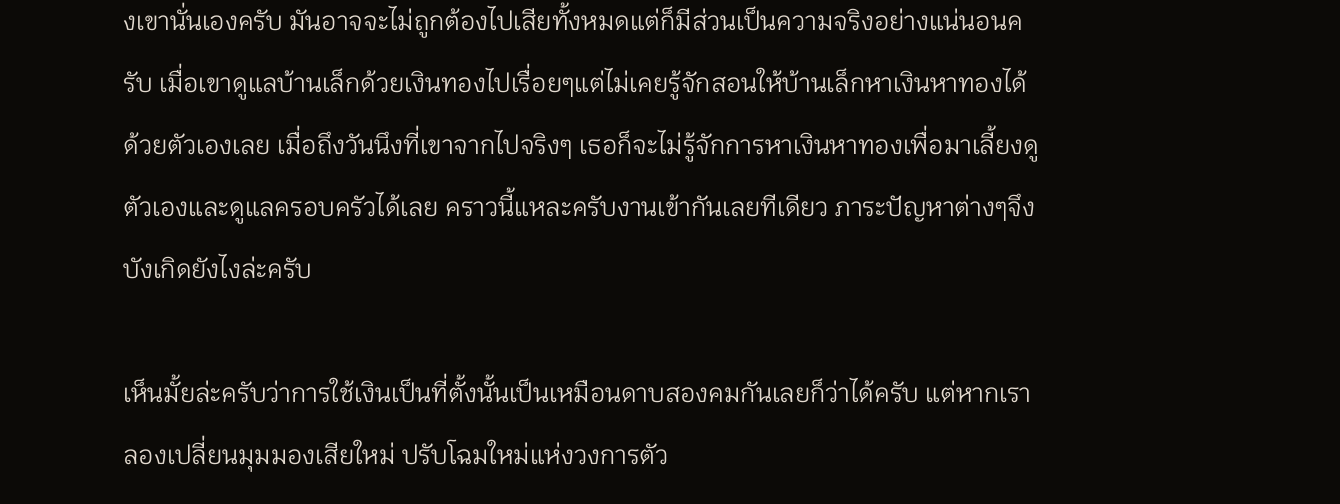งเขานั่นเองครับ มันอาจจะไม่ถูกต้องไปเสียทั้งหมดแต่ก็มีส่วนเป็นความจริงอย่างแน่นอนครับ เมื่อเขาดูแลบ้านเล็กด้วยเงินทองไปเรื่อยๆแต่ไม่เคยรู้จักสอนให้บ้านเล็กหาเงินหาทองได้ด้วยตัวเองเลย เมื่อถึงวันนึงที่เขาจากไปจริงๆ เธอก็จะไม่รู้จักการหาเงินหาทองเพื่อมาเลี้ยงดูตัวเองและดูแลครอบครัวได้เลย คราวนี้แหละครับงานเข้ากันเลยทีเดียว ภาระปัญหาต่างๆจึงบังเกิดยังไงล่ะครับ

เห็นมั้ยล่ะครับว่าการใช้เงินเป็นที่ตั้งนั้นเป็นเหมือนดาบสองคมกันเลยก็ว่าได้ครับ แต่หากเราลองเปลี่ยนมุมมองเสียใหม่ ปรับโฉมใหม่แห่งวงการตัว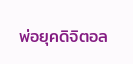พ่อยุคดิจิตอล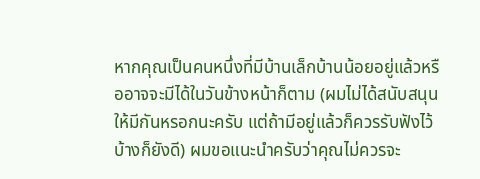หากคุณเป็นคนหนึ่งที่มีบ้านเล็กบ้านน้อยอยู่แล้วหรืออาจจะมีได้ในวันข้างหน้าก็ตาม (ผมไม่ได้สนับสนุนให้มีกันหรอกนะครับ แต่ถ้ามีอยู่แล้วก็ควรรับฟังไว้บ้างก็ยังดี) ผมขอแนะนำครับว่าคุณไม่ควรจะ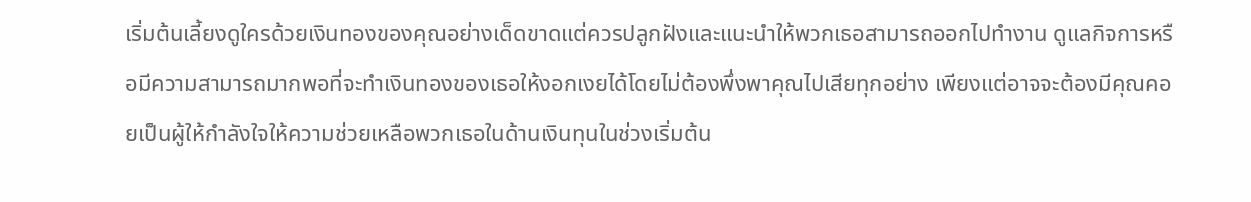เริ่มต้นเลี้ยงดูใครด้วยเงินทองของคุณอย่างเด็ดขาดแต่ควรปลูกฝังและแนะนำให้พวกเธอสามารถออกไปทำงาน ดูแลกิจการหรือมีความสามารถมากพอที่จะทำเงินทองของเธอให้งอกเงยได้โดยไม่ต้องพึ่งพาคุณไปเสียทุกอย่าง เพียงแต่อาจจะต้องมีคุณคอยเป็นผู้ให้กำลังใจให้ความช่วยเหลือพวกเธอในด้านเงินทุนในช่วงเริ่มต้น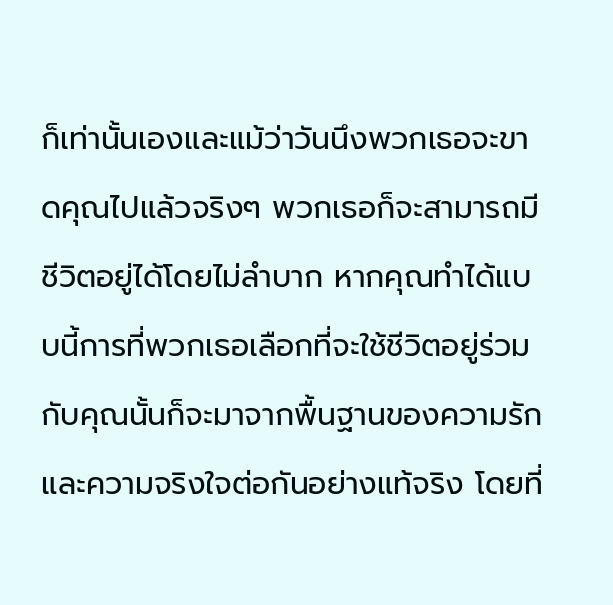ก็เท่านั้นเองและแม้ว่าวันนึงพวกเธอจะขาดคุณไปแล้วจริงๆ พวกเธอก็จะสามารถมีชีวิตอยู่ได้โดยไม่ลำบาก หากคุณทำได้แบบนี้การที่พวกเธอเลือกที่จะใช้ชีวิตอยู่ร่วมกับคุณนั้นก็จะมาจากพื้นฐานของความรักและความจริงใจต่อกันอย่างแท้จริง โดยที่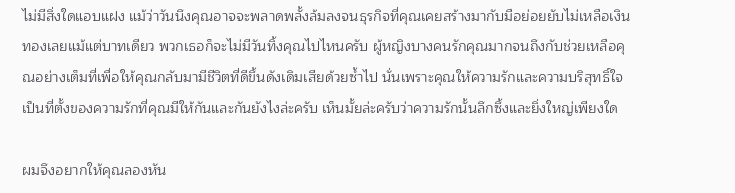ไม่มีสิ่งใดแอบแฝง แม้ว่าวันนึงคุณอาจจะพลาดพลั้งล้มลงจนธุรกิจที่คุณเคยสร้างมากับมือย่อยยับไม่เหลือเงินทองเลยแม้แต่บาทเดียว พวกเธอก็จะไม่มีวันทิ้งคุณไปไหนครับ ผู้หญิงบางคนรักคุณมากจนถึงกับช่วยเหลือคุณอย่างเต็มที่เพื่อให้คุณกลับมามีชีวิตที่ดีขึ้นดังเดิมเสียด้วยซ้ำไป นั่นเพราะคุณให้ความรักและความบริสุทธิ์ใจเป็นที่ตั้งของความรักที่คุณมีให้กันและกันยังไงล่ะครับ เห็นมั้ยล่ะครับว่าความรักนั้นลึกซึ้งและยิ่งใหญ่เพียงใด

ผมจึงอยากให้คุณลองหัน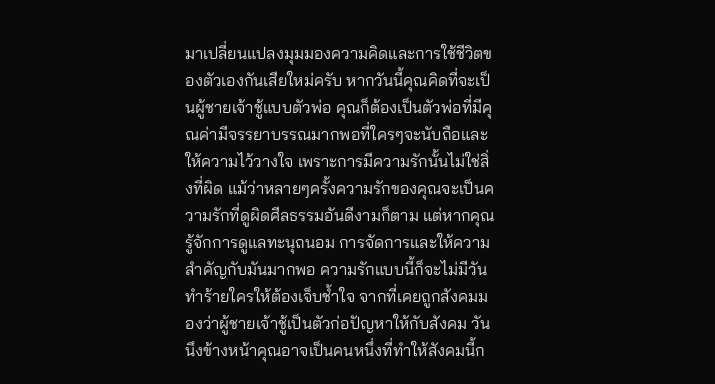มาเปลี่ยนแปลงมุมมองความคิดและการใช้ชีวิตของตัวเองกันเสียใหม่ครับ หากวันนี้คุณคิดที่จะเป็นผู้ชายเจ้าชู้แบบตัวพ่อ คุณก็ต้องเป็นตัวพ่อที่มีคุณค่ามีจรรยาบรรณมากพอที่ใครๆจะนับถือและให้ความไว้วางใจ เพราะการมีความรักนั้นไม่ใช่สิ่งที่ผิด แม้ว่าหลายๆครั้งความรักของคุณจะเป็นความรักที่ดูผิดศีลธรรมอันดีงามก็ตาม แต่หากคุณรู้จักการดูแลทะนุถนอม การจัดการและให้ความสำคัญกับมันมากพอ ความรักแบบนี้ก็จะไม่มีวันทำร้ายใครให้ต้องเจ็บช้ำใจ จากที่เคยถูกสังคมมองว่าผู้ชายเจ้าชู้เป็นตัวก่อปัญหาให้กับสังคม วันนึงข้างหน้าคุณอาจเป็นคนหนึ่งที่ทำให้สังคมนี้ก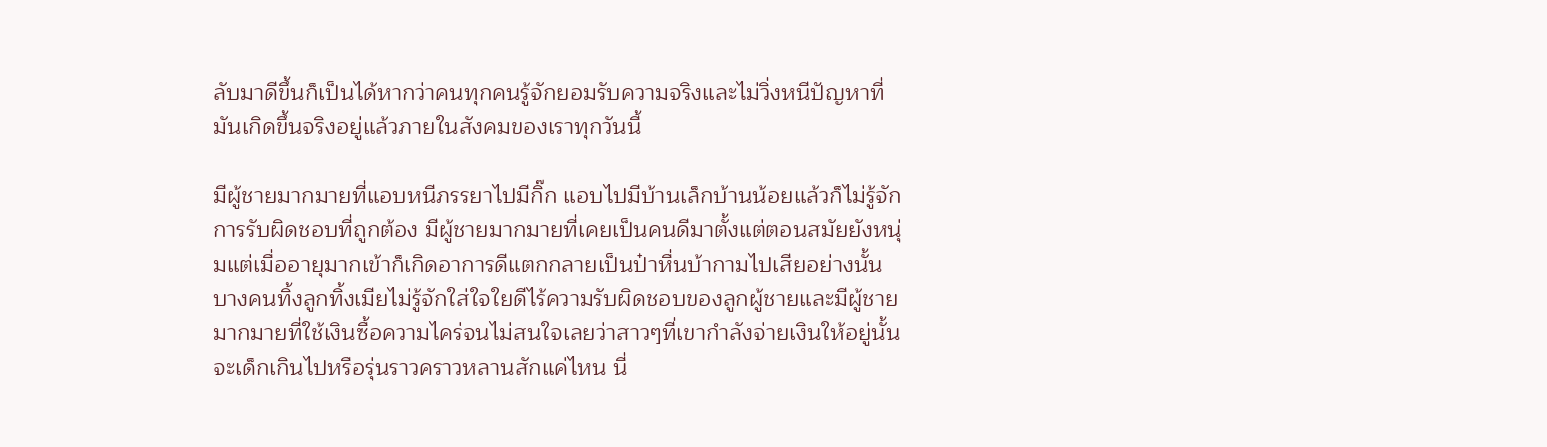ลับมาดีขึ้นก็เป็นได้หากว่าคนทุกคนรู้จักยอมรับความจริงและไม่วิ่งหนีปัญหาที่มันเกิดขึ้นจริงอยู่แล้วภายในสังคมของเราทุกวันนี้

มีผู้ชายมากมายที่แอบหนีภรรยาไปมีกิ๊ก แอบไปมีบ้านเล็กบ้านน้อยแล้วก็ไม่รู้จักการรับผิดชอบที่ถูกต้อง มีผู้ชายมากมายที่เคยเป็นคนดีมาตั้งแต่ตอนสมัยยังหนุ่มแต่เมื่ออายุมากเข้าก็เกิดอาการดีแตกกลายเป็นป๋าหื่นบ้ากามไปเสียอย่างนั้น บางคนทิ้งลูกทิ้งเมียไม่รู้จักใส่ใจใยดีไร้ความรับผิดชอบของลูกผู้ชายและมีผู้ชายมากมายที่ใช้เงินซื้อความไคร่จนไม่สนใจเลยว่าสาวๆที่เขากำลังจ่ายเงินให้อยู่นั้นจะเด็กเกินไปหรือรุ่นราวคราวหลานสักแค่ไหน นี่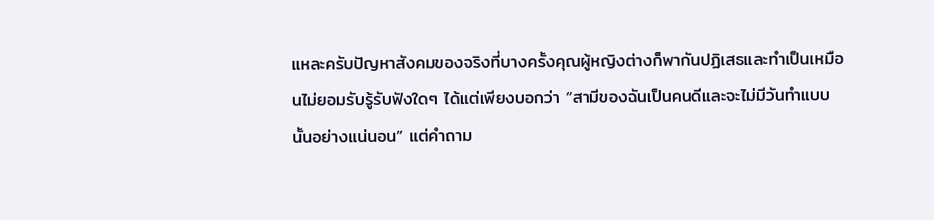แหละครับปัญหาสังคมของจริงที่บางครั้งคุณผู้หญิงต่างก็พากันปฏิเสธและทำเป็นเหมือนไม่ยอมรับรู้รับฟังใดๆ ได้แต่เพียงบอกว่า “สามีของฉันเป็นคนดีและจะไม่มีวันทำแบบนั้นอย่างแน่นอน” แต่คำถาม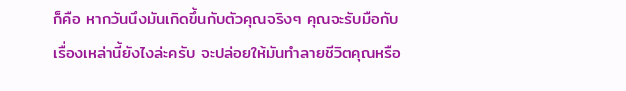ก็คือ หากวันนึงมันเกิดขึ้นกับตัวคุณจริงๆ คุณจะรับมือกับเรื่องเหล่านี้ยังไงล่ะครับ จะปล่อยให้มันทำลายชีวิตคุณหรือ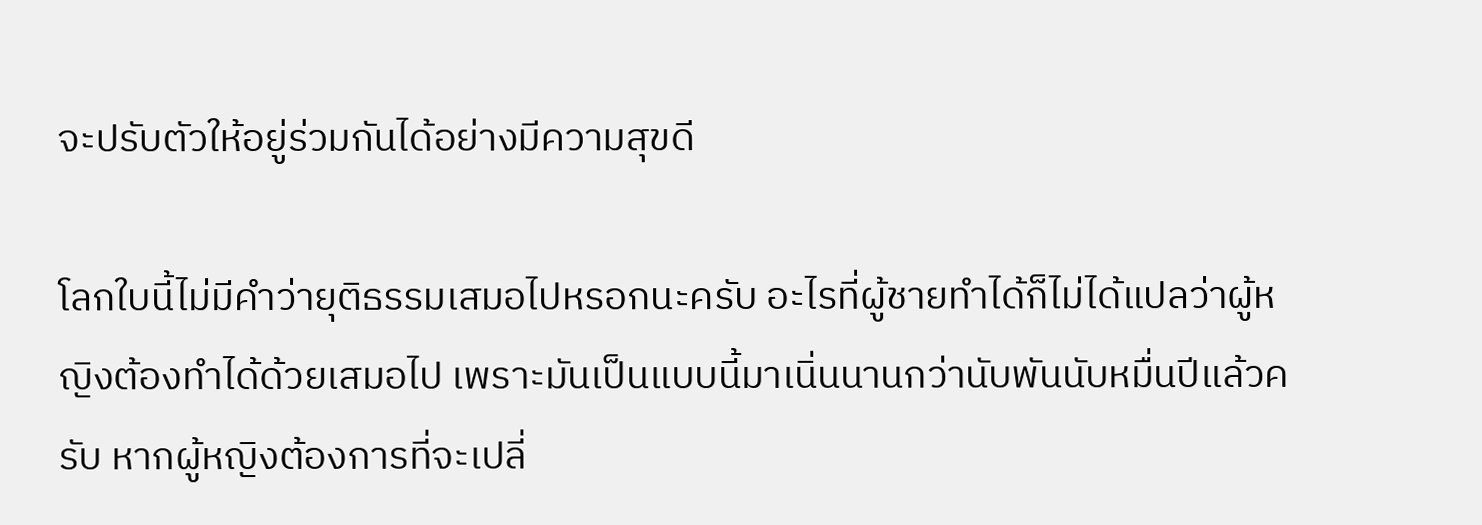จะปรับตัวให้อยู่ร่วมกันได้อย่างมีความสุขดี

โลกใบนี้ไม่มีคำว่ายุติธรรมเสมอไปหรอกนะครับ อะไรที่ผู้ชายทำได้ก็ไม่ได้แปลว่าผู้หญิงต้องทำได้ด้วยเสมอไป เพราะมันเป็นแบบนี้มาเนิ่นนานกว่านับพันนับหมื่นปีแล้วครับ หากผู้หญิงต้องการที่จะเปลี่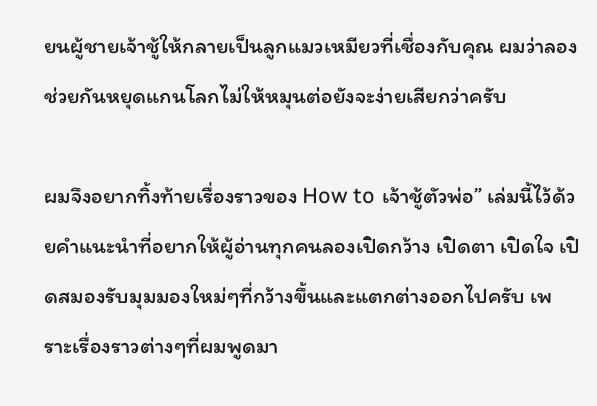ยนผู้ชายเจ้าชู้ให้กลายเป็นลูกแมวเหมียวที่เชื่องกับคุณ ผมว่าลองช่วยกันหยุดแกนโลกไม่ให้หมุนต่อยังจะง่ายเสียกว่าครับ

ผมจึงอยากทิ้งท้ายเรื่องราวของ How to เจ้าชู้ตัวพ่อ” เล่มนี้ไว้ด้วยคำแนะนำที่อยากให้ผู้อ่านทุกคนลองเปิดกว้าง เปิดตา เปิดใจ เปิดสมองรับมุมมองใหม่ๆที่กว้างขึ้นและแตกต่างออกไปครับ เพราะเรื่องราวต่างๆที่ผมพูดมา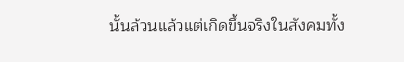นั้นล้วนแล้วแต่เกิดขึ้นจริงในสังคมทั้ง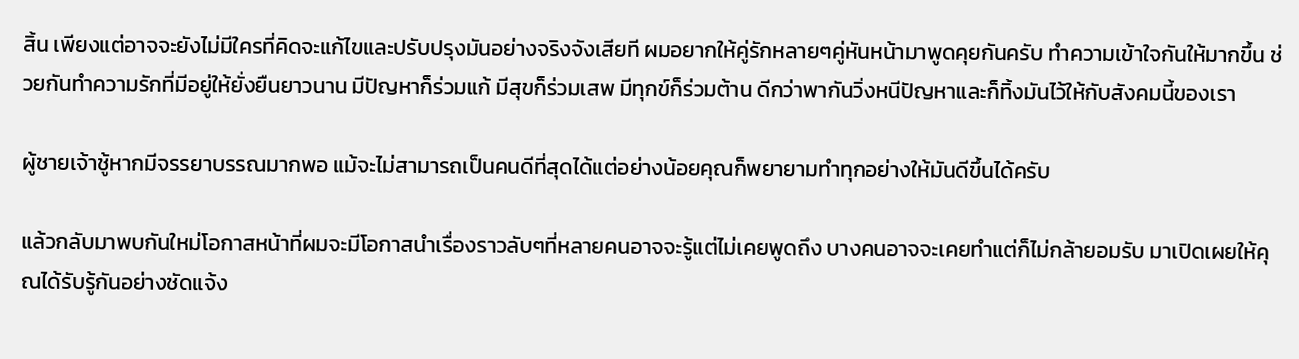สิ้น เพียงแต่อาจจะยังไม่มีใครที่คิดจะแก้ไขและปรับปรุงมันอย่างจริงจังเสียที ผมอยากให้คู่รักหลายๆคู่หันหน้ามาพูดคุยกันครับ ทำความเข้าใจกันให้มากขึ้น ช่วยกันทำความรักที่มีอยู่ให้ยั่งยืนยาวนาน มีปัญหาก็ร่วมแก้ มีสุขก็ร่วมเสพ มีทุกข์ก็ร่วมต้าน ดีกว่าพากันวิ่งหนีปัญหาและก็ทิ้งมันไว้ให้กับสังคมนี้ของเรา

ผู้ชายเจ้าชู้หากมีจรรยาบรรณมากพอ แม้จะไม่สามารถเป็นคนดีที่สุดได้แต่อย่างน้อยคุณก็พยายามทำทุกอย่างให้มันดีขึ้นได้ครับ

แล้วกลับมาพบกันใหม่โอกาสหน้าที่ผมจะมีโอกาสนำเรื่องราวลับๆที่หลายคนอาจจะรู้แต่ไม่เคยพูดถึง บางคนอาจจะเคยทำแต่ก็ไม่กล้ายอมรับ มาเปิดเผยให้คุณได้รับรู้กันอย่างชัดแจ้ง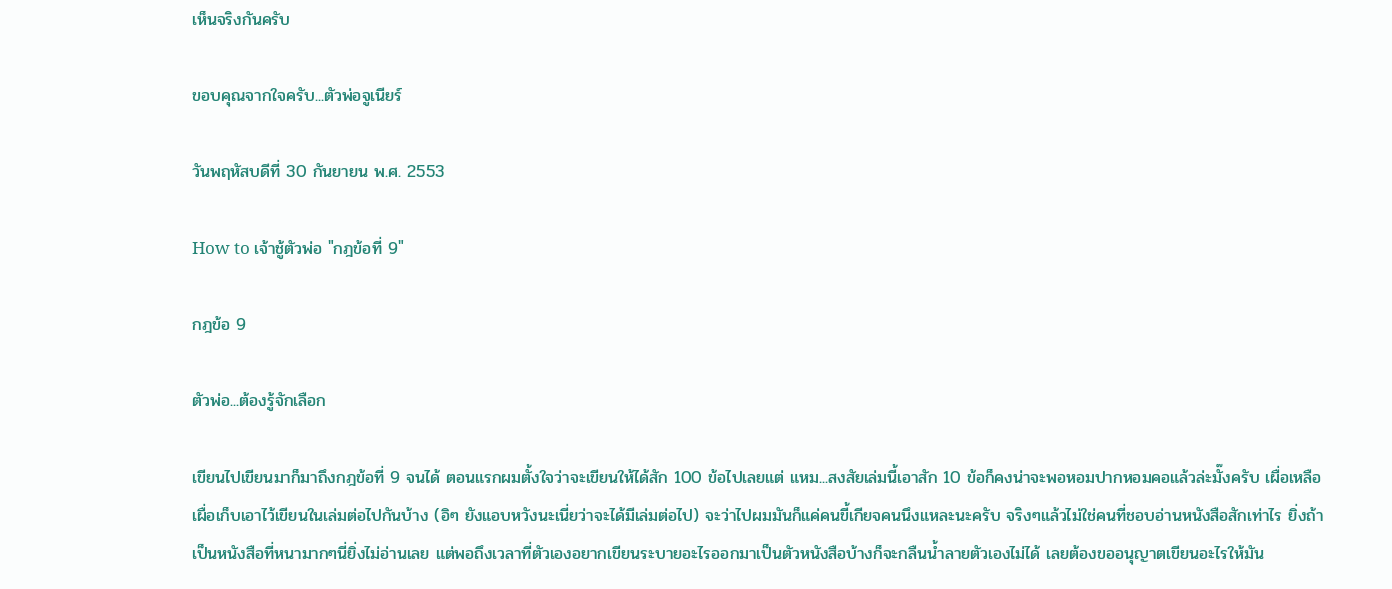เห็นจริงกันครับ

ขอบคุณจากใจครับ...ตัวพ่อจูเนียร์

วันพฤหัสบดีที่ 30 กันยายน พ.ศ. 2553

How to เจ้าชู้ตัวพ่อ "กฎข้อที่ 9"

กฎข้อ 9

ตัวพ่อ...ต้องรู้จักเลือก

เขียนไปเขียนมาก็มาถึงกฎข้อที่ 9 จนได้ ตอนแรกผมตั้งใจว่าจะเขียนให้ได้สัก 100 ข้อไปเลยแต่ แหม...สงสัยเล่มนี้เอาสัก 10 ข้อก็คงน่าจะพอหอมปากหอมคอแล้วล่ะมั๊งครับ เผื่อเหลือเผื่อเก็บเอาไว้เขียนในเล่มต่อไปกันบ้าง (อิๆ ยังแอบหวังนะเนี่ยว่าจะได้มีเล่มต่อไป) จะว่าไปผมมันก็แค่คนขี้เกียจคนนึงแหละนะครับ จริงๆแล้วไม่ใช่คนที่ชอบอ่านหนังสือสักเท่าไร ยิ่งถ้าเป็นหนังสือที่หนามากๆนี่ยิ่งไม่อ่านเลย แต่พอถึงเวลาที่ตัวเองอยากเขียนระบายอะไรออกมาเป็นตัวหนังสือบ้างก็จะกลืนน้ำลายตัวเองไม่ได้ เลยต้องขออนุญาตเขียนอะไรให้มัน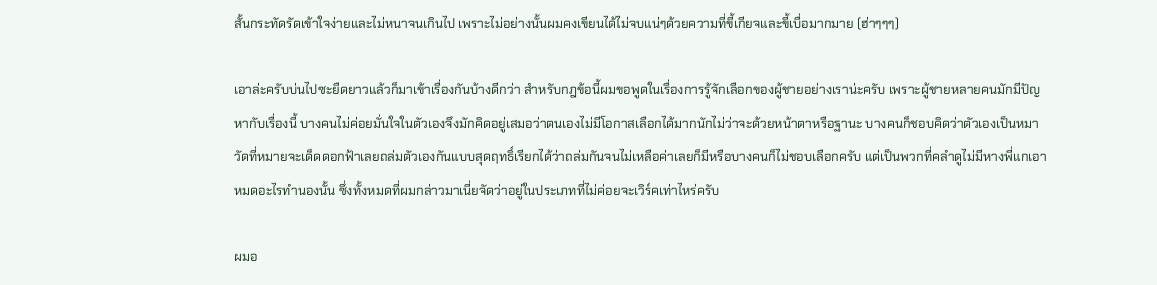สั้นกระทัดรัดเข้าใจง่ายและไม่หนาจนเกินไป เพราะไม่อย่างนั้นผมคงเขียนได้ไม่จบแน่ๆด้วยความที่ขี้เกียจและขี้เบื่อมากมาย (ฮ่าๆๆๆ)

เอาล่ะครับบ่นไปซะยืดยาวแล้วก็มาเข้าเรื่องกันบ้างดีกว่า สำหรับกฎข้อนี้ผมขอพูดในเรื่องการรู้จักเลือกของผู้ชายอย่างเราน่ะครับ เพราะผู้ชายหลายคนมักมีปัญหากับเรื่องนี้ บางคนไม่ค่อยมั่นใจในตัวเองจึงมักคิดอยู่เสมอว่าตนเองไม่มีโอกาสเลือกได้มากนักไม่ว่าจะด้วยหน้าตาหรือฐานะ บางคนก็ชอบคิดว่าตัวเองเป็นหมาวัดที่หมายจะเด็ดดอกฟ้าเลยถล่มตัวเองกันแบบสุดฤทธิ์เรียกได้ว่าถล่มกันจนไม่เหลือค่าเลยก็มีหรือบางคนก็ไม่ชอบเลือกครับ แต่เป็นพวกที่คลำดูไม่มีหางพี่แกเอาหมดอะไรทำนองนั้น ซึ่งทั้งหมดที่ผมกล่าวมาเนี่ยจัดว่าอยู่ในประเภทที่ไม่ค่อยจะเวิร์คเท่าไหร่ครับ

ผมอ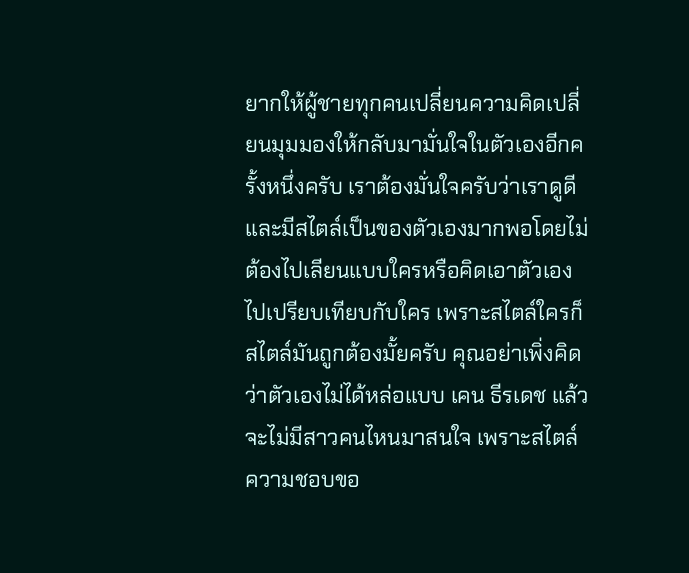ยากให้ผู้ชายทุกคนเปลี่ยนความคิดเปลี่ยนมุมมองให้กลับมามั่นใจในตัวเองอีกครั้งหนึ่งครับ เราต้องมั่นใจครับว่าเราดูดีและมีสไตล์เป็นของตัวเองมากพอโดยไม่ต้องไปเลียนแบบใครหรือคิดเอาตัวเองไปเปรียบเทียบกับใคร เพราะสไตล์ใครก็สไตล์มันถูกต้องมั้ยครับ คุณอย่าเพิ่งคิดว่าตัวเองไม่ได้หล่อแบบ เคน ธีรเดช แล้วจะไม่มีสาวคนไหนมาสนใจ เพราะสไตล์ความชอบขอ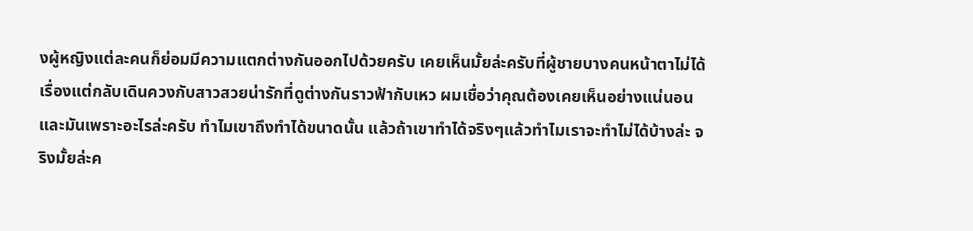งผู้หญิงแต่ละคนก็ย่อมมีความแตกต่างกันออกไปด้วยครับ เคยเห็นมั้ยล่ะครับที่ผู้ชายบางคนหน้าตาไม่ได้เรื่องแต่กลับเดินควงกับสาวสวยน่ารักที่ดูต่างกันราวฟ้ากับเหว ผมเชื่อว่าคุณต้องเคยเห็นอย่างแน่นอนและมันเพราะอะไรล่ะครับ ทำไมเขาถึงทำได้ขนาดนั้น แล้วถ้าเขาทำได้จริงๆแล้วทำไมเราจะทำไม่ได้บ้างล่ะ จริงมั้ยล่ะค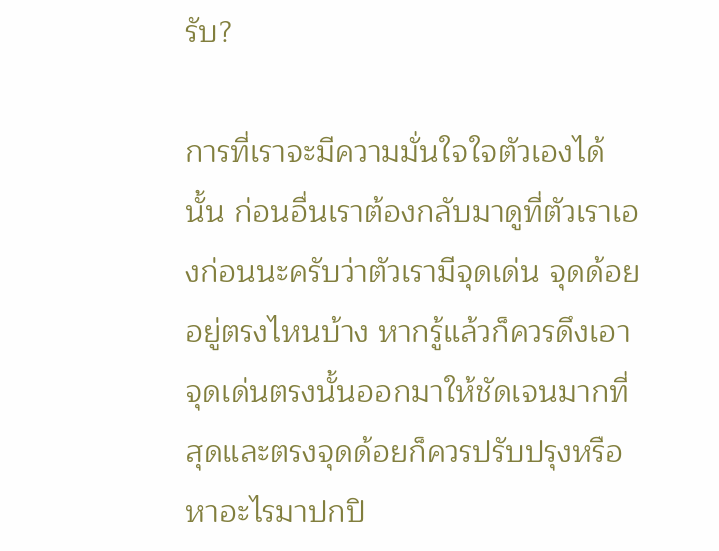รับ?

การที่เราจะมีความมั่นใจใจตัวเองได้นั้น ก่อนอื่นเราต้องกลับมาดูที่ตัวเราเองก่อนนะครับว่าตัวเรามีจุดเด่น จุดด้อยอยู่ตรงไหนบ้าง หากรู้แล้วก็ควรดึงเอาจุดเด่นตรงนั้นออกมาให้ชัดเจนมากที่สุดและตรงจุดด้อยก็ควรปรับปรุงหรือหาอะไรมาปกปิ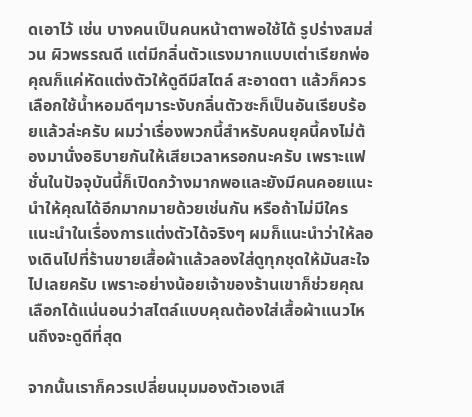ดเอาไว้ เช่น บางคนเป็นคนหน้าตาพอใช้ได้ รูปร่างสมส่วน ผิวพรรณดี แต่มีกลิ่นตัวแรงมากแบบเต่าเรียกพ่อ คุณก็แค่หัดแต่งตัวให้ดูดีมีสไตล์ สะอาดตา แล้วก็ควรเลือกใช้น้ำหอมดีๆมาระงับกลิ่นตัวซะก็เป็นอันเรียบร้อยแล้วล่ะครับ ผมว่าเรื่องพวกนี้สำหรับคนยุคนี้คงไม่ต้องมานั่งอธิบายกันให้เสียเวลาหรอกนะครับ เพราะแฟชั่นในปัจจุบันนี้ก็เปิดกว้างมากพอและยังมีคนคอยแนะนำให้คุณได้อีกมากมายด้วยเช่นกัน หรือถ้าไม่มีใครแนะนำในเรื่องการแต่งตัวได้จริงๆ ผมก็แนะนำว่าให้ลองเดินไปที่ร้านขายเสื้อผ้าแล้วลองใส่ดูทุกชุดให้มันสะใจไปเลยครับ เพราะอย่างน้อยเจ้าของร้านเขาก็ช่วยคุณเลือกได้แน่นอนว่าสไตล์แบบคุณต้องใส่เสื้อผ้าแนวไหนถึงจะดูดีที่สุด

จากนั้นเราก็ควรเปลี่ยนมุมมองตัวเองเสี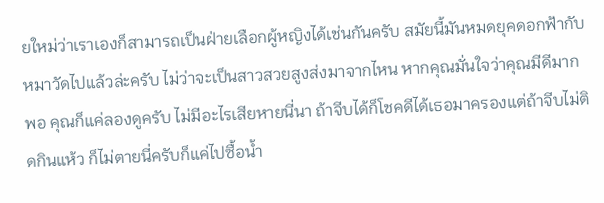ยใหม่ว่าเราเองก็สามารถเป็นฝ่ายเลือกผู้หญิงได้เช่นกันครับ สมัยนี้มันหมดยุคดอกฟ้ากับหมาวัดไปแล้วล่ะครับ ไม่ว่าจะเป็นสาวสวยสูงส่งมาจากไหน หากคุณมั่นใจว่าคุณมีดีมากพอ คุณก็แค่ลองดูครับ ไม่มีอะไรเสียหายนี่นา ถ้าจีบได้ก็โชคดีได้เธอมาครองแต่ถ้าจีบไม่ติดกินแห้ว ก็ไม่ตายนี่ครับก็แค่ไปซื้อน้ำ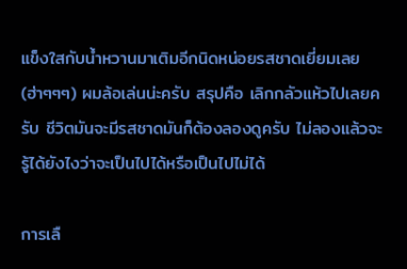แข็งใสกับน้ำหวานมาเติมอีกนิดหน่อยรสชาดเยี่ยมเลย (ฮ่าๆๆๆ) ผมล้อเล่นน่ะครับ สรุปคือ เลิกกลัวแห้วไปเลยครับ ชีวิตมันจะมีรสชาดมันก็ต้องลองดูครับ ไม่ลองแล้วจะรู้ได้ยังไงว่าจะเป็นไปได้หรือเป็นไปไม่ได้

การเลื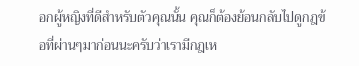อกผู้หญิงที่ดีสำหรับตัวคุณนั้น คุณก็ต้องย้อนกลับไปดูกฎข้อที่ผ่านๆมาก่อนนะครับว่าเรามีกฎเห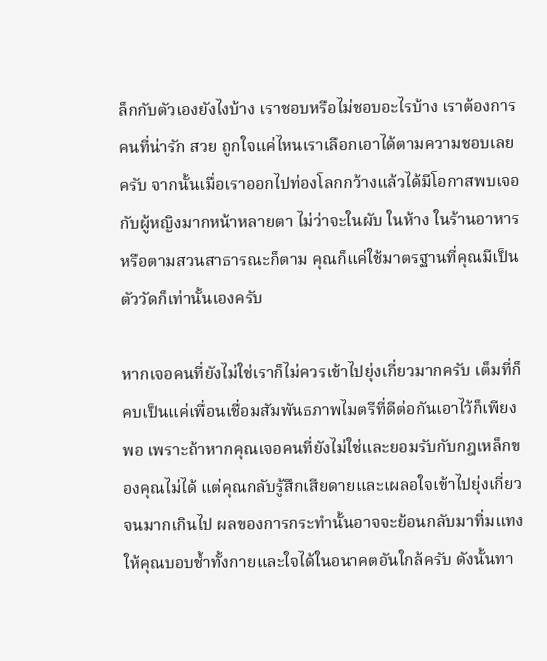ล็กกับตัวเองยังไงบ้าง เราชอบหรือไม่ชอบอะไรบ้าง เราต้องการคนที่น่ารัก สวย ถูกใจแค่ไหนเราเลือกเอาได้ตามความชอบเลยครับ จากนั้นเมื่อเราออกไปท่องโลกกว้างแล้วได้มีโอกาสพบเจอกับผู้หญิงมากหน้าหลายตา ไม่ว่าจะในผับ ในห้าง ในร้านอาหารหรือตามสวนสาธารณะก็ตาม คุณก็แค่ใช้มาตรฐานที่คุณมีเป็นตัววัดก็เท่านั้นเองครับ

หากเจอคนที่ยังไม่ใช่เราก็ไม่ควรเข้าไปยุ่งเกี่ยวมากครับ เต็มที่ก็คบเป็นแค่เพื่อนเชื่อมสัมพันธภาพไมตรีที่ดีต่อกันเอาไว้ก็เพียงพอ เพราะถ้าหากคุณเจอคนที่ยังไม่ใช่และยอมรับกับกฎเหล็กของคุณไม่ได้ แต่คุณกลับรู้สึกเสียดายและเผลอใจเข้าไปยุ่งเกี่ยวจนมากเกินไป ผลของการกระทำนั้นอาจจะย้อนกลับมาทิ่มแทงให้คุณบอบช้ำทั้งกายและใจได้ในอนาคตอันใกล้ครับ ดังนั้นทา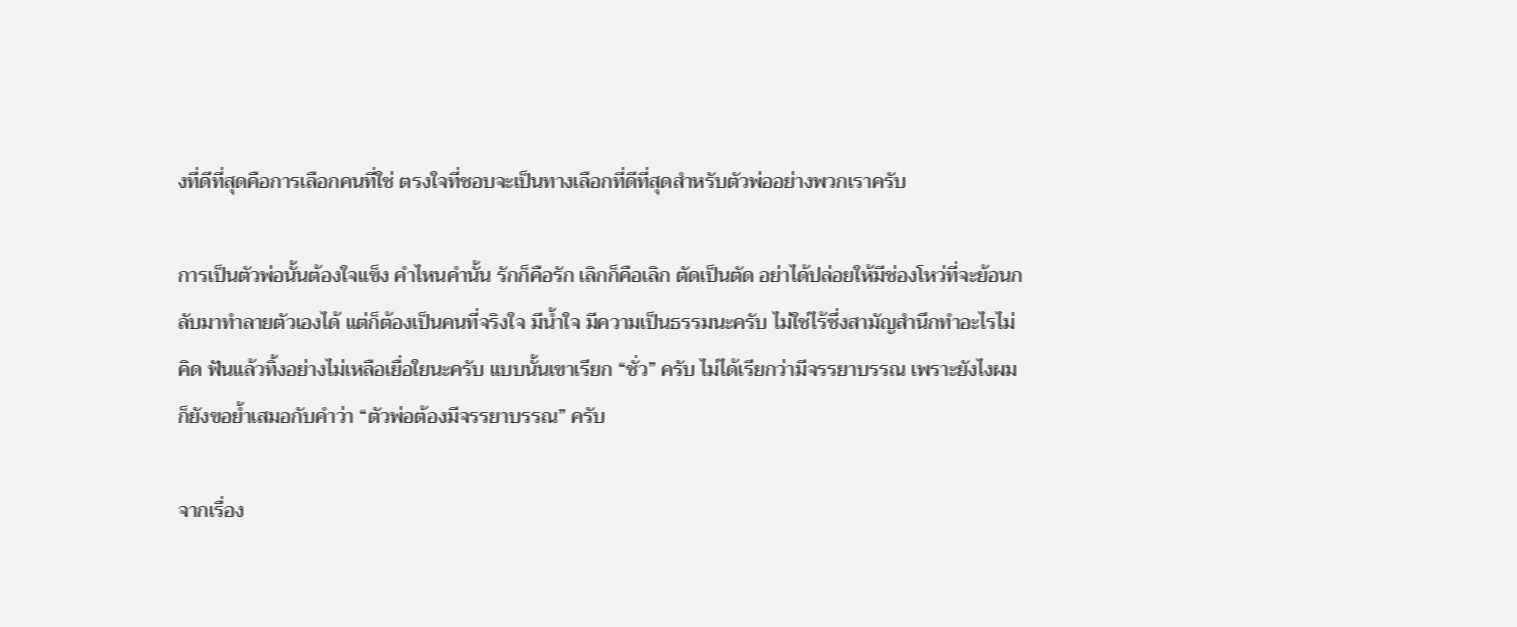งที่ดีที่สุดคือการเลือกคนที่ใช่ ตรงใจที่ชอบจะเป็นทางเลือกที่ดีที่สุดสำหรับตัวพ่ออย่างพวกเราครับ

การเป็นตัวพ่อนั้นต้องใจแข็ง คำไหนคำนั้น รักก็คือรัก เลิกก็คือเลิก ตัดเป็นตัด อย่าได้ปล่อยให้มีช่องโหว่ที่จะย้อนกลับมาทำลายตัวเองได้ แต่ก็ต้องเป็นคนที่จริงใจ มีน้ำใจ มีความเป็นธรรมนะครับ ไม่ใช่ไร้ซึ่งสามัญสำนึกทำอะไรไม่คิด ฟันแล้วทิ้งอย่างไม่เหลือเยื่อใยนะครับ แบบนั้นเขาเรียก “ชั่ว” ครับ ไม่ได้เรียกว่ามีจรรยาบรรณ เพราะยังไงผมก็ยังขอย้ำเสมอกับคำว่า “ตัวพ่อต้องมีจรรยาบรรณ” ครับ

จากเรื่อง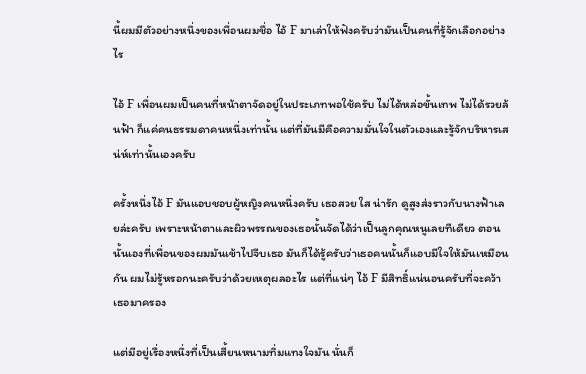นี้ผมมีตัวอย่างหนึ่งของเพื่อนผมชื่อ ไอ้ F มาเล่าให้ฟังครับว่ามันเป็นคนที่รู้จักเลือกอย่างไร

ไอ้ F เพื่อนผมเป็นคนที่หน้าตาจัดอยู่ในประเภทพอใช้ครับ ไม่ได้หล่อขั้นเทพ ไม่ได้รวยล้นฟ้า ก็แค่คนธรรมดาคนหนึ่งเท่านั้น แต่ที่มันมีคือความมั่นใจในตัวเองและรู้จักบริหารเสน่ห์เท่านั้นเองครับ

ครั้งหนึ่งไอ้ F มันแอบชอบผู้หญิงคนหนึ่งครับ เธอสวย ใส น่ารัก ดูสูงส่งราวกับนางฟ้าเลยล่ะครับ เพราะหน้าตาและผิวพรรณของเธอนั้นจัดได้ว่าเป็นลูกคุณหนูเลยทีเดียว ตอนนั้นเองที่เพื่อนของผมมันเข้าไปจีบเธอ มันก็ได้รู้ครับว่าเธอคนนั้นก็แอบมีใจให้มันเหมือนกัน ผมไม่รู้หรอกนะครับว่าด้วยเหตุผลอะไร แต่ที่แน่ๆ ไอ้ F มีสิทธิ์แน่นอนครับที่จะคว้าเธอมาครอง

แต่มีอยู่เรื่องหนึ่งที่เป็นเสี้ยนหนามทิ่มแทงใจมัน นั่นก็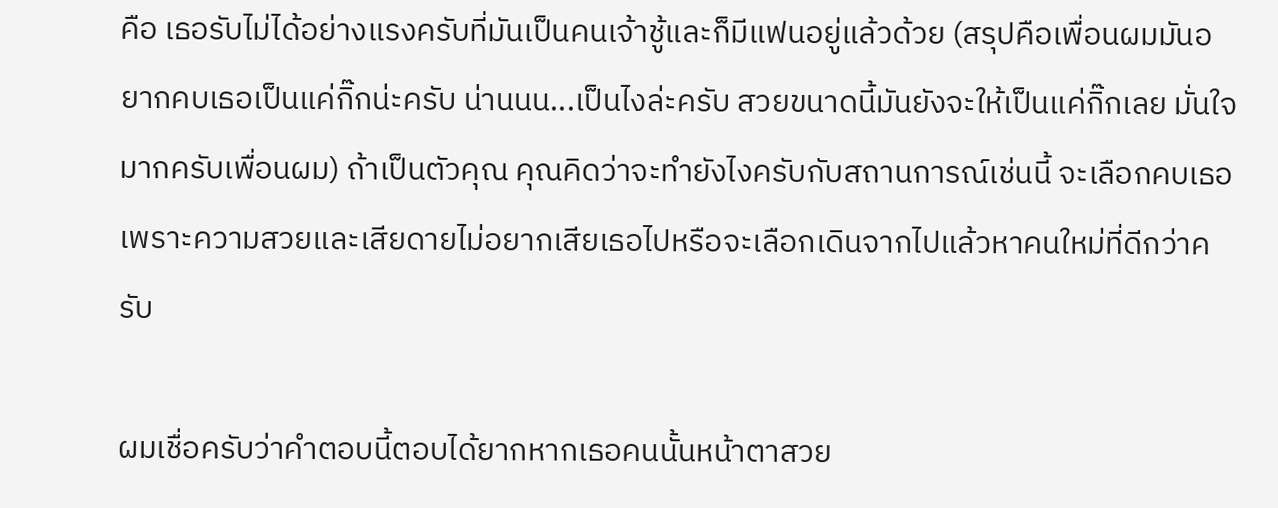คือ เธอรับไม่ได้อย่างแรงครับที่มันเป็นคนเจ้าชู้และก็มีแฟนอยู่แล้วด้วย (สรุปคือเพื่อนผมมันอยากคบเธอเป็นแค่กิ๊กน่ะครับ น่านนน...เป็นไงล่ะครับ สวยขนาดนี้มันยังจะให้เป็นแค่กิ๊กเลย มั่นใจมากครับเพื่อนผม) ถ้าเป็นตัวคุณ คุณคิดว่าจะทำยังไงครับกับสถานการณ์เช่นนี้ จะเลือกคบเธอเพราะความสวยและเสียดายไม่อยากเสียเธอไปหรือจะเลือกเดินจากไปแล้วหาคนใหม่ที่ดีกว่าครับ

ผมเชื่อครับว่าคำตอบนี้ตอบได้ยากหากเธอคนนั้นหน้าตาสวย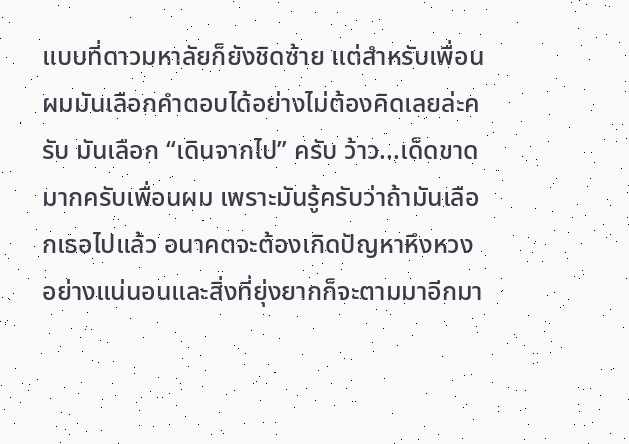แบบที่ดาวมหาลัยก็ยังชิดซ้าย แต่สำหรับเพื่อนผมมันเลือกคำตอบได้อย่างไม่ต้องคิดเลยล่ะครับ มันเลือก “เดินจากไป” ครับ ว้าว...เด็ดขาดมากครับเพื่อนผม เพราะมันรู้ครับว่าถ้ามันเลือกเธอไปแล้ว อนาคตจะต้องเกิดปัญหาหึงหวงอย่างแน่นอนและสิ่งที่ยุ่งยากก็จะตามมาอีกมา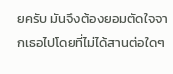ยครับ มันจึงต้องยอมตัดใจจากเธอไปโดยที่ไม่ได้สานต่อใดๆ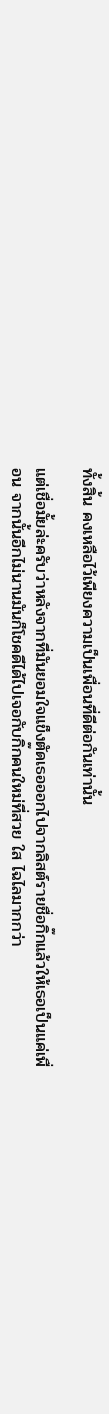ทั้งสิ้น คงเหลือไว้เพียงความเป็นเพื่อนที่ดีต่อกันเท่านั้น

แต่เชื่อมั้ยล่ะครับว่าหลังจากที่มันยอมใจแข็งตัดเธอออกไปจากลิสต์รายชื่อกิ๊กแล้วให้เธอเป็นแค่เพื่อน จากนั้นอีกไม่นานมันก็โชคดีได้ไปเจอกับกิ๊กคนใหม่ที่สวย ใส ไฉไลมากกว่า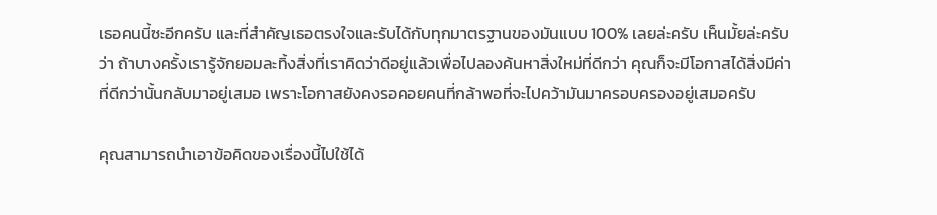เธอคนนี้ซะอีกครับ และที่สำคัญเธอตรงใจและรับได้กับทุกมาตรฐานของมันแบบ 100% เลยล่ะครับ เห็นมั้ยล่ะครับว่า ถ้าบางครั้งเรารู้จักยอมละทิ้งสิ่งที่เราคิดว่าดีอยู่แล้วเพื่อไปลองค้นหาสิ่งใหม่ที่ดีกว่า คุณก็จะมีโอกาสได้สิ่งมีค่าที่ดีกว่านั้นกลับมาอยู่เสมอ เพราะโอกาสยังคงรอคอยคนที่กล้าพอที่จะไปคว้ามันมาครอบครองอยู่เสมอครับ

คุณสามารถนำเอาข้อคิดของเรื่องนี้ไปใช้ได้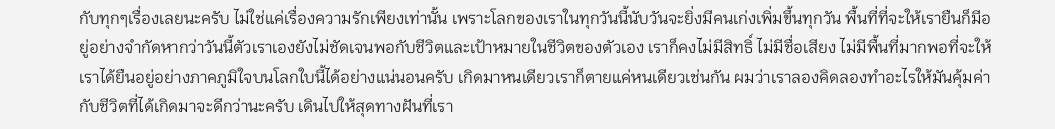กับทุกๆเรื่องเลยนะครับ ไม่ใช่แค่เรื่องความรักเพียงเท่านั้น เพราะโลกของเราในทุกวันนี้นับวันจะยิ่งมีคนเก่งเพิ่มขึ้นทุกวัน พื้นที่ที่จะให้เรายืนก็มีอยู่อย่างจำกัดหากว่าวันนี้ตัวเราเองยังไม่ชัดเจนพอกับชีวิตและเป้าหมายในชีวิตของตัวเอง เราก็คงไม่มีสิทธิ์ ไม่มีชื่อเสียง ไม่มีพื้นที่มากพอที่จะให้เราได้ยืนอยู่อย่างภาคภูมิใจบนโลกใบนี้ได้อย่างแน่นอนครับ เกิดมาหนเดียวเราก็ตายแค่หนเดียวเช่นกัน ผมว่าเราลองคิดลองทำอะไรให้มันคุ้มค่ากับชีวิตที่ได้เกิดมาจะดีกว่านะครับ เดินไปให้สุดทางฝันที่เรา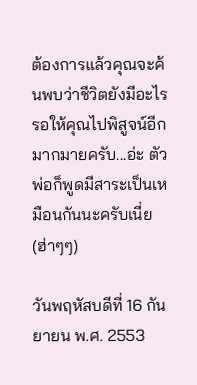ต้องการแล้วคุณจะค้นพบว่าชีวิตยังมีอะไรรอให้คุณไปพิสูจน์อีกมากมายครับ...อ่ะ ตัวพ่อก็พูดมีสาระเป็นเหมือนกันนะครับเนี่ย (ฮ่าๆๆ)

วันพฤหัสบดีที่ 16 กันยายน พ.ศ. 2553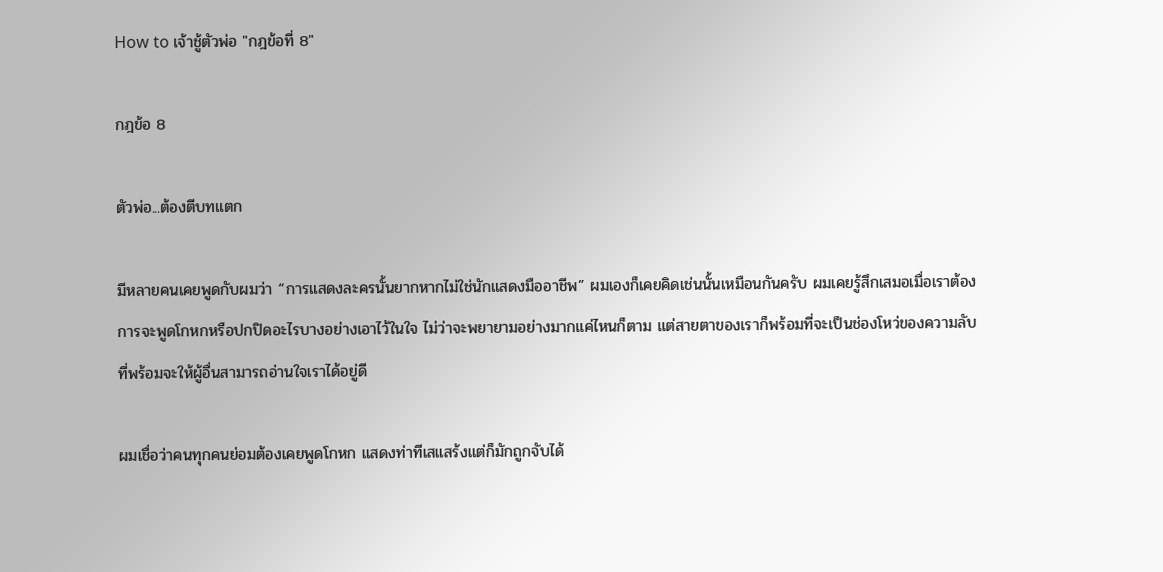How to เจ้าชู้ตัวพ่อ "กฎข้อที่ 8"

กฎข้อ 8

ตัวพ่อ...ต้องตีบทแตก

มีหลายคนเคยพูดกับผมว่า “การแสดงละครนั้นยากหากไม่ใช่นักแสดงมืออาชีพ” ผมเองก็เคยคิดเช่นนั้นเหมือนกันครับ ผมเคยรู้สึกเสมอเมื่อเราต้องการจะพูดโกหกหรือปกปิดอะไรบางอย่างเอาไว้ในใจ ไม่ว่าจะพยายามอย่างมากแค่ไหนก็ตาม แต่สายตาของเราก็พร้อมที่จะเป็นช่องโหว่ของความลับที่พร้อมจะให้ผู้อื่นสามารถอ่านใจเราได้อยู่ดี

ผมเชื่อว่าคนทุกคนย่อมต้องเคยพูดโกหก แสดงท่าทีเสแสร้งแต่ก็มักถูกจับได้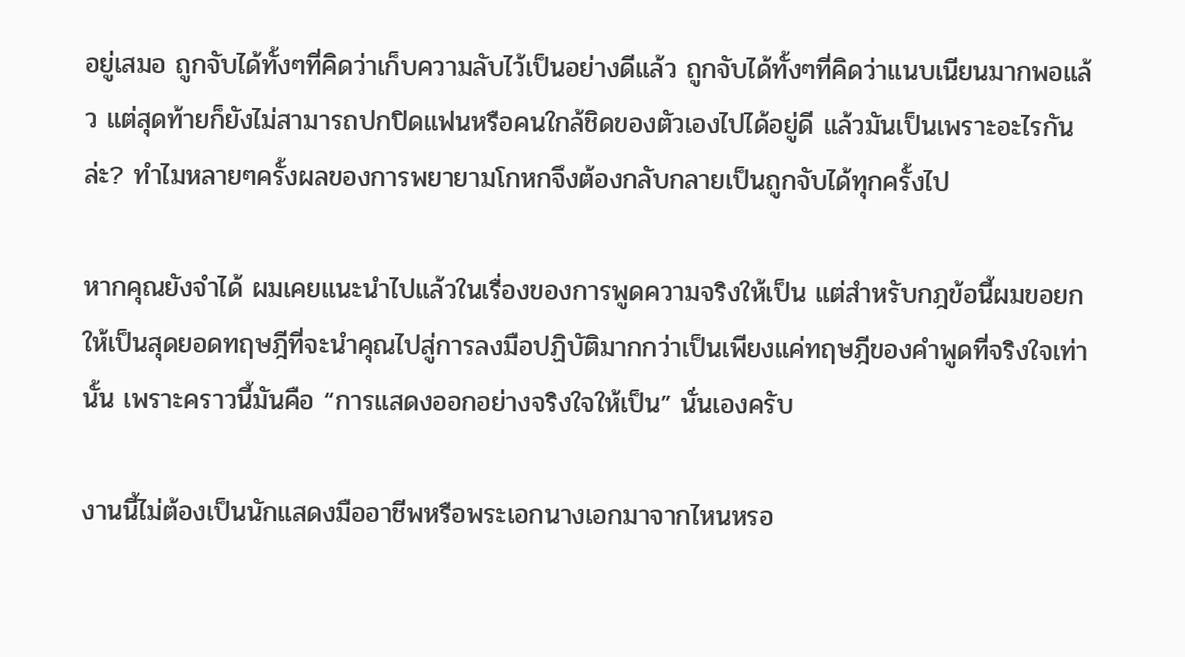อยู่เสมอ ถูกจับได้ทั้งๆที่คิดว่าเก็บความลับไว้เป็นอย่างดีแล้ว ถูกจับได้ทั้งๆที่คิดว่าแนบเนียนมากพอแล้ว แต่สุดท้ายก็ยังไม่สามารถปกปิดแฟนหรือคนใกล้ชิดของตัวเองไปได้อยู่ดี แล้วมันเป็นเพราะอะไรกันล่ะ? ทำไมหลายๆครั้งผลของการพยายามโกหกจึงต้องกลับกลายเป็นถูกจับได้ทุกครั้งไป

หากคุณยังจำได้ ผมเคยแนะนำไปแล้วในเรื่องของการพูดความจริงให้เป็น แต่สำหรับกฎข้อนี้ผมขอยกให้เป็นสุดยอดทฤษฎีที่จะนำคุณไปสู่การลงมือปฏิบัติมากกว่าเป็นเพียงแค่ทฤษฎีของคำพูดที่จริงใจเท่านั้น เพราะคราวนี้มันคือ “การแสดงออกอย่างจริงใจให้เป็น” นั่นเองครับ

งานนี้ไม่ต้องเป็นนักแสดงมืออาชีพหรือพระเอกนางเอกมาจากไหนหรอ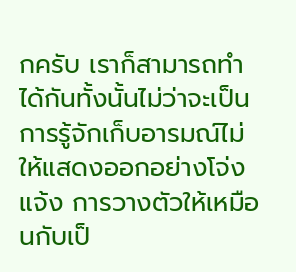กครับ เราก็สามารถทำได้กันทั้งนั้นไม่ว่าจะเป็นการรู้จักเก็บอารมณ์ไม่ให้แสดงออกอย่างโจ่งแจ้ง การวางตัวให้เหมือนกับเป็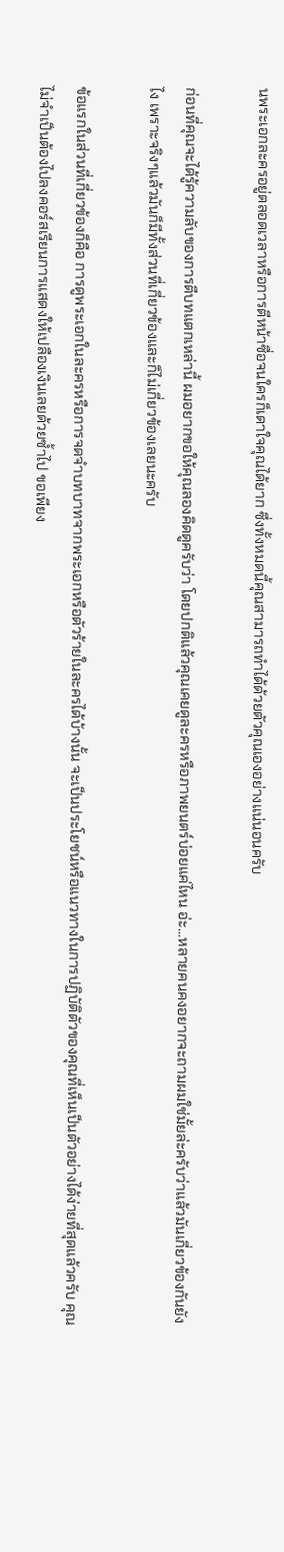นพระเอกละครอยู่ตลอดเวลาหรือการตีหน้าซื่อจนใครก็เดาใจคุณได้ยาก ซึ่งทั้งหมดนี้คุณสามารถทำได้ด้วยตัวคุณเองอย่างแน่นอนครับ

ก่อนที่คุณจะได้รู้ความลับของการตีบทแตกเหล่านี้ ผมอยากขอให้คุณลองคิดดูครับว่า โดยปกติแล้วคุณเคยดูละครหรือภาพยนตร์บ่อยแค่ไหน อ่ะ...หลายคนคงอยากจะถามผมใช่มั้ยล่ะครับว่าแล้วมันเกี่ยวข้องกันยังไง เพราะจริงๆแล้วมันก็มีทั้งส่วนที่เกี่ยวข้องและก็ไม่เกี่ยวข้องเลยนะครับ

ข้อแรกในส่วนที่เกี่ยวข้องก็คือ การดูพระเอกในละครหรือการจดจำบทบาทจากพระเอกหรือตัวร้ายในละครได้บ้างนั้น จะเป็นประโยชน์หรือแนวทางในการปฏิบัติตัวของคุณที่เห็นเป็นตัวอย่างได้ง่ายที่สุดแล้วครับ คุณไม่จำเป็นต้องไปลงคอร์สเรียนการแสดงให้เปลืองเงินเลยด้วยซ้ำไป ขอเพียง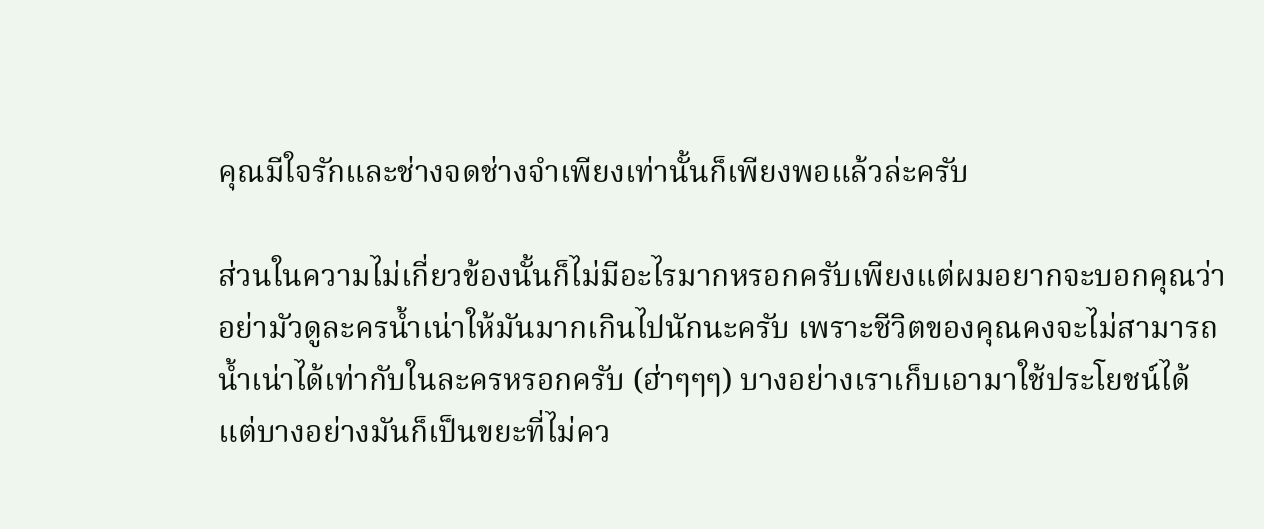คุณมีใจรักและช่างจดช่างจำเพียงเท่านั้นก็เพียงพอแล้วล่ะครับ

ส่วนในความไม่เกี่ยวข้องนั้นก็ไม่มีอะไรมากหรอกครับเพียงแต่ผมอยากจะบอกคุณว่าอย่ามัวดูละครน้ำเน่าให้มันมากเกินไปนักนะครับ เพราะชีวิตของคุณคงจะไม่สามารถน้ำเน่าได้เท่ากับในละครหรอกครับ (ฮ่าๆๆๆ) บางอย่างเราเก็บเอามาใช้ประโยชน์ได้ แต่บางอย่างมันก็เป็นขยะที่ไม่คว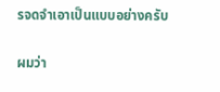รจดจำเอาเป็นแบบอย่างครับ

ผมว่า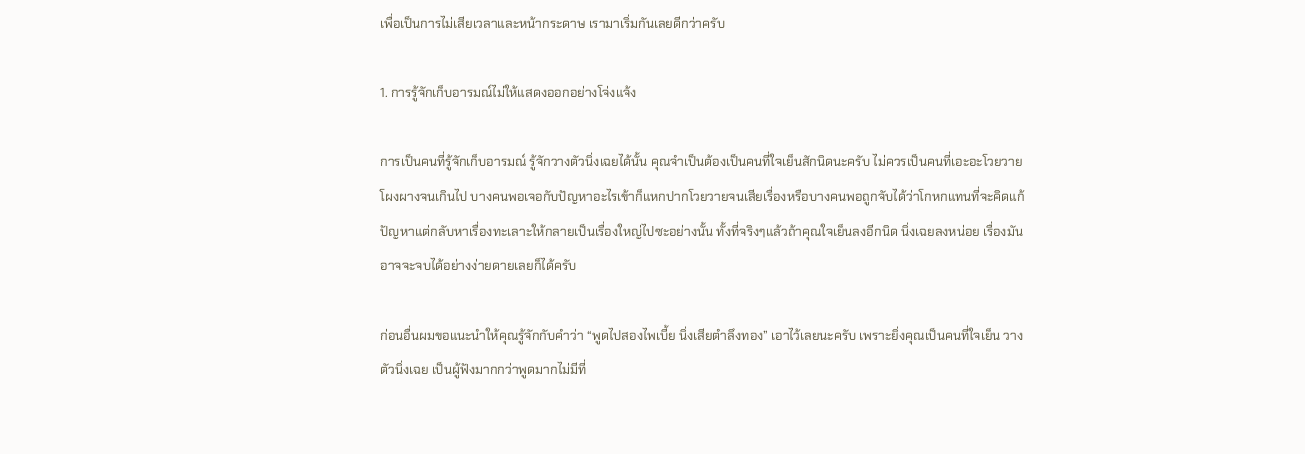เพื่อเป็นการไม่เสียเวลาและหน้ากระดาษ เรามาเริ่มกันเลยดีกว่าครับ

1. การรู้จักเก็บอารมณ์ไม่ให้แสดงออกอย่างโจ่งแจ้ง

การเป็นคนที่รู้จักเก็บอารมณ์ รู้จักวางตัวนิ่งเฉยได้นั้น คุณจำเป็นต้องเป็นคนที่ใจเย็นสักนิดนะครับ ไม่ควรเป็นคนที่เอะอะโวยวายโผงผางจนเกินไป บางคนพอเจอกับปัญหาอะไรเข้าก็แหกปากโวยวายจนเสียเรื่องหรือบางคนพอถูกจับได้ว่าโกหกแทนที่จะคิดแก้ปัญหาแต่กลับหาเรื่องทะเลาะให้กลายเป็นเรื่องใหญ่ไปซะอย่างนั้น ทั้งที่จริงๆแล้วถ้าคุณใจเย็นลงอีกนิด นิ่งเฉยลงหน่อย เรื่องมันอาจจะจบได้อย่างง่ายดายเลยก็ได้ครับ

ก่อนอื่นผมขอแนะนำให้คุณรู้จักกับคำว่า “พูดไปสองไพเบี้ย นิ่งเสียตำลึงทอง” เอาไว้เลยนะครับ เพราะยิ่งคุณเป็นคนที่ใจเย็น วางตัวนิ่งเฉย เป็นผู้ฟังมากกว่าพูดมากไม่มีที่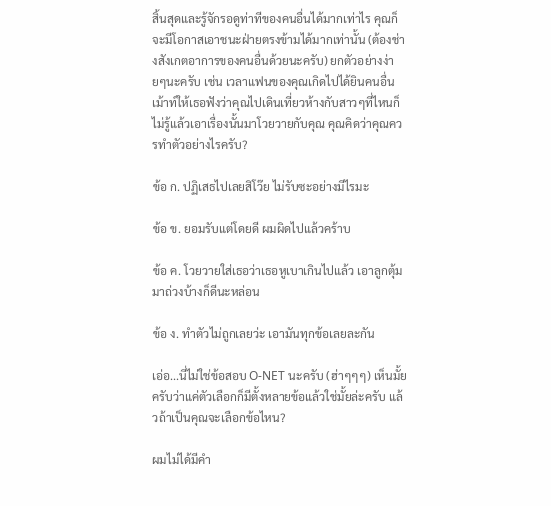สิ้นสุดและรู้จักรอดูท่าทีของคนอื่นได้มากเท่าไร คุณก็จะมีโอกาสเอาชนะฝ่ายตรงข้ามได้มากเท่านั้น (ต้องช่างสังเกตอาการของคนอื่นด้วยนะครับ) ยกตัวอย่างง่ายๆนะครับ เช่น เวลาแฟนของคุณเกิดไปได้ยินคนอื่นเม้าท์ให้เธอฟังว่าคุณไปเดินเที่ยวห้างกับสาวๆที่ไหนก็ไม่รู้แล้วเอาเรื่องนั้นมาโวยวายกับคุณ คุณคิดว่าคุณควรทำตัวอย่างไรครับ?

ข้อ ก. ปฏิเสธไปเลยสิโว๊ย ไม่รับซะอย่างมีไรมะ

ข้อ ข. ยอมรับแต่โดยดี ผมผิดไปแล้วคร้าบ

ข้อ ค. โวยวายใส่เธอว่าเธอหูเบาเกินไปแล้ว เอาลูกตุ้มมาถ่วงบ้างก็ดีนะหล่อน

ข้อ ง. ทำตัวไม่ถูกเลยว่ะ เอามันทุกข้อเลยละกัน

เอ่อ...นี่ไม่ใช่ข้อสอบ O-NET นะครับ (ฮ่าๆๆๆ) เห็นมั้ยครับว่าแค่ตัวเลือกก็มีตั้งหลายข้อแล้วใช่มั้ยล่ะครับ แล้วถ้าเป็นคุณจะเลือกข้อไหน?

ผมไม่ได้มีคำ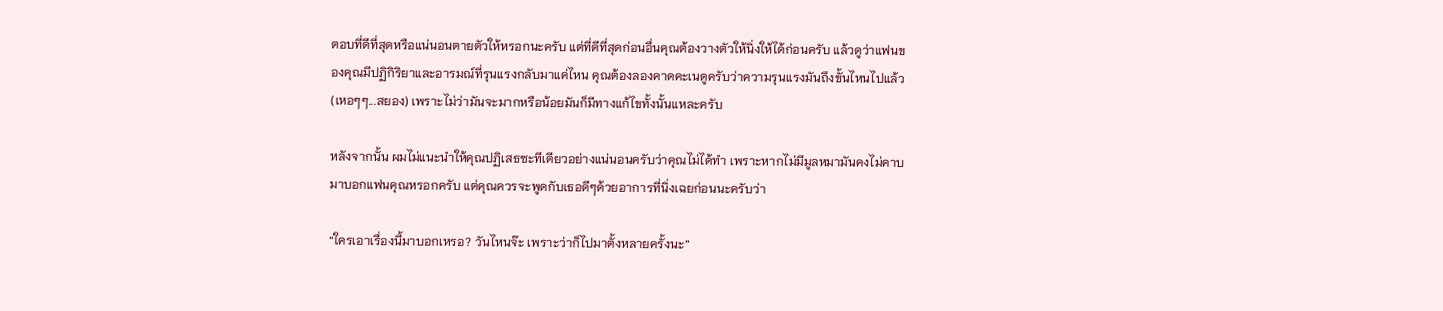ตอบที่ดีที่สุดหรือแน่นอนตายตัวให้หรอกนะครับ แต่ที่ดีที่สุดก่อนอื่นคุณต้องวางตัวให้นิ่งให้ได้ก่อนครับ แล้วดูว่าแฟนของคุณมีปฏิกิริยาและอารมณ์ที่รุนแรงกลับมาแค่ไหน คุณต้องลองคาดคะเนดูครับว่าความรุนแรงมันถึงขั้นไหนไปแล้ว (เหอๆๆ...สยอง) เพราะไม่ว่ามันจะมากหรือน้อยมันก็มีทางแก้ไขทั้งนั้นแหละครับ

หลังจากนั้น ผมไม่แนะนำให้คุณปฏิเสธซะทีเดียวอย่างแน่นอนครับว่าคุณไม่ได้ทำ เพราะหากไม่มีมูลหมามันคงไม่คาบมาบอกแฟนคุณหรอกครับ แต่คุณควรจะพูดกับเธอดีๆด้วยอาการที่นิ่งเฉยก่อนนะครับว่า

“ใครเอาเรื่องนี้มาบอกเหรอ? วันไหนจ๊ะ เพราะว่าก็ไปมาตั้งหลายครั้งนะ”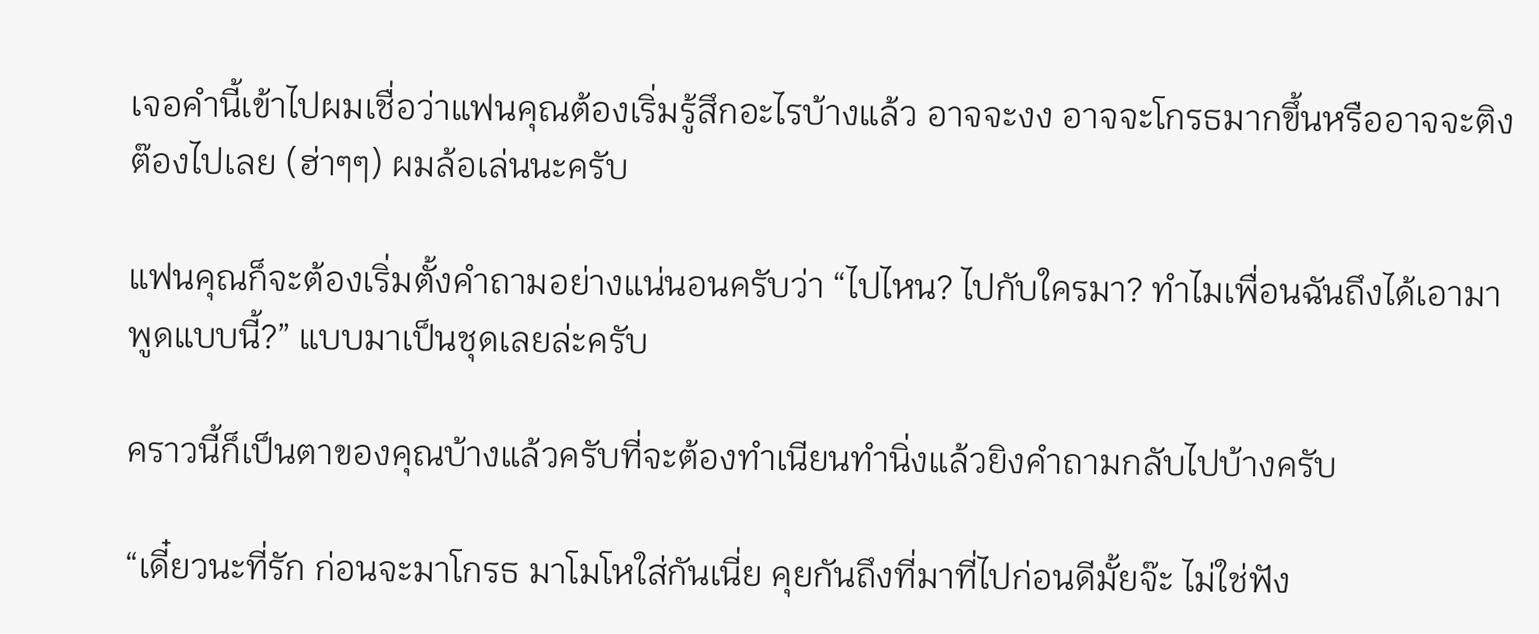เจอคำนี้เข้าไปผมเชื่อว่าแฟนคุณต้องเริ่มรู้สึกอะไรบ้างแล้ว อาจจะงง อาจจะโกรธมากขึ้นหรืออาจจะติงต๊องไปเลย (ฮ่าๆๆ) ผมล้อเล่นนะครับ

แฟนคุณก็จะต้องเริ่มตั้งคำถามอย่างแน่นอนครับว่า “ไปไหน? ไปกับใครมา? ทำไมเพื่อนฉันถึงได้เอามาพูดแบบนี้?” แบบมาเป็นชุดเลยล่ะครับ

คราวนี้ก็เป็นตาของคุณบ้างแล้วครับที่จะต้องทำเนียนทำนิ่งแล้วยิงคำถามกลับไปบ้างครับ

“เดี๋ยวนะที่รัก ก่อนจะมาโกรธ มาโมโหใส่กันเนี่ย คุยกันถึงที่มาที่ไปก่อนดีมั้ยจ๊ะ ไม่ใช่ฟัง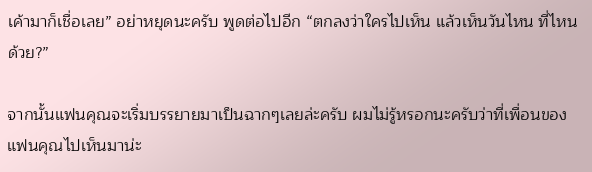เค้ามาก็เชื่อเลย” อย่าหยุดนะครับ พูดต่อไปอีก “ตกลงว่าใครไปเห็น แล้วเห็นวันไหน ที่ไหนด้วย?”

จากนั้นแฟนคุณจะเริ่มบรรยายมาเป็นฉากๆเลยล่ะครับ ผมไม่รู้หรอกนะครับว่าที่เพื่อนของแฟนคุณไปเห็นมาน่ะ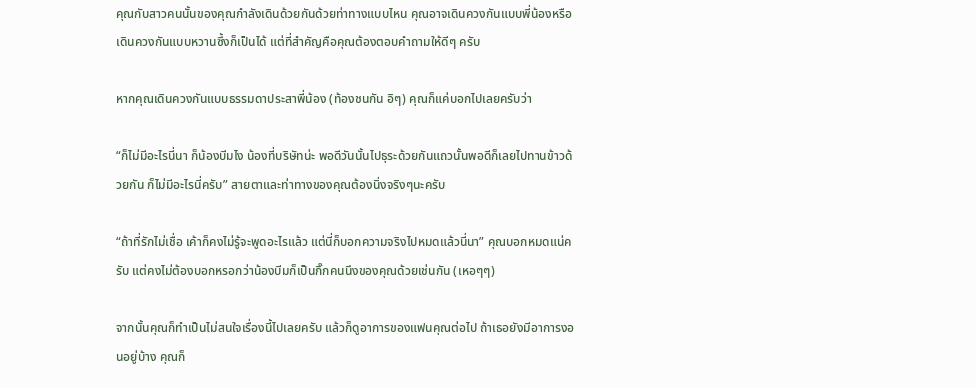คุณกับสาวคนนั้นของคุณกำลังเดินด้วยกันด้วยท่าทางแบบไหน คุณอาจเดินควงกันแบบพี่น้องหรือเดินควงกันแบบหวานซึ้งก็เป็นได้ แต่ที่สำคัญคือคุณต้องตอบคำถามให้ดีๆ ครับ

หากคุณเดินควงกันแบบธรรมดาประสาพี่น้อง (ท้องชนกัน อิๆ) คุณก็แค่บอกไปเลยครับว่า

“ก็ไม่มีอะไรนี่นา ก็น้องบีมไง น้องที่บริษัทน่ะ พอดีวันนั้นไปธุระด้วยกันแถวนั้นพอดีก็เลยไปทานข้าวด้วยกัน ก็ไม่มีอะไรนี่ครับ” สายตาและท่าทางของคุณต้องนิ่งจริงๆนะครับ

“ถ้าที่รักไม่เชื่อ เค้าก็คงไม่รู้จะพูดอะไรแล้ว แต่นี่ก็บอกความจริงไปหมดแล้วนี่นา” คุณบอกหมดแน่ครับ แต่คงไม่ต้องบอกหรอกว่าน้องบีมก็เป็นกิ๊กคนนึงของคุณด้วยเช่นกัน (เหอๆๆ)

จากนั้นคุณก็ทำเป็นไม่สนใจเรื่องนี้ไปเลยครับ แล้วก็ดูอาการของแฟนคุณต่อไป ถ้าเธอยังมีอาการงอนอยู่บ้าง คุณก็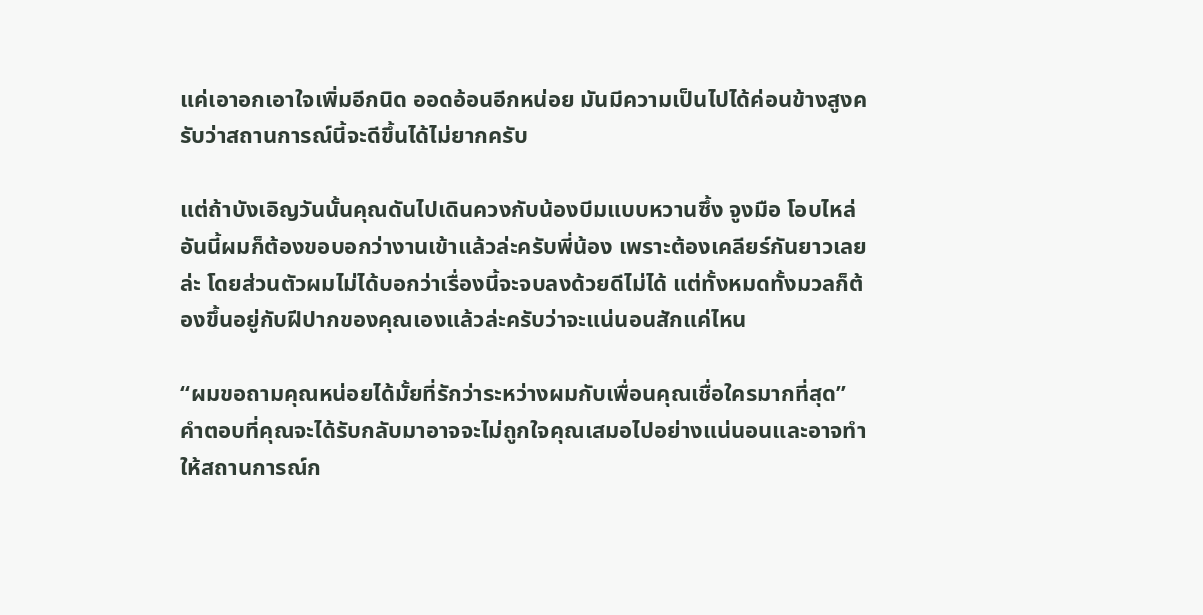แค่เอาอกเอาใจเพิ่มอีกนิด ออดอ้อนอีกหน่อย มันมีความเป็นไปได้ค่อนข้างสูงครับว่าสถานการณ์นี้จะดีขึ้นได้ไม่ยากครับ

แต่ถ้าบังเอิญวันนั้นคุณดันไปเดินควงกับน้องบีมแบบหวานซึ้ง จูงมือ โอบไหล่ อันนี้ผมก็ต้องขอบอกว่างานเข้าแล้วล่ะครับพี่น้อง เพราะต้องเคลียร์กันยาวเลยล่ะ โดยส่วนตัวผมไม่ได้บอกว่าเรื่องนี้จะจบลงด้วยดีไม่ได้ แต่ทั้งหมดทั้งมวลก็ต้องขึ้นอยู่กับฝีปากของคุณเองแล้วล่ะครับว่าจะแน่นอนสักแค่ไหน

“ผมขอถามคุณหน่อยได้มั้ยที่รักว่าระหว่างผมกับเพื่อนคุณเชื่อใครมากที่สุด” คำตอบที่คุณจะได้รับกลับมาอาจจะไม่ถูกใจคุณเสมอไปอย่างแน่นอนและอาจทำให้สถานการณ์ก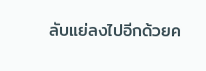ลับแย่ลงไปอีกด้วยค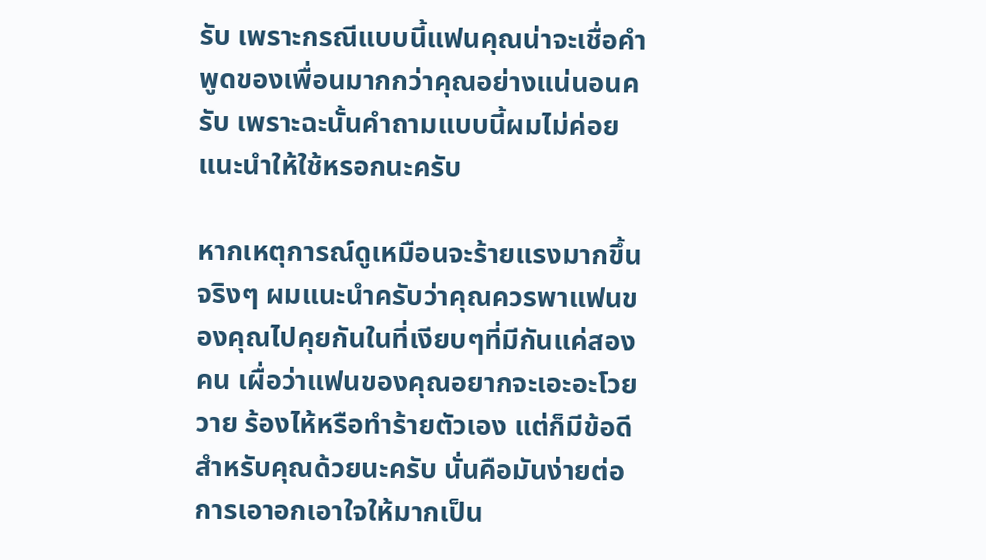รับ เพราะกรณีแบบนี้แฟนคุณน่าจะเชื่อคำพูดของเพื่อนมากกว่าคุณอย่างแน่นอนครับ เพราะฉะนั้นคำถามแบบนี้ผมไม่ค่อยแนะนำให้ใช้หรอกนะครับ

หากเหตุการณ์ดูเหมือนจะร้ายแรงมากขึ้นจริงๆ ผมแนะนำครับว่าคุณควรพาแฟนของคุณไปคุยกันในที่เงียบๆที่มีกันแค่สองคน เผื่อว่าแฟนของคุณอยากจะเอะอะโวยวาย ร้องไห้หรือทำร้ายตัวเอง แต่ก็มีข้อดีสำหรับคุณด้วยนะครับ นั่นคือมันง่ายต่อการเอาอกเอาใจให้มากเป็น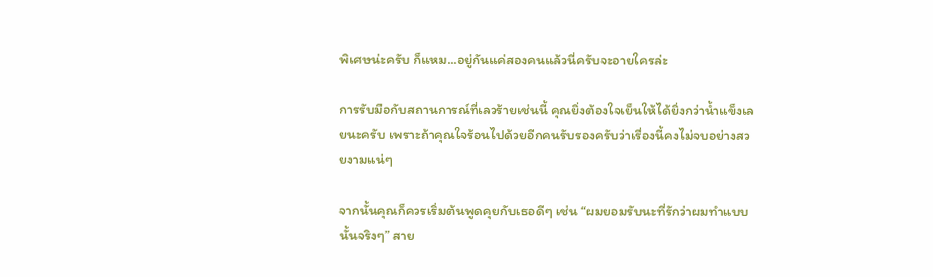พิเศษน่ะครับ ก็แหม...อยู่กันแค่สองคนแล้วนี่ครับจะอายใครล่ะ

การรับมือกับสถานการณ์ที่เลวร้ายเช่นนี้ คุณยิ่งต้องใจเย็นให้ได้ยิ่งกว่าน้ำแข็งเลยนะครับ เพราะถ้าคุณใจร้อนไปด้วยอีกคนรับรองครับว่าเรื่องนี้คงไม่จบอย่างสวยงามแน่ๆ

จากนั้นคุณก็ควรเริ่มต้นพูดคุยกับเธอดีๆ เช่น “ผมยอมรับนะที่รักว่าผมทำแบบนั้นจริงๆ” สาย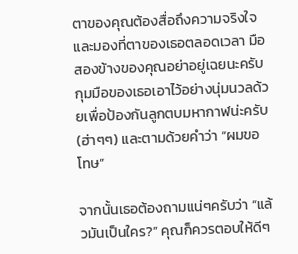ตาของคุณต้องสื่อถึงความจริงใจและมองที่ตาของเธอตลอดเวลา มือสองข้างของคุณอย่าอยู่เฉยนะครับ กุมมือของเธอเอาไว้อย่างนุ่มนวลด้วยเพื่อป้องกันลูกตบมหากาฬน่ะครับ (ฮ่าๆๆ) และตามด้วยคำว่า “ผมขอโทษ”

จากนั้นเธอต้องถามแน่ๆครับว่า “แล้วมันเป็นใคร?” คุณก็ควรตอบให้ดีๆ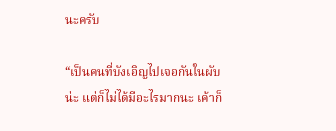นะครับ

“เป็นคนที่บังเอิญไปเจอกันในผับน่ะ แต่ก็ไม่ได้มีอะไรมากนะ เค้าก็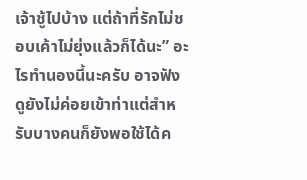เจ้าชู้ไปบ้าง แต่ถ้าที่รักไม่ชอบเค้าไม่ยุ่งแล้วก็ได้นะ” อะไรทำนองนี้นะครับ อาจฟังดูยังไม่ค่อยเข้าท่าแต่สำหรับบางคนก็ยังพอใช้ได้ค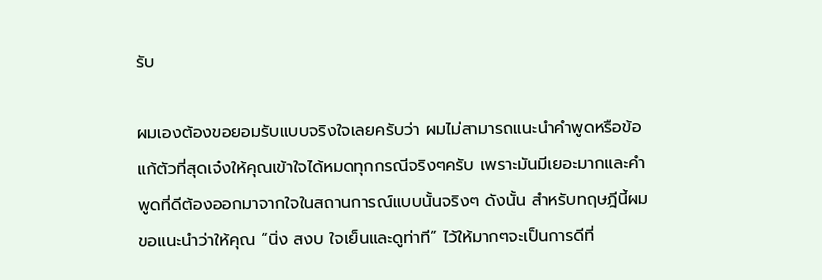รับ

ผมเองต้องขอยอมรับแบบจริงใจเลยครับว่า ผมไม่สามารถแนะนำคำพูดหรือข้อแก้ตัวที่สุดเจ๋งให้คุณเข้าใจได้หมดทุกกรณีจริงๆครับ เพราะมันมีเยอะมากและคำพูดที่ดีต้องออกมาจากใจในสถานการณ์แบบนั้นจริงๆ ดังนั้น สำหรับทฤษฎีนี้ผมขอแนะนำว่าให้คุณ “นิ่ง สงบ ใจเย็นและดูท่าที” ไว้ให้มากๆจะเป็นการดีที่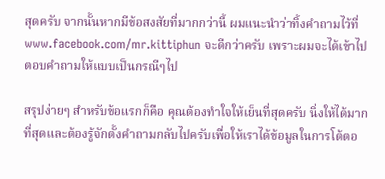สุดครับ จากนั้นหากมีข้อสงสัยที่มากกว่านี้ ผมแนะนำว่าทิ้งคำถามไว้ที่ www.facebook.com/mr.kittiphun จะดีกว่าครับ เพราะผมจะได้เข้าไปตอบคำถามให้แบบเป็นกรณีๆไป

สรุปง่ายๆ สำหรับข้อแรกก็คือ คุณต้องทำใจให้เย็นที่สุดครับ นิ่งให้ได้มากที่สุดและต้องรู้จักตั้งคำถามกลับไปครับเพื่อให้เราได้ข้อมูลในการโต้ตอ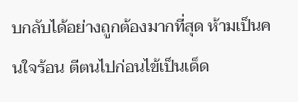บกลับได้อย่างถูกต้องมากที่สุด ห้ามเป็นคนใจร้อน ตีตนไปก่อนไข้เป็นเด็ด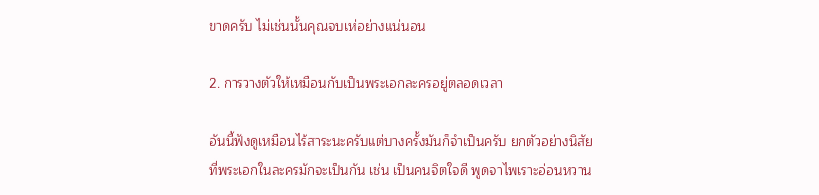ขาดครับ ไม่เช่นนั้นคุณจบเห่อย่างแน่นอน

2. การวางตัวให้เหมือนกับเป็นพระเอกละครอยู่ตลอดเวลา

อันนี้ฟังดูเหมือนไร้สาระนะครับแต่บางครั้งมันก็จำเป็นครับ ยกตัวอย่างนิสัยที่พระเอกในละครมักจะเป็นกัน เช่น เป็นคนจิตใจดี พูดจาไพเราะอ่อนหวาน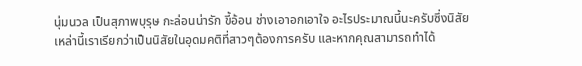นุ่มนวล เป็นสุภาพบุรุษ กะล่อนน่ารัก ขี้อ้อน ช่างเอาอกเอาใจ อะไรประมาณนี้นะครับซึ่งนิสัยเหล่านี้เราเรียกว่าเป็นนิสัยในอุดมคติที่สาวๆต้องการครับ และหากคุณสามารถทำได้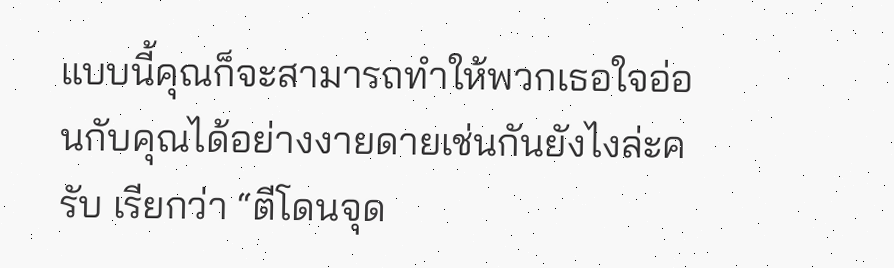แบบนี้คุณก็จะสามารถทำให้พวกเธอใจอ่อนกับคุณได้อย่างงายดายเช่นกันยังไงล่ะครับ เรียกว่า “ตีโดนจุด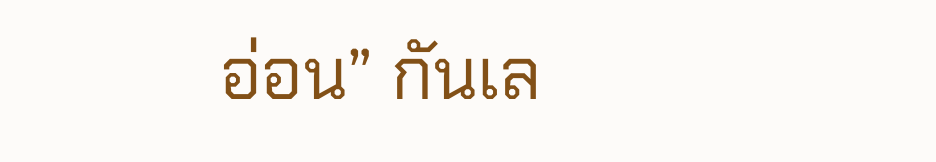อ่อน” กันเล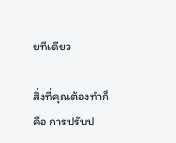ยทีเดียว

สิ่งที่คุณต้องทำก็คือ การปรับป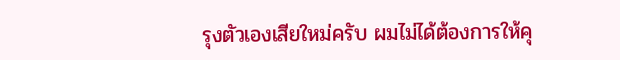รุงตัวเองเสียใหม่ครับ ผมไม่ได้ต้องการให้คุ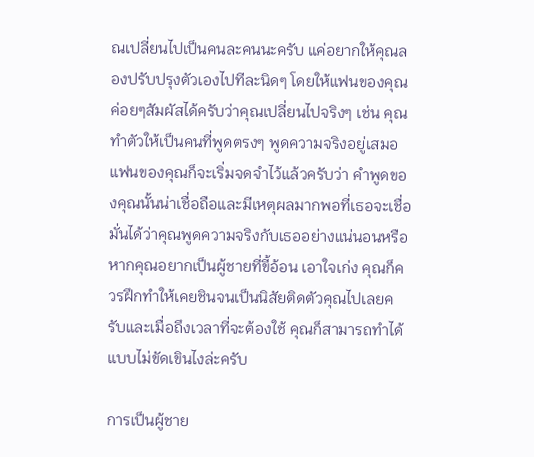ณเปลี่ยนไปเป็นคนละคนนะครับ แค่อยากให้คุณลองปรับปรุงตัวเองไปทีละนิดๆ โดยให้แฟนของคุณค่อยๆสัมผัสได้ครับว่าคุณเปลี่ยนไปจริงๆ เช่น คุณทำตัวให้เป็นคนที่พูดตรงๆ พูดความจริงอยู่เสมอ แฟนของคุณก็จะเริ่มจดจำไว้แล้วครับว่า คำพูดของคุณนั้นน่าเชื่อถือและมีเหตุผลมากพอที่เธอจะเชื่อมั่นได้ว่าคุณพูดความจริงกับเธออย่างแน่นอนหรือหากคุณอยากเป็นผู้ชายที่ขี้อ้อน เอาใจเก่ง คุณก็ควรฝึกทำให้เคยชินจนเป็นนิสัยติดตัวคุณไปเลยครับและเมื่อถึงเวลาที่จะต้องใช้ คุณก็สามารถทำได้แบบไม่ขัดเขินไงล่ะครับ

การเป็นผู้ชาย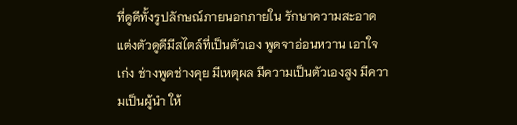ที่ดูดีทั้งรูปลักษณ์ภายนอกภายใน รักษาความสะอาด แต่งตัวดูดีมีสไตล์ที่เป็นตัวเอง พูดจาอ่อนหวาน เอาใจเก่ง ช่างพูดช่างคุย มีเหตุผล มีความเป็นตัวเองสูง มีความเป็นผู้นำ ให้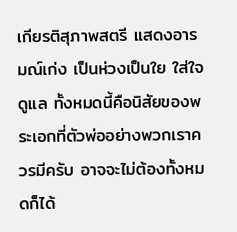เกียรติสุภาพสตรี แสดงอารมณ์เก่ง เป็นห่วงเป็นใย ใส่ใจดูแล ทั้งหมดนี้คือนิสัยของพระเอกที่ตัวพ่ออย่างพวกเราควรมีครับ อาจจะไม่ต้องทั้งหมดก็ได้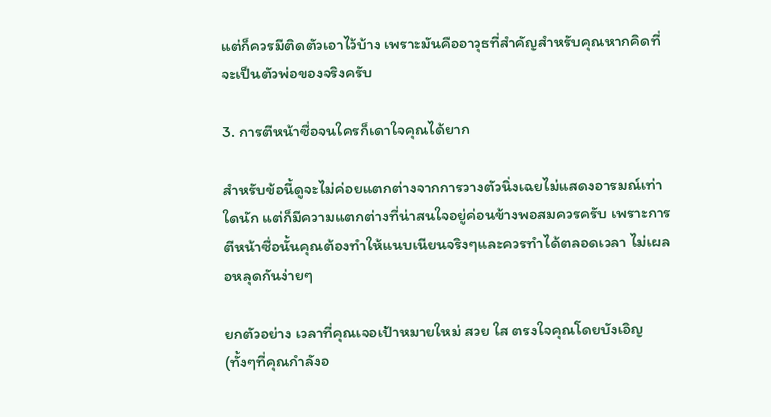แต่ก็ควรมีติดตัวเอาไว้บ้าง เพราะมันคืออาวุธที่สำคัญสำหรับคุณหากคิดที่จะเป็นตัวพ่อของจริงครับ

3. การตีหน้าซื่อจนใครก็เดาใจคุณได้ยาก

สำหรับข้อนี้ดูจะไม่ค่อยแตกต่างจากการวางตัวนิ่งเฉยไม่แสดงอารมณ์เท่าใดนัก แต่ก็มีความแตกต่างที่น่าสนใจอยู่ค่อนข้างพอสมควรครับ เพราะการตีหน้าซื่อนั้นคุณต้องทำให้แนบเนียนจริงๆและควรทำได้ตลอดเวลา ไม่เผลอหลุดกันง่ายๆ

ยกตัวอย่าง เวลาที่คุณเจอเป้าหมายใหม่ สวย ใส ตรงใจคุณโดยบังเอิญ (ทั้งๆที่คุณกำลังอ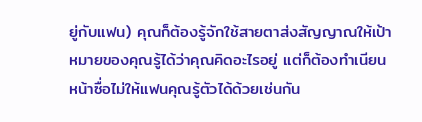ยู่กับแฟน) คุณก็ต้องรู้จักใช้สายตาส่งสัญญาณให้เป้าหมายของคุณรู้ได้ว่าคุณคิดอะไรอยู่ แต่ก็ต้องทำเนียนหน้าซื่อไม่ให้แฟนคุณรู้ตัวได้ด้วยเช่นกัน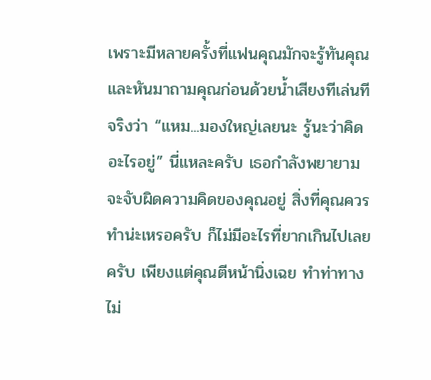เพราะมีหลายครั้งที่แฟนคุณมักจะรู้ทันคุณและหันมาถามคุณก่อนด้วยน้ำเสียงทีเล่นทีจริงว่า “แหม...มองใหญ่เลยนะ รู้นะว่าคิดอะไรอยู่” นี่แหละครับ เธอกำลังพยายามจะจับผิดความคิดของคุณอยู่ สิ่งที่คุณควรทำน่ะเหรอครับ ก็ไม่มีอะไรที่ยากเกินไปเลยครับ เพียงแต่คุณตีหน้านิ่งเฉย ทำท่าทางไม่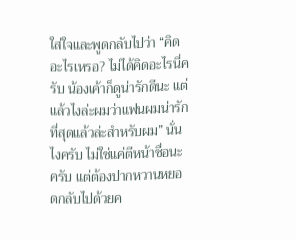ใส่ใจและพูดกลับไปว่า “คิดอะไรเหรอ? ไม่ได้คิดอะไรนี่ครับ น้องเค้าก็ดูน่ารักดีนะ แต่แล้วไงล่ะผมว่าแฟนผมน่ารักที่สุดแล้วล่ะสำหรับผม” นั่นไงครับ ไม่ใช่แค่ตีหน้าซื่อนะครับ แต่ต้องปากหวานหยอดกลับไปด้วยค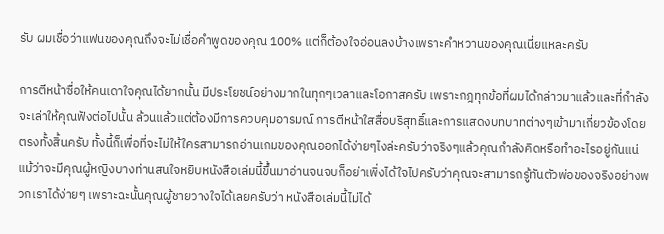รับ ผมเชื่อว่าแฟนของคุณถึงจะไม่เชื่อคำพูดของคุณ 100% แต่ก็ต้องใจอ่อนลงบ้างเพราะคำหวานของคุณเนี่ยแหละครับ

การตีหน้าซื่อให้คนเดาใจคุณได้ยากนั้น มีประโยชน์อย่างมากในทุกๆเวลาและโอกาสครับ เพราะกฎทุกข้อที่ผมได้กล่าวมาแล้วและที่กำลังจะเล่าให้คุณฟังต่อไปนั้น ล้วนแล้วแต่ต้องมีการควบคุมอารมณ์ การตีหน้าใสสื่อบริสุทธิ์และการแสดงบทบาทต่างๆเข้ามาเกี่ยวข้องโดยตรงทั้งสิ้นครับ ทั้งนี้ก็เพื่อที่จะไม่ให้ใครสามารถอ่านเกมของคุณออกได้ง่ายๆไงล่ะครับว่าจริงๆแล้วคุณกำลังคิดหรือทำอะไรอยู่กันแน่ แม้ว่าจะมีคุณผู้หญิงบางท่านสนใจหยิบหนังสือเล่มนี้ขึ้นมาอ่านจนจบก็อย่าเพิ่งได้ใจไปครับว่าคุณจะสามารถรู้ทันตัวพ่อของจริงอย่างพวกเราได้ง่ายๆ เพราะฉะนั้นคุณผู้ชายวางใจได้เลยครับว่า หนังสือเล่มนี้ไม่ได้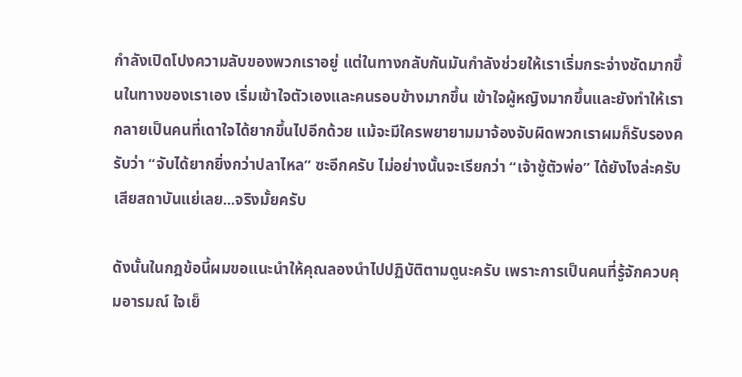กำลังเปิดโปงความลับของพวกเราอยู่ แต่ในทางกลับกันมันกำลังช่วยให้เราเริ่มกระจ่างชัดมากขึ้นในทางของเราเอง เริ่มเข้าใจตัวเองและคนรอบข้างมากขึ้น เข้าใจผู้หญิงมากขึ้นและยังทำให้เรากลายเป็นคนที่เดาใจได้ยากขึ้นไปอีกด้วย แม้จะมีใครพยายามมาจ้องจับผิดพวกเราผมก็รับรองครับว่า “จับได้ยากยิ่งกว่าปลาไหล” ซะอีกครับ ไม่อย่างนั้นจะเรียกว่า “เจ้าชู้ตัวพ่อ” ได้ยังไงล่ะครับ เสียสถาบันแย่เลย...จริงมั้ยครับ

ดังนั้นในกฎข้อนี้ผมขอแนะนำให้คุณลองนำไปปฏิบัติตามดูนะครับ เพราะการเป็นคนที่รู้จักควบคุมอารมณ์ ใจเย็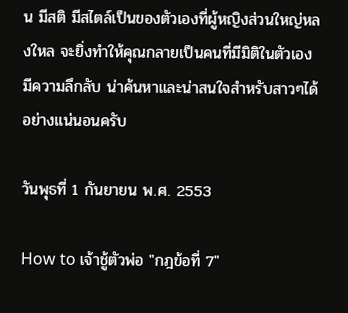น มีสติ มีสไตล์เป็นของตัวเองที่ผู้หญิงส่วนใหญ่หลงใหล จะยิ่งทำให้คุณกลายเป็นคนที่มีมิติในตัวเอง มีความลึกลับ น่าค้นหาและน่าสนใจสำหรับสาวๆได้อย่างแน่นอนครับ

วันพุธที่ 1 กันยายน พ.ศ. 2553

How to เจ้าชู้ตัวพ่อ "กฎข้อที่ 7"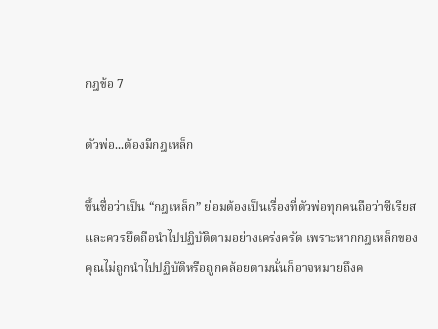กฎข้อ 7

ตัวพ่อ...ต้องมีกฎเหล็ก

ขึ้นชื่อว่าเป็น “กฎเหล็ก” ย่อมต้องเป็นเรื่องที่ตัวพ่อทุกคนถือว่าซีเรียสและควรยึดถือนำไปปฏิบัติตามอย่างเคร่งครัด เพราะหากกฎเหล็กของคุณไม่ถูกนำไปปฏิบัติหรือถูกคล้อยตามนั่นก็อาจหมายถึงค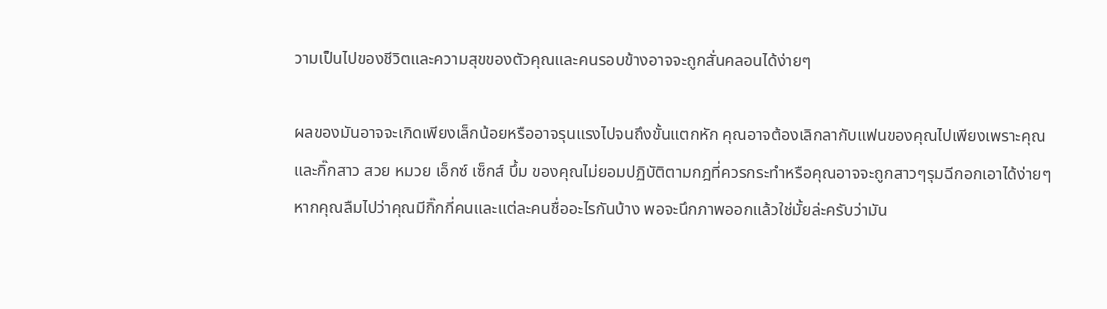วามเป็นไปของชีวิตและความสุขของตัวคุณและคนรอบข้างอาจจะถูกสั่นคลอนได้ง่ายๆ

ผลของมันอาจจะเกิดเพียงเล็กน้อยหรืออาจรุนแรงไปจนถึงขั้นแตกหัก คุณอาจต้องเลิกลากับแฟนของคุณไปเพียงเพราะคุณและกิ๊กสาว สวย หมวย เอ็กซ์ เซ็กส์ บึ้ม ของคุณไม่ยอมปฏิบัติตามกฎที่ควรกระทำหรือคุณอาจจะถูกสาวๆรุมฉีกอกเอาได้ง่ายๆหากคุณลืมไปว่าคุณมีกิ๊กกี่คนและแต่ละคนชื่ออะไรกันบ้าง พอจะนึกภาพออกแล้วใช่มั้ยล่ะครับว่ามัน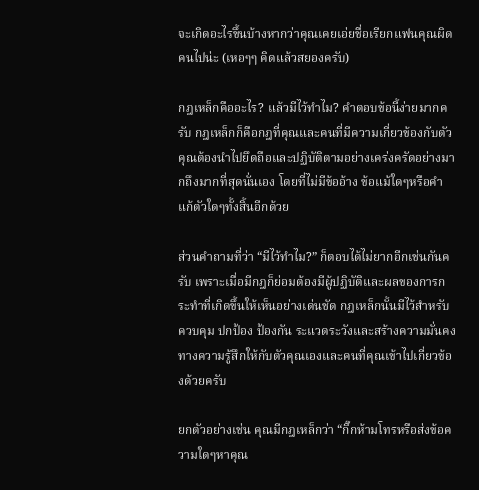จะเกิดอะไรขึ้นบ้างหากว่าคุณเคยเอ่ยชื่อเรียกแฟนคุณผิดคนไปน่ะ (เหอๆๆ คิดแล้วสยองครับ)

กฎเหล็กคืออะไร? แล้วมีไว้ทำไม? คำตอบข้อนี้ง่ายมากครับ กฎเหล็กก็คือกฎที่คุณและคนที่มีความเกี่ยวข้องกับตัวคุณต้องนำไปยึดถือและปฏิบัติตามอย่างเคร่งครัดอย่างมากถึงมากที่สุดนั่นเอง โดยที่ไม่มีข้ออ้าง ข้อแม้ใดๆหรือคำแก้ตัวใดๆทั้งสิ้นอีกด้วย

ส่วนคำถามที่ว่า “มีไว้ทำไม?” ก็ตอบได้ไม่ยากอีกเช่นกันครับ เพราะเมื่อมีกฎก็ย่อมต้องมีผู้ปฏิบัติและผลของการกระทำที่เกิดขึ้นให้เห็นอย่างเด่นชัด กฎเหล็กนั้นมีไว้สำหรับควบคุม ปกป้อง ป้องกัน ระแวดระวังและสร้างความมั่นคงทางความรู้สึกให้กับตัวคุณเองและคนที่คุณเข้าไปเกี่ยวข้องด้วยครับ

ยกตัวอย่างเช่น คุณมีกฎเหล็กว่า “กิ๊กห้ามโทรหรือส่งข้อความใดๆหาคุณ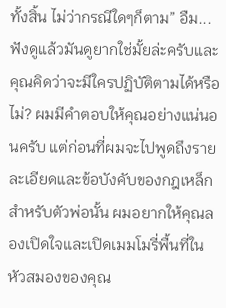ทั้งสิ้น ไม่ว่ากรณีใดๆก็ตาม” อืม...ฟังดูแล้วมันดูยากใช่มั้ยล่ะครับและคุณคิดว่าจะมีใครปฏิบัติตามได้หรือไม่? ผมมีคำตอบให้คุณอย่างแน่นอนครับ แต่ก่อนที่ผมจะไปพูดถึงรายละเอียดและข้อบังคับของกฎเหล็กสำหรับตัวพ่อนั้น ผมอยากให้คุณลองเปิดใจและเปิดเมมโมรี่พื้นที่ในหัวสมองของคุณ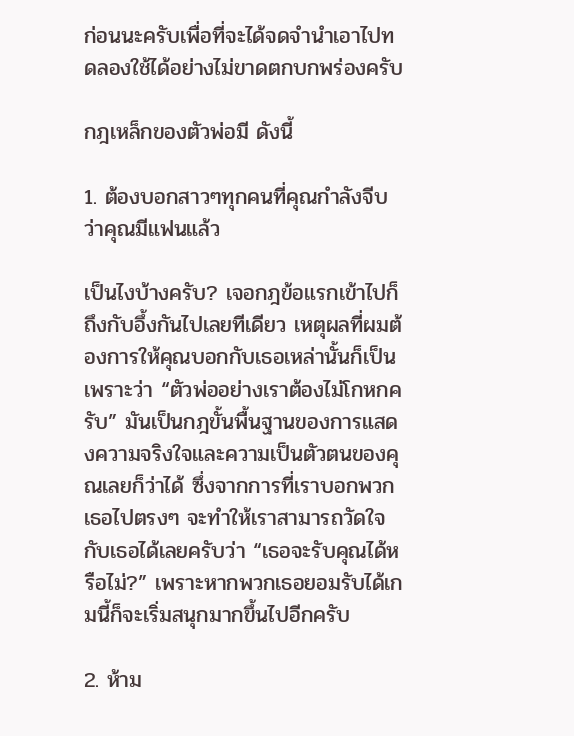ก่อนนะครับเพื่อที่จะได้จดจำนำเอาไปทดลองใช้ได้อย่างไม่ขาดตกบกพร่องครับ

กฎเหล็กของตัวพ่อมี ดังนี้

1. ต้องบอกสาวๆทุกคนที่คุณกำลังจีบว่าคุณมีแฟนแล้ว

เป็นไงบ้างครับ? เจอกฎข้อแรกเข้าไปก็ถึงกับอึ้งกันไปเลยทีเดียว เหตุผลที่ผมต้องการให้คุณบอกกับเธอเหล่านั้นก็เป็นเพราะว่า “ตัวพ่ออย่างเราต้องไม่โกหกครับ” มันเป็นกฎขั้นพื้นฐานของการแสดงความจริงใจและความเป็นตัวตนของคุณเลยก็ว่าได้ ซึ่งจากการที่เราบอกพวกเธอไปตรงๆ จะทำให้เราสามารถวัดใจกับเธอได้เลยครับว่า “เธอจะรับคุณได้หรือไม่?” เพราะหากพวกเธอยอมรับได้เกมนี้ก็จะเริ่มสนุกมากขึ้นไปอีกครับ

2. ห้าม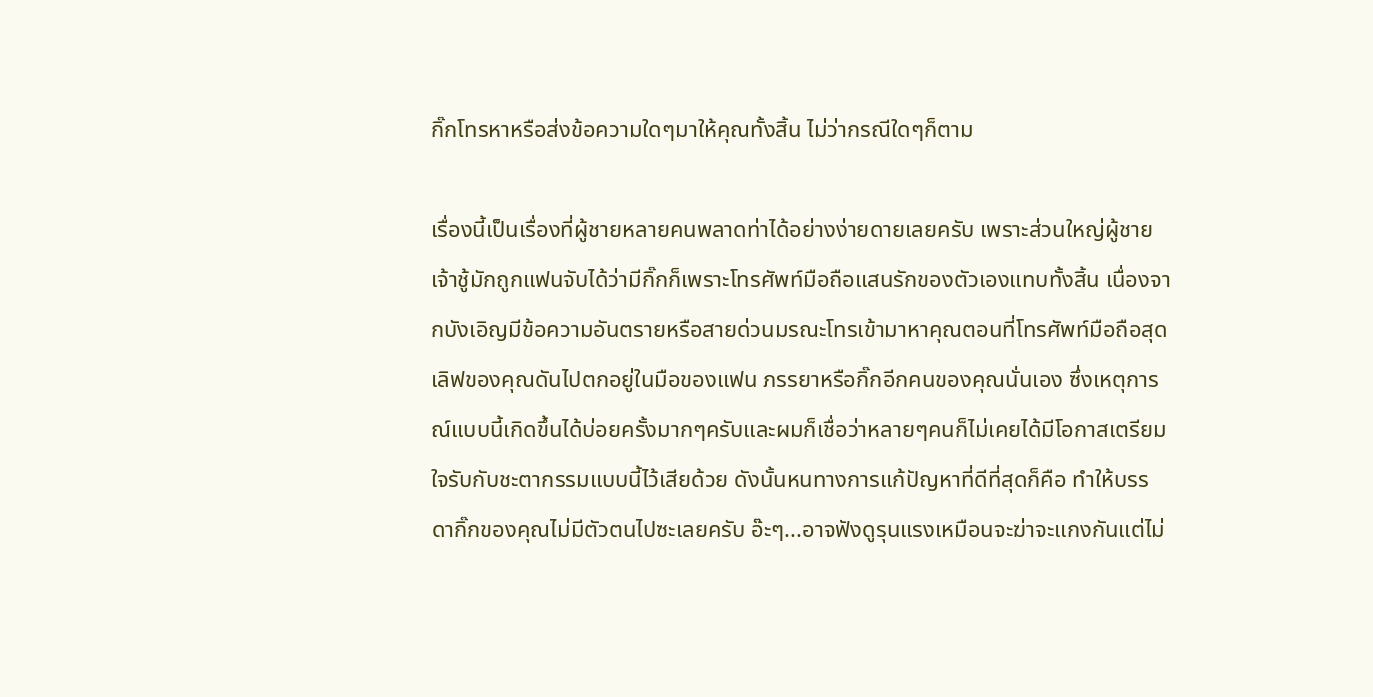กิ๊กโทรหาหรือส่งข้อความใดๆมาให้คุณทั้งสิ้น ไม่ว่ากรณีใดๆก็ตาม

เรื่องนี้เป็นเรื่องที่ผู้ชายหลายคนพลาดท่าได้อย่างง่ายดายเลยครับ เพราะส่วนใหญ่ผู้ชายเจ้าชู้มักถูกแฟนจับได้ว่ามีกิ๊กก็เพราะโทรศัพท์มือถือแสนรักของตัวเองแทบทั้งสิ้น เนื่องจากบังเอิญมีข้อความอันตรายหรือสายด่วนมรณะโทรเข้ามาหาคุณตอนที่โทรศัพท์มือถือสุดเลิฟของคุณดันไปตกอยู่ในมือของแฟน ภรรยาหรือกิ๊กอีกคนของคุณนั่นเอง ซึ่งเหตุการณ์แบบนี้เกิดขึ้นได้บ่อยครั้งมากๆครับและผมก็เชื่อว่าหลายๆคนก็ไม่เคยได้มีโอกาสเตรียมใจรับกับชะตากรรมแบบนี้ไว้เสียด้วย ดังนั้นหนทางการแก้ปัญหาที่ดีที่สุดก็คือ ทำให้บรรดากิ๊กของคุณไม่มีตัวตนไปซะเลยครับ อ๊ะๆ...อาจฟังดูรุนแรงเหมือนจะฆ่าจะแกงกันแต่ไม่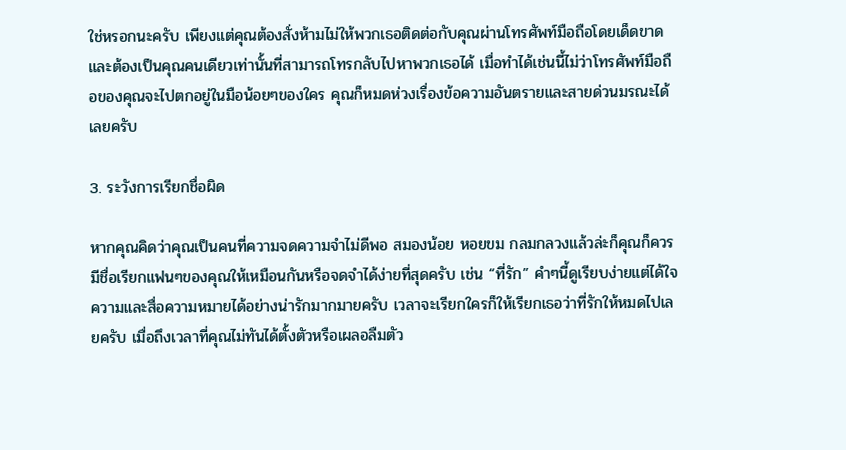ใช่หรอกนะครับ เพียงแต่คุณต้องสั่งห้ามไม่ให้พวกเธอติดต่อกับคุณผ่านโทรศัพท์มือถือโดยเด็ดขาด และต้องเป็นคุณคนเดียวเท่านั้นที่สามารถโทรกลับไปหาพวกเธอได้ เมื่อทำได้เช่นนี้ไม่ว่าโทรศัพท์มือถือของคุณจะไปตกอยู่ในมือน้อยๆของใคร คุณก็หมดห่วงเรื่องข้อความอันตรายและสายด่วนมรณะได้เลยครับ

3. ระวังการเรียกชื่อผิด

หากคุณคิดว่าคุณเป็นคนที่ความจดความจำไม่ดีพอ สมองน้อย หอยขม กลมกลวงแล้วล่ะก็คุณก็ควรมีชื่อเรียกแฟนๆของคุณให้เหมือนกันหรือจดจำได้ง่ายที่สุดครับ เช่น “ที่รัก” คำๆนี้ดูเรียบง่ายแต่ได้ใจความและสื่อความหมายได้อย่างน่ารักมากมายครับ เวลาจะเรียกใครก็ให้เรียกเธอว่าที่รักให้หมดไปเลยครับ เมื่อถึงเวลาที่คุณไม่ทันได้ตั้งตัวหรือเผลอลืมตัว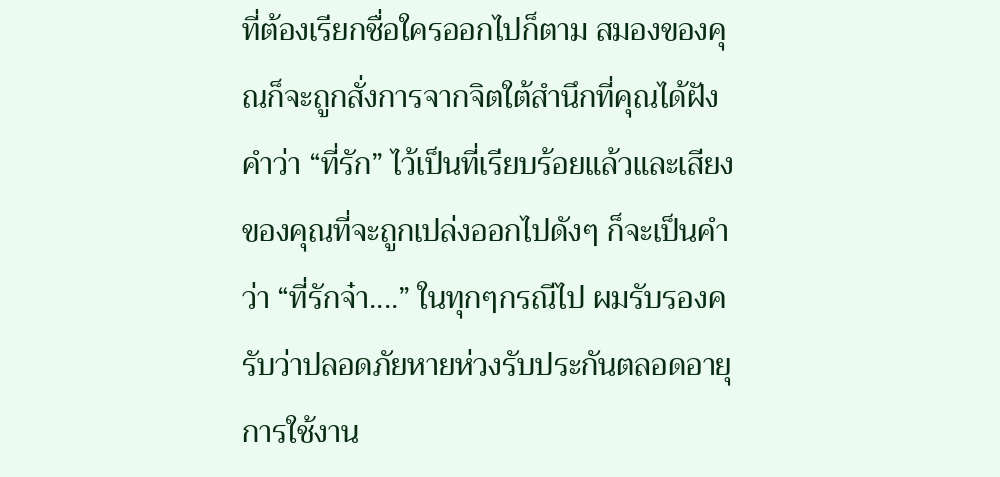ที่ต้องเรียกชื่อใครออกไปก็ตาม สมองของคุณก็จะถูกสั่งการจากจิตใต้สำนึกที่คุณได้ฝังคำว่า “ที่รัก” ไว้เป็นที่เรียบร้อยแล้วและเสียงของคุณที่จะถูกเปล่งออกไปดังๆ ก็จะเป็นคำว่า “ที่รักจ๋า....” ในทุกๆกรณีไป ผมรับรองครับว่าปลอดภัยหายห่วงรับประกันตลอดอายุการใช้งาน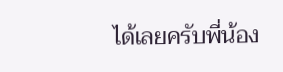ได้เลยครับพี่น้อง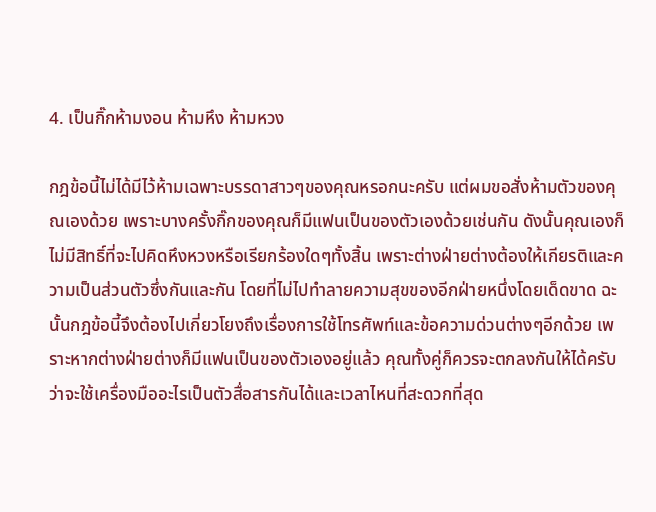4. เป็นกิ๊กห้ามงอน ห้ามหึง ห้ามหวง

กฎข้อนี้ไม่ได้มีไว้ห้ามเฉพาะบรรดาสาวๆของคุณหรอกนะครับ แต่ผมขอสั่งห้ามตัวของคุณเองด้วย เพราะบางครั้งกิ๊กของคุณก็มีแฟนเป็นของตัวเองด้วยเช่นกัน ดังนั้นคุณเองก็ไม่มีสิทธิ์ที่จะไปคิดหึงหวงหรือเรียกร้องใดๆทั้งสิ้น เพราะต่างฝ่ายต่างต้องให้เกียรติและความเป็นส่วนตัวซึ่งกันและกัน โดยที่ไม่ไปทำลายความสุขของอีกฝ่ายหนึ่งโดยเด็ดขาด ฉะนั้นกฎข้อนี้จึงต้องไปเกี่ยวโยงถึงเรื่องการใช้โทรศัพท์และข้อความด่วนต่างๆอีกด้วย เพราะหากต่างฝ่ายต่างก็มีแฟนเป็นของตัวเองอยู่แล้ว คุณทั้งคู่ก็ควรจะตกลงกันให้ได้ครับว่าจะใช้เครื่องมืออะไรเป็นตัวสื่อสารกันได้และเวลาไหนที่สะดวกที่สุด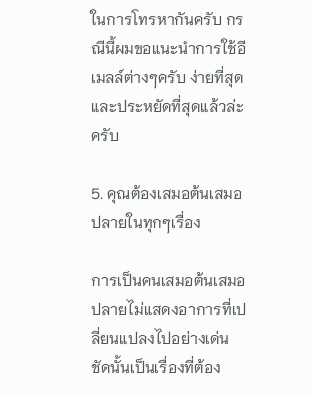ในการโทรหากันครับ กรณีนี้ผมขอแนะนำการใช้อีเมลล์ต่างๆครับ ง่ายที่สุดและประหยัดที่สุดแล้วล่ะครับ

5. คุณต้องเสมอต้นเสมอปลายในทุกๆเรื่อง

การเป็นคนเสมอต้นเสมอปลายไม่แสดงอาการที่เปลี่ยนแปลงไปอย่างเด่นชัดนั้นเป็นเรื่องที่ต้อง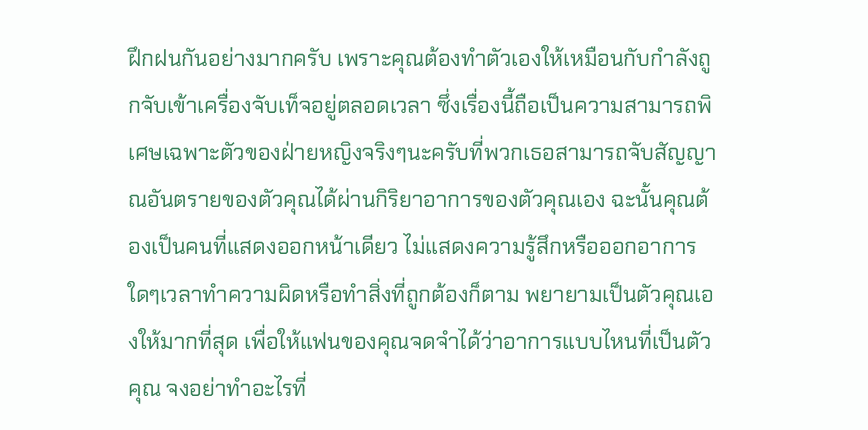ฝึกฝนกันอย่างมากครับ เพราะคุณต้องทำตัวเองให้เหมือนกับกำลังถูกจับเข้าเครื่องจับเท็จอยู่ตลอดเวลา ซึ่งเรื่องนี้ถือเป็นความสามารถพิเศษเฉพาะตัวของฝ่ายหญิงจริงๆนะครับที่พวกเธอสามารถจับสัญญาณอันตรายของตัวคุณได้ผ่านกิริยาอาการของตัวคุณเอง ฉะนั้นคุณต้องเป็นคนที่แสดงออกหน้าเดียว ไม่แสดงความรู้สึกหรือออกอาการใดๆเวลาทำความผิดหรือทำสิ่งที่ถูกต้องก็ตาม พยายามเป็นตัวคุณเองให้มากที่สุด เพื่อให้แฟนของคุณจดจำได้ว่าอาการแบบไหนที่เป็นตัวคุณ จงอย่าทำอะไรที่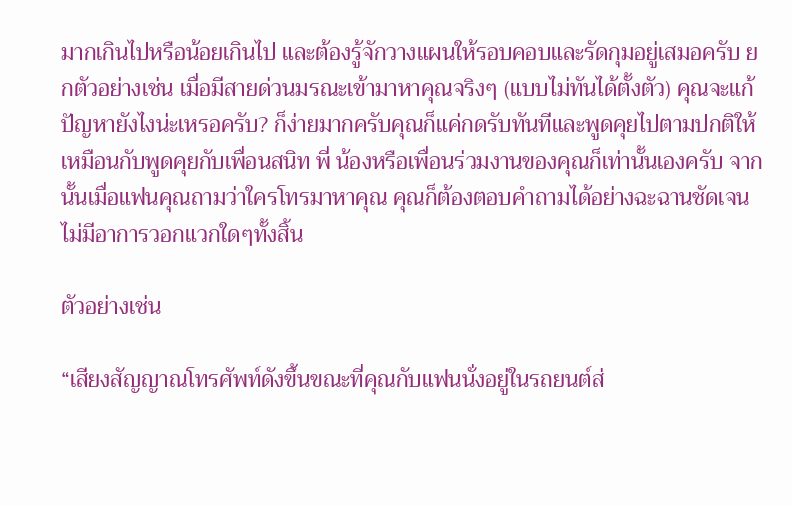มากเกินไปหรือน้อยเกินไป และต้องรู้จักวางแผนให้รอบคอบและรัดกุมอยู่เสมอครับ ยกตัวอย่างเช่น เมื่อมีสายด่วนมรณะเข้ามาหาคุณจริงๆ (แบบไม่ทันได้ตั้งตัว) คุณจะแก้ปัญหายังไงน่ะเหรอครับ? ก็ง่ายมากครับคุณก็แค่กดรับทันทีและพูดคุยไปตามปกติให้เหมือนกับพูดคุยกับเพื่อนสนิท พี่ น้องหรือเพื่อนร่วมงานของคุณก็เท่านั้นเองครับ จากนั้นเมื่อแฟนคุณถามว่าใครโทรมาหาคุณ คุณก็ต้องตอบคำถามได้อย่างฉะฉานชัดเจนไม่มีอาการวอกแวกใดๆทั้งสิ้น

ตัวอย่างเช่น

“เสียงสัญญาณโทรศัพท์ดังขึ้นขณะที่คุณกับแฟนนั่งอยู่ในรถยนต์ส่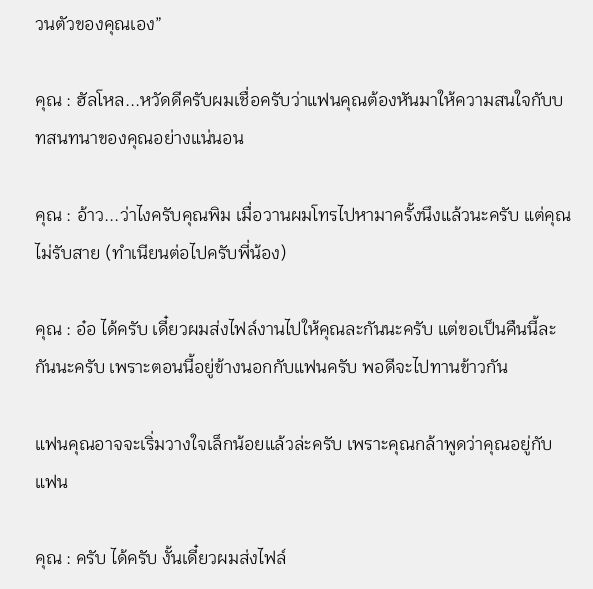วนตัวของคุณเอง”

คุณ : ฮัลโหล...หวัดดีครับผมเชื่อครับว่าแฟนคุณต้องหันมาให้ความสนใจกับบทสนทนาของคุณอย่างแน่นอน

คุณ : อ้าว...ว่าไงครับคุณพิม เมื่อวานผมโทรไปหามาครั้งนึงแล้วนะครับ แต่คุณไม่รับสาย (ทำเนียนต่อไปครับพี่น้อง)

คุณ : อ๋อ ได้ครับ เดี๋ยวผมส่งไฟล์งานไปให้คุณละกันนะครับ แต่ขอเป็นคืนนี้ละกันนะครับ เพราะตอนนี้อยู่ข้างนอกกับแฟนครับ พอดีจะไปทานข้าวกัน

แฟนคุณอาจจะเริ่มวางใจเล็กน้อยแล้วล่ะครับ เพราะคุณกล้าพูดว่าคุณอยู่กับแฟน

คุณ : ครับ ได้ครับ งั้นเดี๋ยวผมส่งไฟล์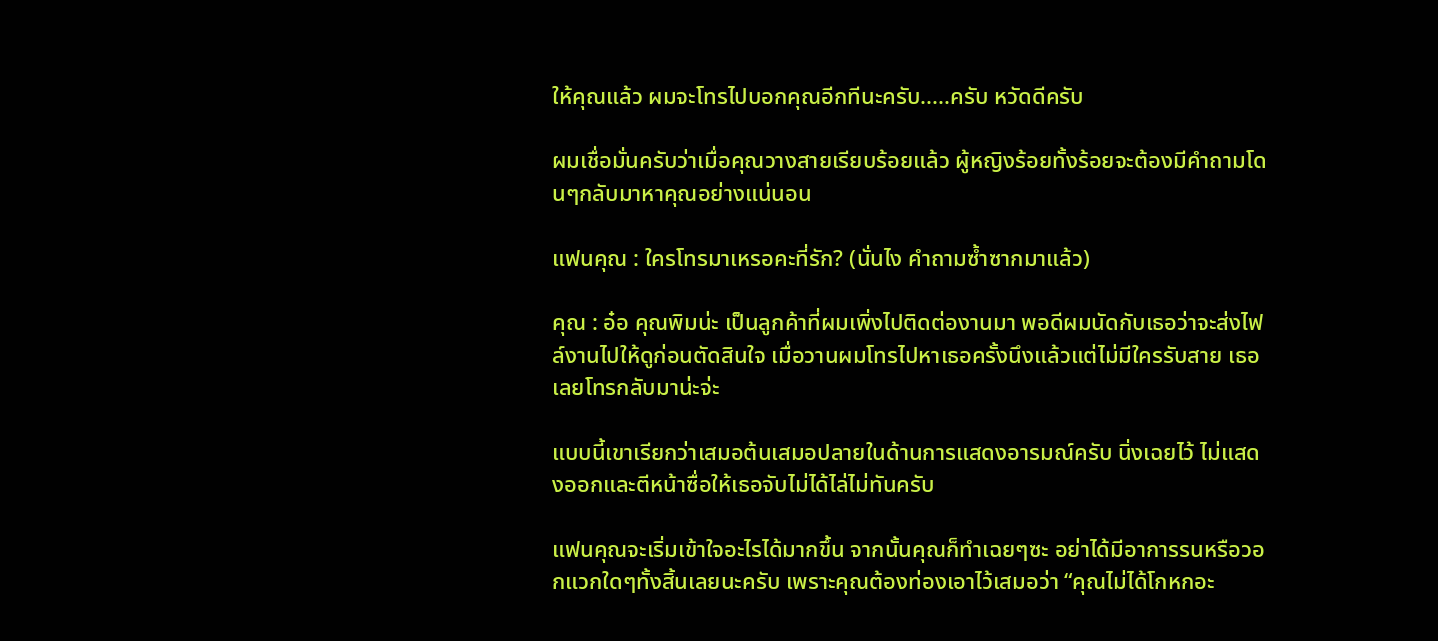ให้คุณแล้ว ผมจะโทรไปบอกคุณอีกทีนะครับ.....ครับ หวัดดีครับ

ผมเชื่อมั่นครับว่าเมื่อคุณวางสายเรียบร้อยแล้ว ผู้หญิงร้อยทั้งร้อยจะต้องมีคำถามโดนๆกลับมาหาคุณอย่างแน่นอน

แฟนคุณ : ใครโทรมาเหรอคะที่รัก? (นั่นไง คำถามซ้ำซากมาแล้ว)

คุณ : อ๋อ คุณพิมน่ะ เป็นลูกค้าที่ผมเพิ่งไปติดต่องานมา พอดีผมนัดกับเธอว่าจะส่งไฟล์งานไปให้ดูก่อนตัดสินใจ เมื่อวานผมโทรไปหาเธอครั้งนึงแล้วแต่ไม่มีใครรับสาย เธอเลยโทรกลับมาน่ะจ่ะ

แบบนี้เขาเรียกว่าเสมอต้นเสมอปลายในด้านการแสดงอารมณ์ครับ นิ่งเฉยไว้ ไม่แสดงออกและตีหน้าซื่อให้เธอจับไม่ได้ไล่ไม่ทันครับ

แฟนคุณจะเริ่มเข้าใจอะไรได้มากขึ้น จากนั้นคุณก็ทำเฉยๆซะ อย่าได้มีอาการรนหรือวอกแวกใดๆทั้งสิ้นเลยนะครับ เพราะคุณต้องท่องเอาไว้เสมอว่า “คุณไม่ได้โกหกอะ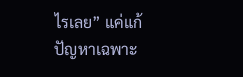ไรเลย” แค่แก้ปัญหาเฉพาะ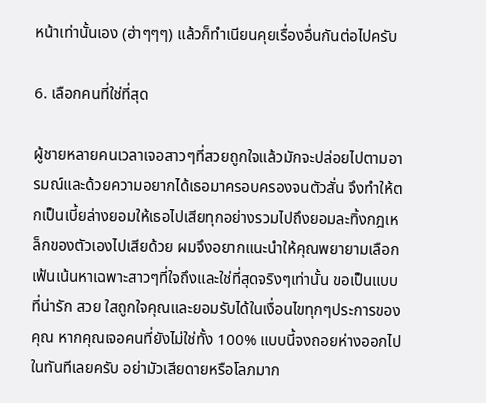หน้าเท่านั้นเอง (ฮ่าๆๆๆ) แล้วก็ทำเนียนคุยเรื่องอื่นกันต่อไปครับ

6. เลือกคนที่ใช่ที่สุด

ผู้ชายหลายคนเวลาเจอสาวๆที่สวยถูกใจแล้วมักจะปล่อยไปตามอารมณ์และด้วยความอยากได้เธอมาครอบครองจนตัวสั่น จึงทำให้ตกเป็นเบี้ยล่างยอมให้เธอไปเสียทุกอย่างรวมไปถึงยอมละทิ้งกฎเหล็กของตัวเองไปเสียด้วย ผมจึงอยากแนะนำให้คุณพยายามเลือกเฟ้นเน้นหาเฉพาะสาวๆที่ใจถึงและใช่ที่สุดจริงๆเท่านั้น ขอเป็นแบบที่น่ารัก สวย ใสถูกใจคุณและยอมรับได้ในเงื่อนไขทุกๆประการของคุณ หากคุณเจอคนที่ยังไม่ใช่ทั้ง 100% แบบนี้จงถอยห่างออกไปในทันทีเลยครับ อย่ามัวเสียดายหรือโลภมาก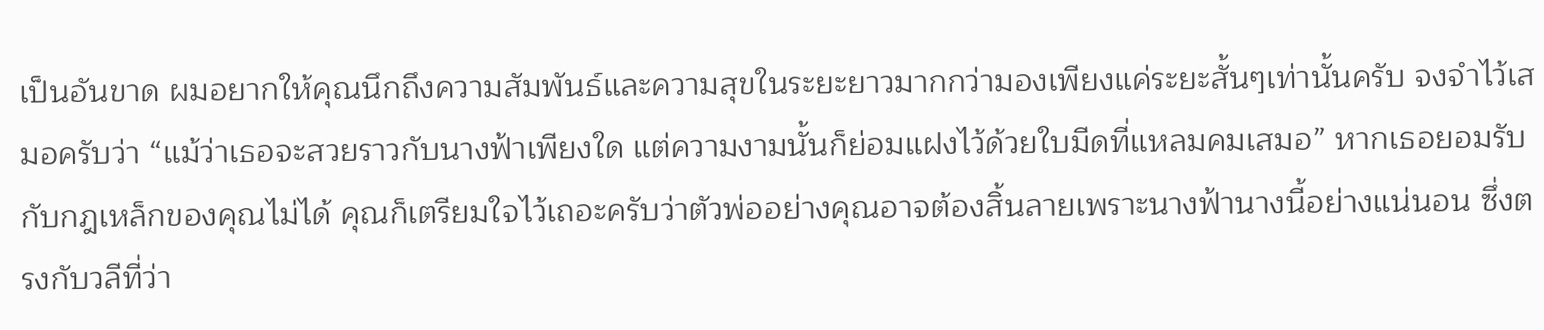เป็นอันขาด ผมอยากให้คุณนึกถึงความสัมพันธ์และความสุขในระยะยาวมากกว่ามองเพียงแค่ระยะสั้นๆเท่านั้นครับ จงจำไว้เสมอครับว่า “แม้ว่าเธอจะสวยราวกับนางฟ้าเพียงใด แต่ความงามนั้นก็ย่อมแฝงไว้ด้วยใบมีดที่แหลมคมเสมอ” หากเธอยอมรับกับกฎเหล็กของคุณไม่ได้ คุณก็เตรียมใจไว้เถอะครับว่าตัวพ่ออย่างคุณอาจต้องสิ้นลายเพราะนางฟ้านางนี้อย่างแน่นอน ซึ่งตรงกับวลีที่ว่า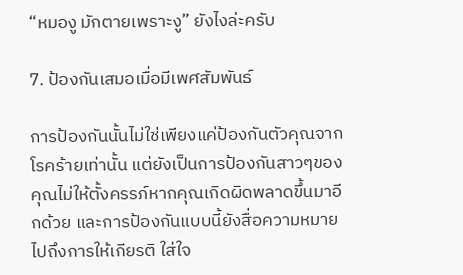“หมองู มักตายเพราะงู” ยังไงล่ะครับ

7. ป้องกันเสมอเมื่อมีเพศสัมพันธ์

การป้องกันนั้นไม่ใช่เพียงแค่ป้องกันตัวคุณจากโรคร้ายเท่านั้น แต่ยังเป็นการป้องกันสาวๆของคุณไม่ให้ตั้งครรภ์หากคุณเกิดผิดพลาดขึ้นมาอีกด้วย และการป้องกันแบบนี้ยังสื่อความหมายไปถึงการให้เกียรติ ใส่ใจ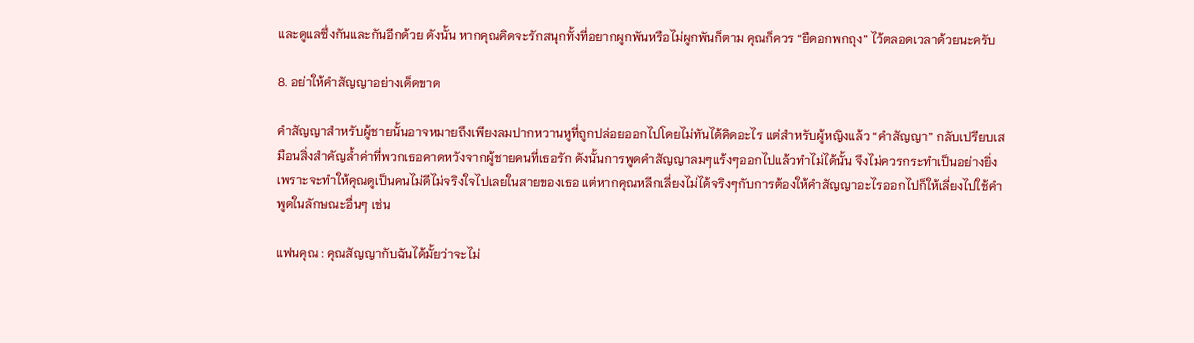และดูแลซึ่งกันและกันอีกด้วย ดังนั้น หากคุณคิดจะรักสนุกทั้งที่อยากผูกพันหรือไม่ผูกพันก็ตาม คุณก็ควร “ยืดอกพกถุง” ไว้ตลอดเวลาด้วยนะครับ

8. อย่าให้คำสัญญาอย่างเด็ดขาด

คำสัญญาสำหรับผู้ชายนั้นอาจหมายถึงเพียงลมปากหวานหูที่ถูกปล่อยออกไปโดยไม่ทันได้คิดอะไร แต่สำหรับผู้หญิงแล้ว “คำสัญญา” กลับเปรียบเสมือนสิ่งสำคัญล้ำค่าที่พวกเธอคาดหวังจากผู้ชายคนที่เธอรัก ดังนั้นการพูดคำสัญญาลมๆแร้งๆออกไปแล้วทำไม่ได้นั้น จึงไม่ควรกระทำเป็นอย่างยิ่งเพราะจะทำให้คุณดูเป็นคนไม่ดีไม่จริงใจไปเลยในสายของเธอ แต่หากคุณหลีกเลี่ยงไม่ได้จริงๆกับการต้องให้คำสัญญาอะไรออกไปก็ให้เลี่ยงไปใช้คำพูดในลักษณะอื่นๆ เช่น

แฟนคุณ : คุณสัญญากับฉันได้มั้ยว่าจะไม่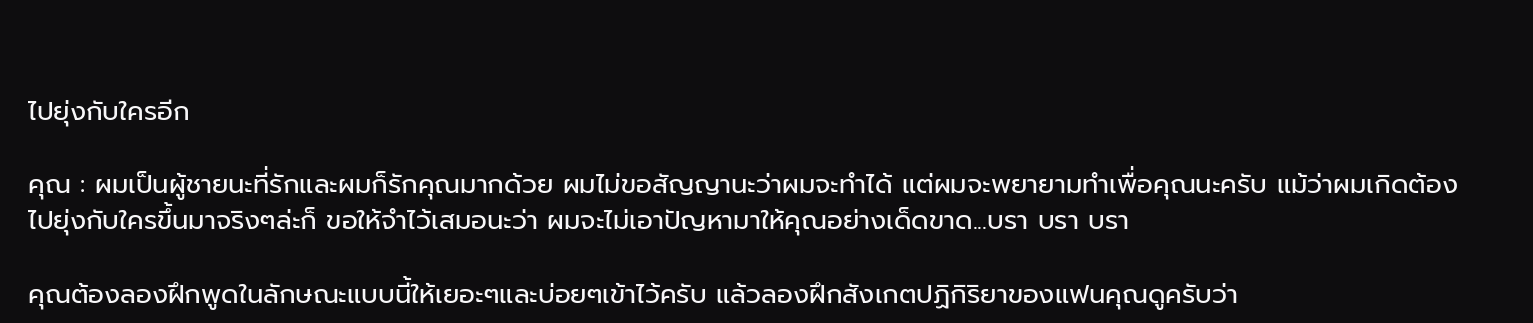ไปยุ่งกับใครอีก

คุณ : ผมเป็นผู้ชายนะที่รักและผมก็รักคุณมากด้วย ผมไม่ขอสัญญานะว่าผมจะทำได้ แต่ผมจะพยายามทำเพื่อคุณนะครับ แม้ว่าผมเกิดต้องไปยุ่งกับใครขึ้นมาจริงๆล่ะก็ ขอให้จำไว้เสมอนะว่า ผมจะไม่เอาปัญหามาให้คุณอย่างเด็ดขาด...บรา บรา บรา

คุณต้องลองฝึกพูดในลักษณะแบบนี้ให้เยอะๆและบ่อยๆเข้าไว้ครับ แล้วลองฝึกสังเกตปฏิกิริยาของแฟนคุณดูครับว่า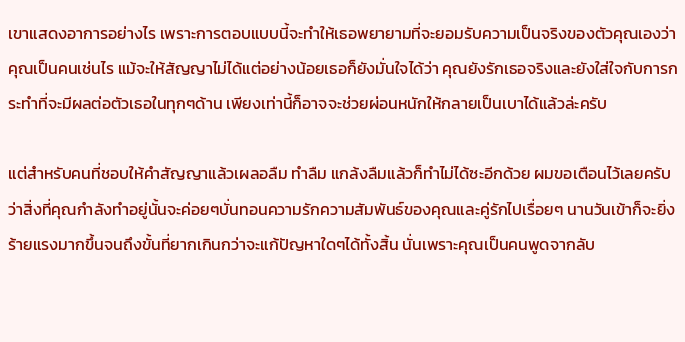เขาแสดงอาการอย่างไร เพราะการตอบแบบนี้จะทำให้เธอพยายามที่จะยอมรับความเป็นจริงของตัวคุณเองว่าคุณเป็นคนเช่นไร แม้จะให้สัญญาไม่ได้แต่อย่างน้อยเธอก็ยังมั่นใจได้ว่า คุณยังรักเธอจริงและยังใส่ใจกับการกระทำที่จะมีผลต่อตัวเธอในทุกๆด้าน เพียงเท่านี้ก็อาจจะช่วยผ่อนหนักให้กลายเป็นเบาได้แล้วล่ะครับ

แต่สำหรับคนที่ชอบให้คำสัญญาแล้วเผลอลืม ทำลืม แกล้งลืมแล้วก็ทำไม่ได้ซะอีกด้วย ผมขอเตือนไว้เลยครับว่าสิ่งที่คุณกำลังทำอยู่นั้นจะค่อยๆบั่นทอนความรักความสัมพันธ์ของคุณและคู่รักไปเรื่อยๆ นานวันเข้าก็จะยิ่งร้ายแรงมากขึ้นจนถึงขั้นที่ยากเกินกว่าจะแก้ปัญหาใดๆได้ทั้งสิ้น นั่นเพราะคุณเป็นคนพูดจากลับ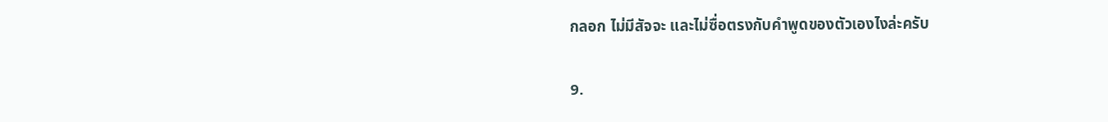กลอก ไม่มีสัจจะ และไม่ซื่อตรงกับคำพูดของตัวเองไงล่ะครับ

9.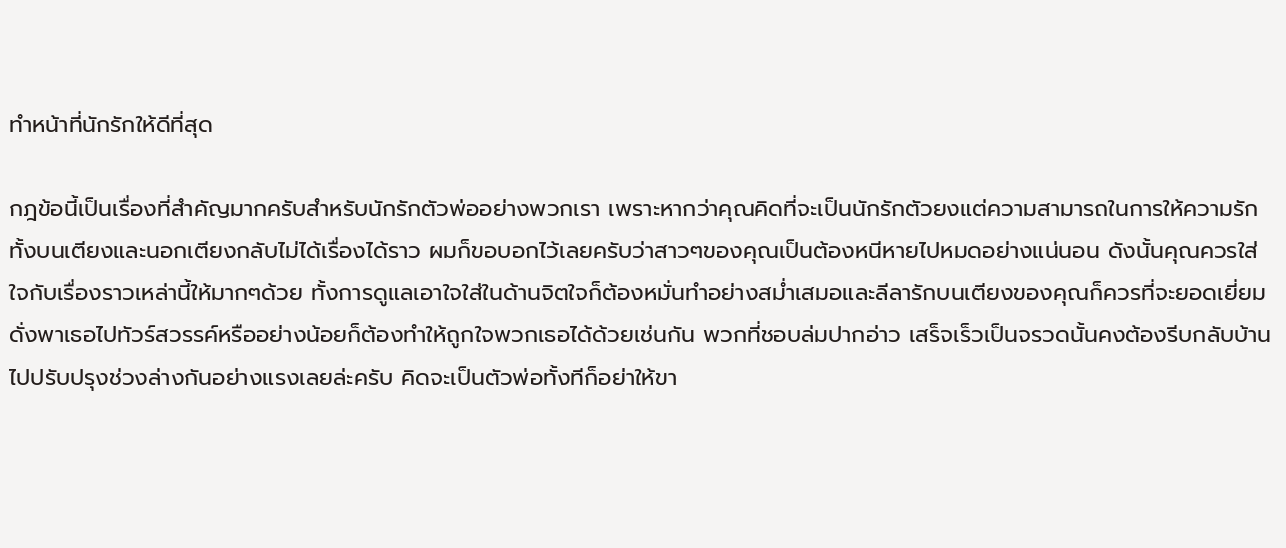ทำหน้าที่นักรักให้ดีที่สุด

กฎข้อนี้เป็นเรื่องที่สำคัญมากครับสำหรับนักรักตัวพ่ออย่างพวกเรา เพราะหากว่าคุณคิดที่จะเป็นนักรักตัวยงแต่ความสามารถในการให้ความรักทั้งบนเตียงและนอกเตียงกลับไม่ได้เรื่องได้ราว ผมก็ขอบอกไว้เลยครับว่าสาวๆของคุณเป็นต้องหนีหายไปหมดอย่างแน่นอน ดังนั้นคุณควรใส่ใจกับเรื่องราวเหล่านี้ให้มากๆด้วย ทั้งการดูแลเอาใจใส่ในด้านจิตใจก็ต้องหมั่นทำอย่างสม่ำเสมอและลีลารักบนเตียงของคุณก็ควรที่จะยอดเยี่ยมดั่งพาเธอไปทัวร์สวรรค์หรืออย่างน้อยก็ต้องทำให้ถูกใจพวกเธอได้ด้วยเช่นกัน พวกที่ชอบล่มปากอ่าว เสร็จเร็วเป็นจรวดนั้นคงต้องรีบกลับบ้านไปปรับปรุงช่วงล่างกันอย่างแรงเลยล่ะครับ คิดจะเป็นตัวพ่อทั้งทีก็อย่าให้ขา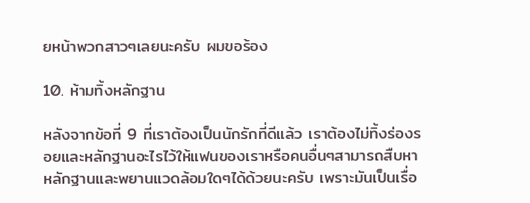ยหน้าพวกสาวๆเลยนะครับ ผมขอร้อง

10. ห้ามทิ้งหลักฐาน

หลังจากข้อที่ 9 ที่เราต้องเป็นนักรักที่ดีแล้ว เราต้องไม่ทิ้งร่องรอยและหลักฐานอะไรไว้ให้แฟนของเราหรือคนอื่นๆสามารถสืบหาหลักฐานและพยานแวดล้อมใดๆได้ด้วยนะครับ เพราะมันเป็นเรื่อ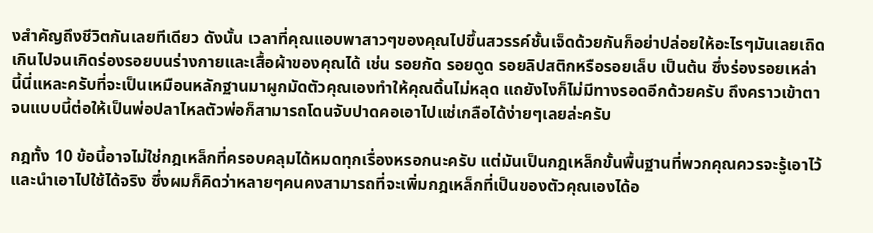งสำคัญถึงชีวิตกันเลยทีเดียว ดังนั้น เวลาที่คุณแอบพาสาวๆของคุณไปขึ้นสวรรค์ชั้นเจ็ดด้วยกันก็อย่าปล่อยให้อะไรๆมันเลยเถิดเกินไปจนเกิดร่องรอยบนร่างกายและเสื้อผ้าของคุณได้ เช่น รอยกัด รอยดูด รอยลิปสติกหรือรอยเล็บ เป็นต้น ซึ่งร่องรอยเหล่านี้นี่แหละครับที่จะเป็นเหมือนหลักฐานมาผูกมัดตัวคุณเองทำให้คุณดิ้นไม่หลุด แถยังไงก็ไม่มีทางรอดอีกด้วยครับ ถึงคราวเข้าตาจนแบบนี้ต่อให้เป็นพ่อปลาไหลตัวพ่อก็สามารถโดนจับปาดคอเอาไปแช่เกลือได้ง่ายๆเลยล่ะครับ

กฎทั้ง 10 ข้อนี้อาจไม่ใช่กฎเหล็กที่ครอบคลุมได้หมดทุกเรื่องหรอกนะครับ แต่มันเป็นกฎเหล็กขั้นพื้นฐานที่พวกคุณควรจะรู้เอาไว้และนำเอาไปใช้ได้จริง ซึ่งผมก็คิดว่าหลายๆคนคงสามารถที่จะเพิ่มกฎเหล็กที่เป็นของตัวคุณเองได้อ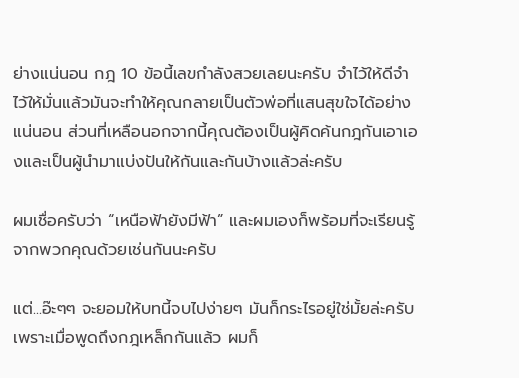ย่างแน่นอน กฎ 10 ข้อนี้เลขกำลังสวยเลยนะครับ จำไว้ให้ดีจำไว้ให้มั่นแล้วมันจะทำให้คุณกลายเป็นตัวพ่อที่แสนสุขใจได้อย่างแน่นอน ส่วนที่เหลือนอกจากนี้คุณต้องเป็นผู้คิดค้นกฎกันเอาเองและเป็นผู้นำมาแบ่งปันให้กันและกันบ้างแล้วล่ะครับ

ผมเชื่อครับว่า “เหนือฟ้ายังมีฟ้า” และผมเองก็พร้อมที่จะเรียนรู้จากพวกคุณด้วยเช่นกันนะครับ

แต่...อ๊ะๆๆ จะยอมให้บทนี้จบไปง่ายๆ มันก็กระไรอยู่ใช่มั้ยล่ะครับ เพราะเมื่อพูดถึงกฎเหล็กกันแล้ว ผมก็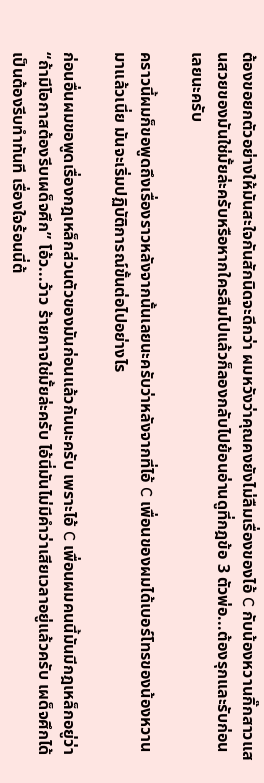ต้องขอยกตัวอย่างให้มันสะใจกันสักนิดจะดีกว่า ผมหวังว่าคุณคงยังไม่ลืมเรื่องของไอ้ C กับน้องหวานกิ๊กสาวแสนสวยของมันใช่มั้ยล่ะครับหรือหากใครลืมไปแล้วก็ลองกลับไปย้อนอ่านดูที่กฎข้อ 3 ตัวพ่อ...ต้องรุกและรับก่อนเลยนะครับ

คราวนี้ผมก็ขอพูดถึงเรื่องราวหลังจากนั้นเลยนะครับว่าหลังจากที่ไอ้ C เพื่อนของผมได้เบอร์โทรของน้องหวานมาแล้วเนี่ย มันจะเริ่มปฏิบัติการณ์ขั้นต่อไปอย่างไร

ก่อนอื่นผมขอพูดเรื่องกฎเหล็กส่วนตัวของมันก่อนแล้วกันนะครับ เพราะไอ้ C เพื่อนผมคนนี้มันมีกฎเหล็กอยู่ว่า “ถ้ามีโอกาสต้องรีบเผด็จศึก” โอ้ว...ว้าว ร้ายกาจใช่มั้ยล่ะครับ ไอ้นี่มันไม่มีคำว่าเสียเวลาอยู่แล้วครับ เผด็จศึกได้เป็นต้องรีบทำทันที เรื่องใจร้อนนี่ต้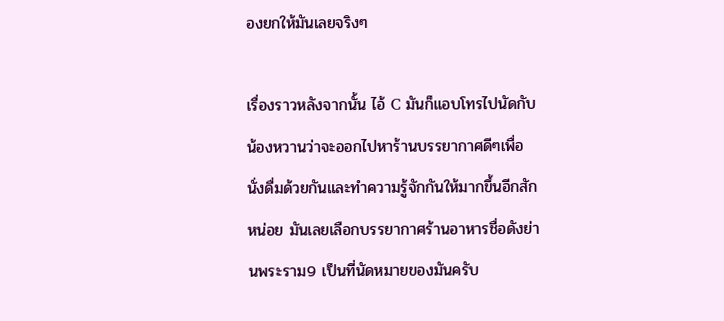องยกให้มันเลยจริงๆ

เรื่องราวหลังจากนั้น ไอ้ C มันก็แอบโทรไปนัดกับน้องหวานว่าจะออกไปหาร้านบรรยากาศดีๆเพื่อนั่งดื่มด้วยกันและทำความรู้จักกันให้มากขึ้นอีกสักหน่อย มันเลยเลือกบรรยากาศร้านอาหารชื่อดังย่านพระราม9 เป็นที่นัดหมายของมันครับ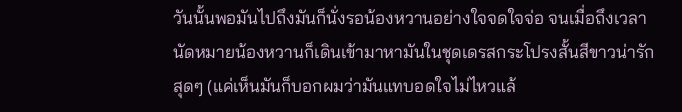วันนั้นพอมันไปถึงมันก็นั่งรอน้องหวานอย่างใจจดใจจ่อ จนเมื่อถึงเวลานัดหมายน้องหวานก็เดินเข้ามาหามันในชุดเดรสกระโปรงสั้นสีขาวน่ารักสุดๆ (แค่เห็นมันก็บอกผมว่ามันแทบอดใจไม่ไหวแล้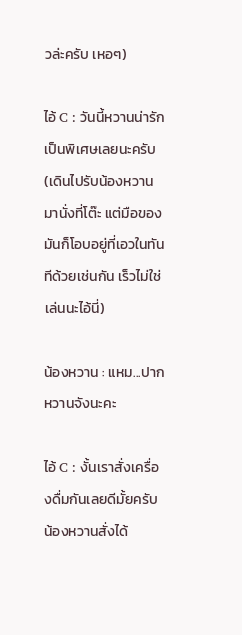วล่ะครับ เหอๆ)

ไอ้ C : วันนี้หวานน่ารักเป็นพิเศษเลยนะครับ (เดินไปรับน้องหวานมานั่งที่โต๊ะ แต่มือของมันก็โอบอยู่ที่เอวในทันทีด้วยเช่นกัน เร็วไม่ใช่เล่นนะไอ้นี่)

น้องหวาน : แหม...ปากหวานจังนะคะ

ไอ้ C : งั้นเราสั่งเครื่องดื่มกันเลยดีมั้ยครับ น้องหวานสั่งได้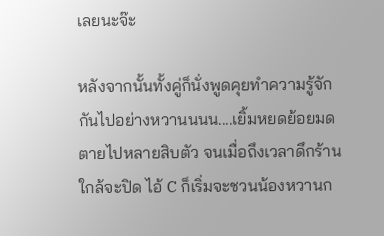เลยนะจ๊ะ

หลังจากนั้นทั้งคู่ก็นั่งพูดคุยทำความรู้จักกันไปอย่างหวานนนน....เยิ้มหยดย้อยมดตายไปหลายสิบตัว จนเมื่อถึงเวลาดึกร้านใกล้จะปิด ไอ้ C ก็เริ่มจะชวนน้องหวานก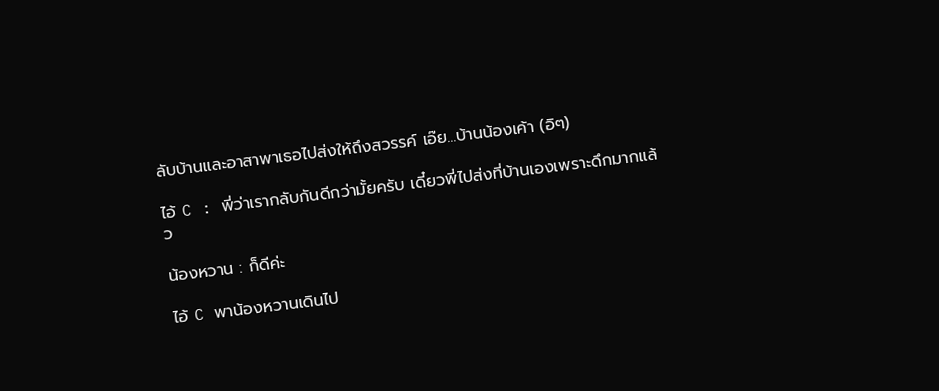ลับบ้านและอาสาพาเธอไปส่งให้ถึงสวรรค์ เอ๊ย...บ้านน้องเค้า (อิๆ)

ไอ้ C : พี่ว่าเรากลับกันดีกว่ามั้ยครับ เดี๋ยวพี่ไปส่งที่บ้านเองเพราะดึกมากแล้ว

น้องหวาน : ก็ดีค่ะ

ไอ้ C พาน้องหวานเดินไป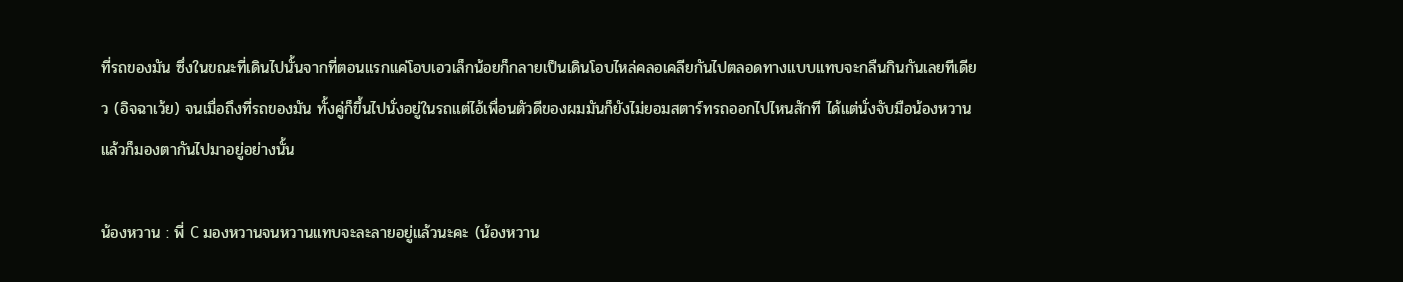ที่รถของมัน ซึ่งในขณะที่เดินไปนั้นจากที่ตอนแรกแค่โอบเอวเล็กน้อยก็กลายเป็นเดินโอบไหล่คลอเคลียกันไปตลอดทางแบบแทบจะกลืนกินกันเลยทีเดียว (อิจฉาเว้ย) จนเมื่อถึงที่รถของมัน ทั้งคู่ก็ขึ้นไปนั่งอยู่ในรถแต่ไอ้เพื่อนตัวดีของผมมันก็ยังไม่ยอมสตาร์ทรถออกไปไหนสักที ได้แต่นั่งจับมือน้องหวานแล้วก็มองตากันไปมาอยู่อย่างนั้น

น้องหวาน : พี่ C มองหวานจนหวานแทบจะละลายอยู่แล้วนะคะ (น้องหวาน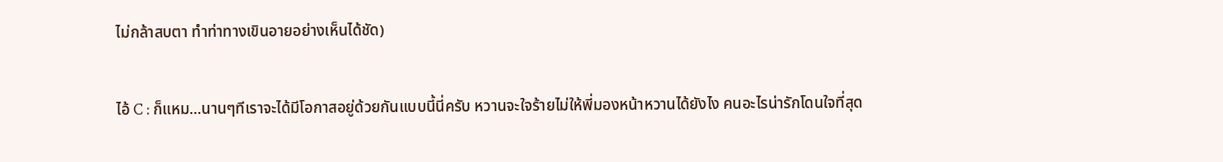ไม่กล้าสบตา ทำท่าทางเขินอายอย่างเห็นได้ชัด)

ไอ้ C : ก็แหม...นานๆทีเราจะได้มีโอกาสอยู่ด้วยกันแบบนี้นี่ครับ หวานจะใจร้ายไม่ให้พี่มองหน้าหวานได้ยังไง คนอะไรน่ารักโดนใจที่สุด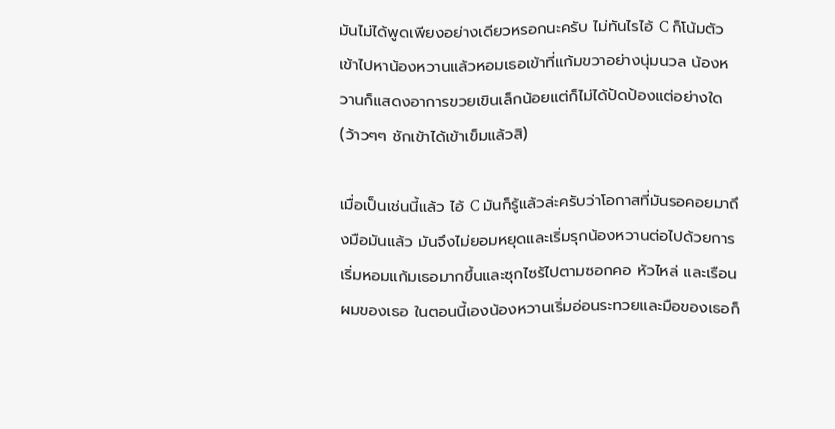มันไม่ได้พูดเพียงอย่างเดียวหรอกนะครับ ไม่ทันไรไอ้ C ก็โน้มตัวเข้าไปหาน้องหวานแล้วหอมเธอเข้าที่แก้มขวาอย่างนุ่มนวล น้องหวานก็แสดงอาการขวยเขินเล็กน้อยแต่ก็ไม่ได้ปัดป้องแต่อย่างใด (ว้าวๆๆ ชักเข้าได้เข้าเข็มแล้วสิ)

เมื่อเป็นเช่นนี้แล้ว ไอ้ C มันก็รู้แล้วล่ะครับว่าโอกาสที่มันรอคอยมาถึงมือมันแล้ว มันจึงไม่ยอมหยุดและเริ่มรุกน้องหวานต่อไปด้วยการเริ่มหอมแก้มเธอมากขึ้นและซุกไซร้ไปตามซอกคอ หัวไหล่ และเรือนผมของเธอ ในตอนนี้เองน้องหวานเริ่มอ่อนระทวยและมือของเธอก็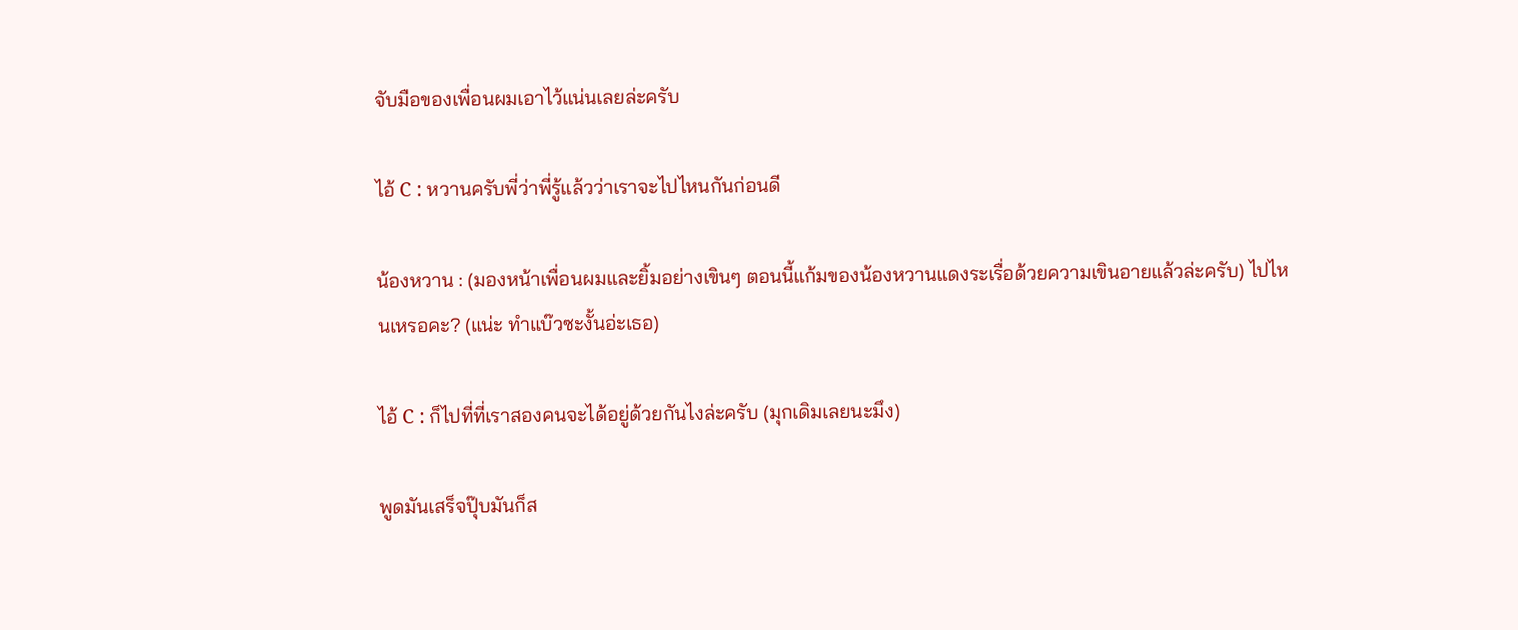จับมือของเพื่อนผมเอาไว้แน่นเลยล่ะครับ

ไอ้ C : หวานครับพี่ว่าพี่รู้แล้วว่าเราจะไปไหนกันก่อนดี

น้องหวาน : (มองหน้าเพื่อนผมและยิ้มอย่างเขินๆ ตอนนี้แก้มของน้องหวานแดงระเรื่อด้วยความเขินอายแล้วล่ะครับ) ไปไหนเหรอคะ? (แน่ะ ทำแบ๊วซะงั้นอ่ะเธอ)

ไอ้ C : ก็ไปที่ที่เราสองคนจะได้อยู่ด้วยกันไงล่ะครับ (มุกเดิมเลยนะมึง)

พูดมันเสร็จปุ๊บมันก็ส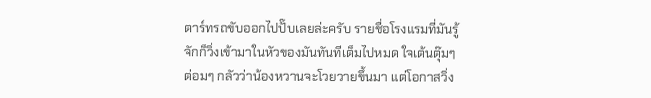ตาร์ทรถขับออกไปปั๊บเลยล่ะครับ รายชื่อโรงแรมที่มันรู้จักก็วิ่งเข้ามาในหัวของมันทันทีเต็มไปหมด ใจเต้นตุ๊มๆต่อมๆ กลัวว่าน้องหวานจะโวยวายขึ้นมา แต่โอกาสวิ่ง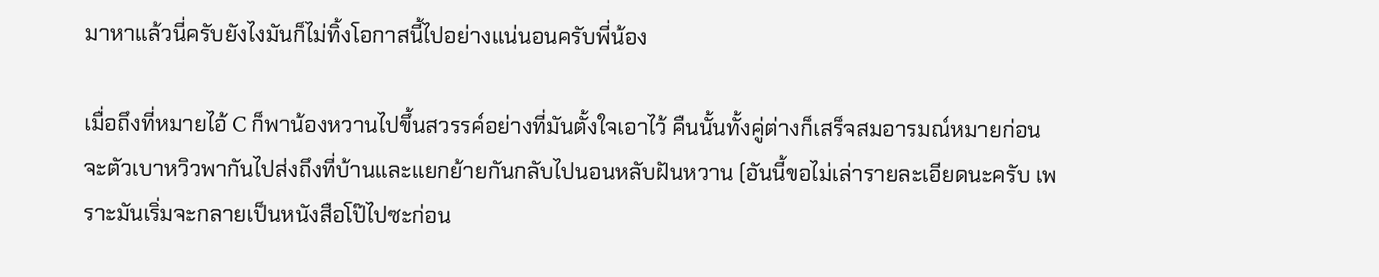มาหาแล้วนี่ครับยังไงมันก็ไม่ทิ้งโอกาสนี้ไปอย่างแน่นอนครับพี่น้อง

เมื่อถึงที่หมายไอ้ C ก็พาน้องหวานไปขึ้นสวรรค์อย่างที่มันตั้งใจเอาไว้ คืนนั้นทั้งคู่ต่างก็เสร็จสมอารมณ์หมายก่อนจะตัวเบาหวิวพากันไปส่งถึงที่บ้านและแยกย้ายกันกลับไปนอนหลับฝันหวาน (อันนี้ขอไม่เล่ารายละเอียดนะครับ เพราะมันเริ่มจะกลายเป็นหนังสือโป๊ไปซะก่อน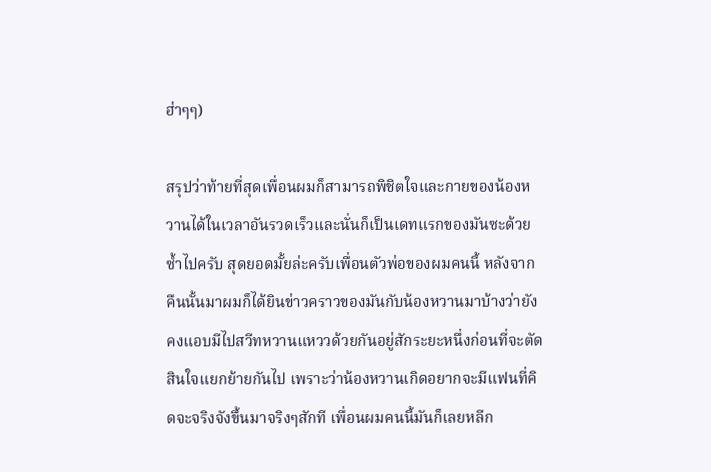ฮ่าๆๆ)

สรุปว่าท้ายที่สุดเพื่อนผมก็สามารถพิชิตใจและกายของน้องหวานได้ในเวลาอันรวดเร็วและนั่นก็เป็นเดทแรกของมันซะด้วยซ้ำไปครับ สุดยอดมั้ยล่ะครับเพื่อนตัวพ่อของผมคนนี้ หลังจากคืนนั้นมาผมก็ได้ยินข่าวคราวของมันกับน้องหวานมาบ้างว่ายังคงแอบมีไปสวีทหวานแหววด้วยกันอยู่สักระยะหนึ่งก่อนที่จะตัดสินใจแยกย้ายกันไป เพราะว่าน้องหวานเกิดอยากจะมีแฟนที่คิดจะจริงจังขึ้นมาจริงๆสักที เพื่อนผมคนนี้มันก็เลยหลีก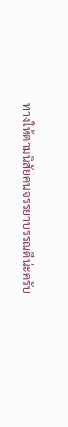ทางให้ตามนิสัยคนจรรยาบรรณดีน่ะครับ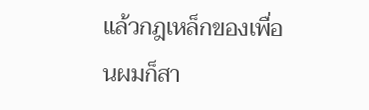แล้วกฎเหล็กของเพื่อนผมก็สา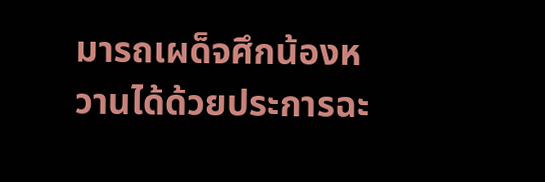มารถเผด็จศึกน้องหวานได้ด้วยประการฉะ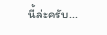นี้ล่ะครับ...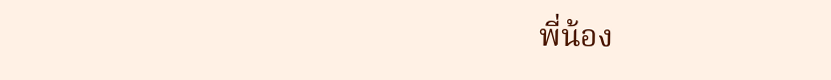พี่น้อง